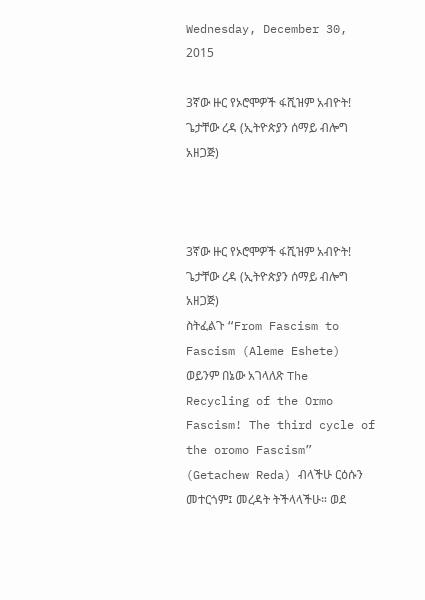Wednesday, December 30, 2015

3ኛው ዙር የኦሮሞዎች ፋሺዝም አብዮት! ጌታቸው ረዳ (ኢትዮጵያን ሰማይ ብሎግ አዘጋጅ)



3ኛው ዙር የኦሮሞዎች ፋሺዝም አብዮት!
ጌታቸው ረዳ (ኢትዮጵያን ሰማይ ብሎግ አዘጋጅ)
ስትፈልጉ “From Fascism to Fascism (Aleme Eshete) ወይንም በኔው አገላለጽ The Recycling of the Ormo Fascism! The third cycle of the oromo Fascism” (Getachew Reda) ብላችሁ ርዕሱን መተርጎም፤ መረዳት ትችላላችሁ። ወደ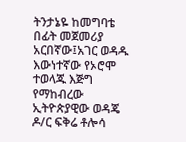ትንታኔዬ ከመግባቴ በፊት መጀመሪያ አርበኛው፤አገር ወዳዱ እውነተኛው የኦሮሞ ተወላጁ እጅግ የማከብረው ኢትዮጵያዊው ወዳጄ ዶ/ር ፍቅሬ ቶሎሳ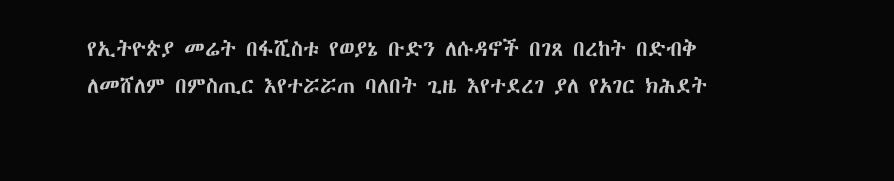የኢትዮጵያ መሬት በፋሺስቱ የወያኔ ቡድን ለሱዳኖች በገጸ በረከት በድብቅ ለመሸለም በምስጢር እየተሯሯጠ ባለበት ጊዜ እየተደረገ ያለ የአገር ክሕደት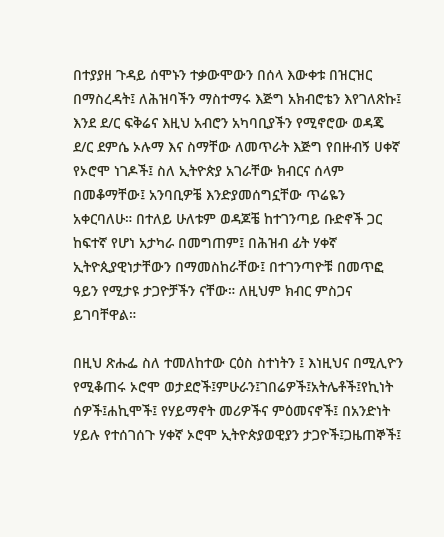በተያያዘ ጉዳይ ሰሞኑን ተቃውሞውን በሰላ እውቀቱ በዝርዝር በማስረዳት፤ ለሕዝባችን ማስተማሩ እጅግ አክብሮቴን እየገለጽኩ፤ እንደ ደ/ር ፍቅሬና እዚህ አብሮን አካባቢያችን የሚኖሮው ወዳጄ ደ/ር ደምሴ ኦሉማ እና ስማቸው ለመጥራት እጅግ የበዙብኝ ሀቀኛ የኦሮሞ ነገዶች፤ ስለ ኢትዮጵያ አገራቸው ክብርና ሰላም በመቆማቸው፤ አንባቢዎቼ እንድያመሰግኗቸው ጥሬዬን አቀርባለሁ። በተለይ ሁለቱም ወዳጆቼ ከተገንጣይ ቡድኖች ጋር ከፍተኛ የሆነ አታካራ በመግጠም፤ በሕዝብ ፊት ሃቀኛ ኢትዮጲያዊነታቸውን በማመስከራቸው፤ በተገንጣዮቹ በመጥፎ ዓይን የሚታዩ ታጋዮቻችን ናቸው። ለዚህም ክብር ምስጋና ይገባቸዋል።

በዚህ ጽሑፌ ስለ ተመለከተው ርዕስ ስተነትን ፤ እነዚህና በሚሊዮን የሚቆጠሩ ኦሮሞ ወታደሮች፤ምሁራን፤ገበሬዎች፤አትሌቶች፤የኪነት ሰዎች፤ሐኪሞች፤ የሃይማኖት መሪዎችና ምዕመናኖች፤ በአንድነት ሃይሉ የተሰገሰጉ ሃቀኛ ኦሮሞ ኢትዮጵያወዊያን ታጋዮች፤ጋዜጠኞች፤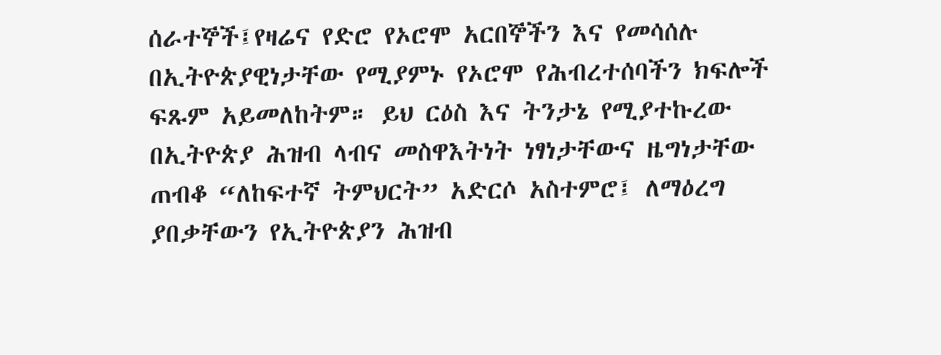ሰራተኞች፤የዛሬና የድሮ የኦሮሞ አርበኞችን እና የመሳሰሉ በኢትዮጵያዊነታቸው የሚያምኑ የኦሮሞ የሕብረተሰባችን ክፍሎች ፍጹም አይመለከትም። ይህ ርዕስ እና ትንታኔ የሚያተኩረው በኢትዮጵያ ሕዝብ ላብና መስዋእትነት ነፃነታቸውና ዜግነታቸው ጠብቆ “ለከፍተኛ ትምህርት” አድርሶ አስተምሮ፤ ለማዕረግ ያበቃቸውን የኢትዮጵያን ሕዝብ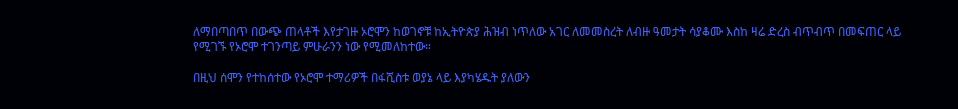ለማበጣበጥ በውጭ ጠላቶች እየታገዙ ኦሮሞን ከወገኖቹ ከኢትዮጵያ ሕዝብ ነጥለው አገር ለመመስረት ለብዙ ዓመታት ሳያቆሙ እስከ ዛሬ ድረስ ብጥብጥ በመፍጠር ላይ የሚገኙ የኦሮሞ ተገንጣይ ምሁራንን ነው የሚመለከተው።

በዚህ ሰሞን የተከሰተው የኦሮሞ ተማሪዎች በፋሺስቱ ወያኔ ላይ እያካሄዱት ያለውን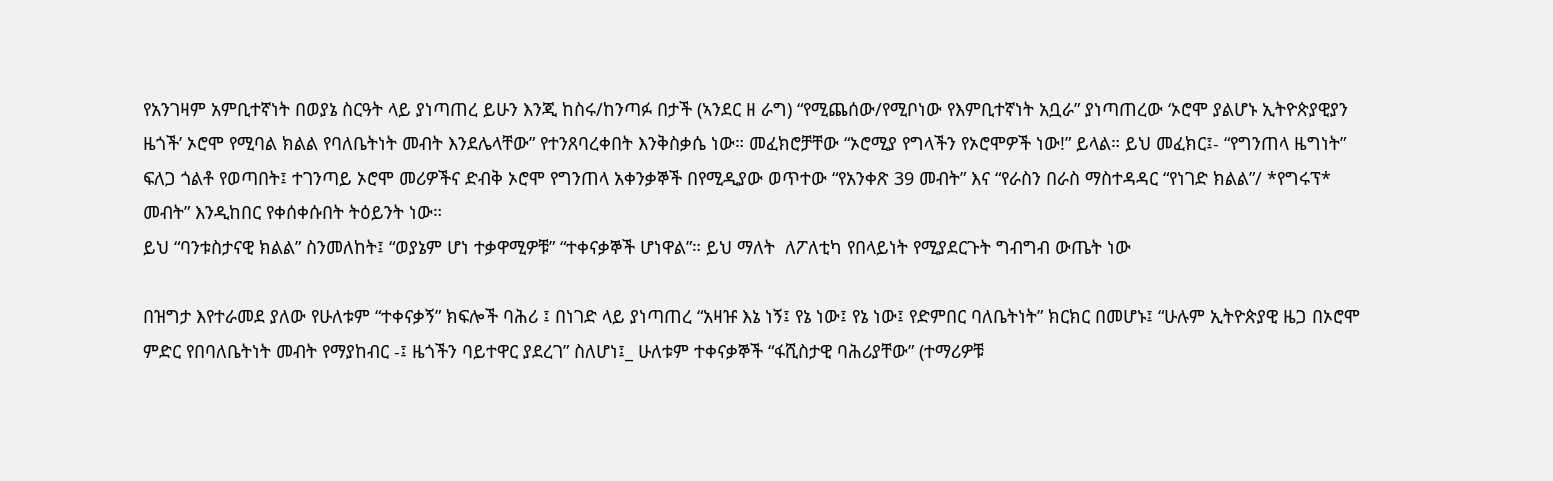የአንገዛም አምቢተኛነት በወያኔ ስርዓት ላይ ያነጣጠረ ይሁን እንጂ ከስሩ/ከንጣፉ በታች (ኣንደር ዘ ራግ) “የሚጨሰው/የሚቦነው የእምቢተኛነት አቧራ” ያነጣጠረው ‘ኦሮሞ ያልሆኑ ኢትዮጵያዊያን ዜጎች’ ኦሮሞ የሚባል ክልል የባለቤትነት መብት እንደሌላቸው” የተንጸባረቀበት እንቅስቃሴ ነው። መፈክሮቻቸው “ኦሮሚያ የግላችን የኦሮሞዎች ነው!” ይላል። ይህ መፈክር፤- “የግንጠላ ዜግነት” ፍለጋ ጎልቶ የወጣበት፤ ተገንጣይ ኦሮሞ መሪዎችና ድብቅ ኦሮሞ የግንጠላ አቀንቃኞች በየሚዲያው ወጥተው “የአንቀጽ 39 መብት” እና “የራስን በራስ ማስተዳዳር “የነገድ ክልል”/ *የግሩፕ* መብት” እንዲከበር የቀሰቀሱበት ትዕይንት ነው።
ይህ “ባንቱስታናዊ ክልል” ስንመለከት፤ “ወያኔም ሆነ ተቃዋሚዎቹ” “ተቀናቃኞች ሆነዋል”። ይህ ማለት  ለፖለቲካ የበላይነት የሚያደርጉት ግብግብ ውጤት ነው

በዝግታ እየተራመደ ያለው የሁለቱም “ተቀናቃኝ” ክፍሎች ባሕሪ ፤ በነገድ ላይ ያነጣጠረ “አዛዡ እኔ ነኝ፤ የኔ ነው፤ የኔ ነው፤ የድምበር ባለቤትነት” ክርክር በመሆኑ፤ “ሁሉም ኢትዮጵያዊ ዜጋ በኦሮሞ ምድር የበባለቤትነት መብት የማያከብር -፤ ዜጎችን ባይተዋር ያደረገ” ስለሆነ፤_ ሁለቱም ተቀናቃኞች “ፋሺስታዊ ባሕሪያቸው” (ተማሪዎቹ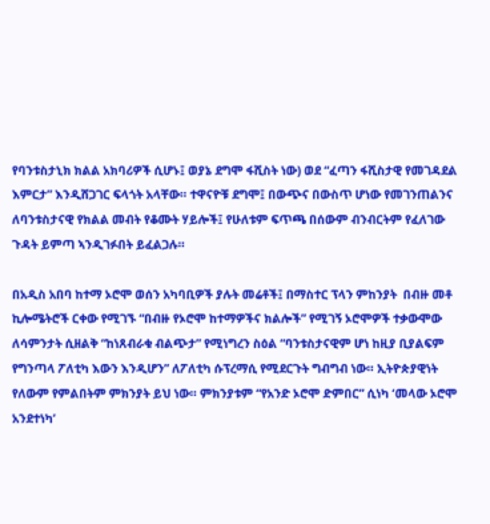የባንቱስታኒክ ክልል አክባሪዎች ሲሆኑ፤ ወያኔ ደግሞ ፋሺስት ነው) ወደ “ፈጣን ፋሺስታዊ የመገዳደል እምርታ” እንዲሸጋገር ፍላጎት አላቸው። ተዋናዮቹ ደግሞ፤ በውጭና በውስጥ ሆነው የመገንጠልንና ለባንቱስታናዊ የክልል መብት የቆሙት ሃይሎች፤ የሁለቱም ፍጥጫ በሰውም ብንብርትም የፈለገው ጉዳት ይምጣ ኣንዲገፉበት ይፈልጋሉ።

በአዲስ አበባ ከተማ ኦሮሞ ወሰን አካባቢዎች ያሉት መሬቶች፤ በማስተር ፕላን ምከንያት  በብዙ መቶ ኪሎሜትሮች ርቀው የሚገኙ “በብዙ የኦሮሞ ከተማዎችና ክልሎች” የሚገኝ ኦሮሞዎች ተቃውሞው ለሳምንታት ሲዘልቅ “ከነጸብራቁ ብልጭታ” የሚነግረን ስዕል “ባንቱስታናዊም ሆነ ከዚያ ቢያልፍም የግንጣላ ፖለቲካ እውን እንዲሆን” ለፖለቲካ ሱፕረማሲ የሚደርጉት ግብግብ ነው። ኢትዮጵያዊነት የለውም የምልበትም ምክንያት ይህ ነው። ምክንያቱም “የአንድ ኦሮሞ ድምበር” ሲነካ ‘መላው ኦሮሞ አንደተነካ’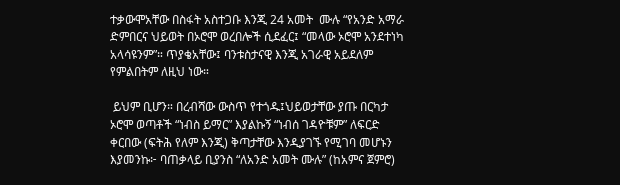ተቃውሞአቸው በስፋት አስተጋቡ እንጂ 24 አመት  ሙሉ “የአንድ አማራ ድምበርና ህይወት በኦሮሞ ወረበሎች ሲደፈር፤ “መላው ኦሮሞ አንደተነካ አላሳዩንም”። ጥያቄአቸው፤ ባንቱስታናዊ እንጂ አገራዊ አይደለም የምልበትም ለዚህ ነው።

 ይህም ቢሆን። በረብሻው ውስጥ የተጎዱ፤ህይወታቸው ያጡ በርካታ ኦሮሞ ወጣቶች “ነብስ ይማር” እያልኩኝ “ነብሰ ገዳዮቹም” ለፍርድ ቀርበው (ፍትሕ የለም እንጂ) ቅጣታቸው እንዲያገኙ የሚገባ መሆኑን እያመንኩ፦ ባጠቃላይ ቢያንስ “ለአንድ አመት ሙሉ” (ከአምና ጀምሮ)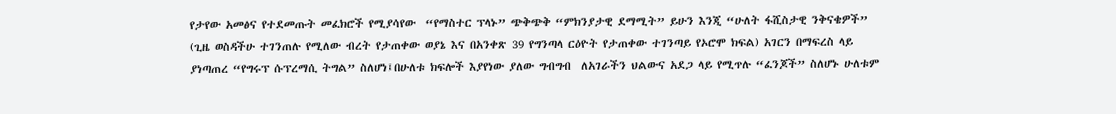የታየው አመፅና የተደመጡት መፈክሮች የሚያሳየው  “የማስተር ፕላኑ” ጭቅጭቅ “ምክንያታዊ ደማሚት” ይሁን እንጂ “ሁለት ፋሺስታዊ ንቅናቄዎች” (ጊዜ ወስዳችሁ ተገንጠሉ የሚለው ብረት የታጠቀው ወያኔ እና በአንቀጽ 39 የግንጣላ ርዕዮት የታጠቀው ተገንጣይ የኦሮሞ ክፍል) አገርን በማፍረስ ላይ ያነጣጠረ “የግሩፕ ሱፕረማሲ ትግል” ስለሆነ፤በሁለቱ ክፍሎች እያየነው ያለው ግብግብ  ለአገራችን ህልውና አደጋ ላይ የሚጥሉ “ፈንጆች” ስለሆኑ ሁለቱም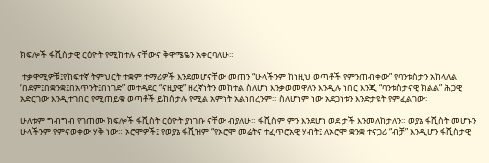ክፍሎች ፋሺስታዊ ርዕዮት የሚከተሉ ናቸውና ቅዋሜዬን አቀርባለሁ።

 ተቃዋሚዎቹ፤የከፍተኛ ትምህርት ተቋም ተማሪዎች እንደመሆናቸው መጠን “ሁላችንም ከነዚህ ወጣቶች የምንጠብቀው” የባንቱስታን አከላለል ‘በደም፤በቋንቋ፤በአጥንት፤በነገድ” መተዳደር “ናዚያዊ” ዘረኛነትን መከተል ስለሆነ እንቃወመዋለን እንዲሉ ነበር እንጂ “ባንቱስታናዊ ክልል” ሕጋዊ አድርገው እንዲተገበር የሚጠይቁ ወጣቶች ይከሰታሉ የሚል አምነት አልነበረንም። ስለሆነም ነው አደጋነቱን እንድታዩት የምፈልገው፡

ሁለቱም ግብግብ የገጠሙ ክፍሎች ፋሺስት ርዕዮት ያነገቡ ናቸው ብያለሁ። ፋሺስም ምን እንደሆነ ወደ ታች እንመለከታለን። ወያኔ ፋሺስት መሆኑን ሁላችንም የምናወቀው ሃቅ ነው። ኦሮሞዎች፤ የወያኔ ፋሺዝም “የኦሮሞ መሬትና ተፈጥሮአዊ ሃብት፤ ለኦሮሞ ቋንቋ ተናጋሪ “ብቻ” እንዲሆን ፋሺስታዊ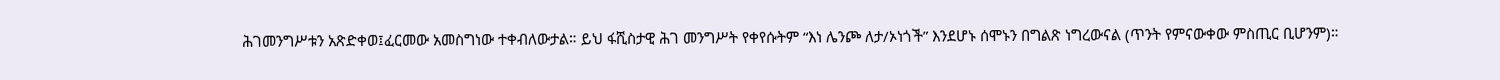ሕገመንግሥቱን አጽድቀወ፤ፈርመው አመስግነው ተቀብለውታል። ይህ ፋሺስታዊ ሕገ መንግሥት የቀየሱትም “እነ ሌንጮ ለታ/ኦነጎች” እንደሆኑ ሰሞኑን በግልጽ ነግረውናል (ጥንት የምናውቀው ምስጢር ቢሆንም)።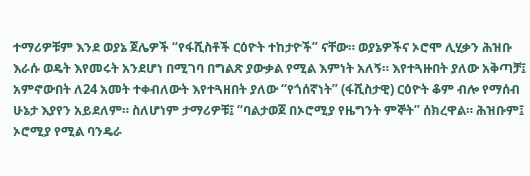ተማሪዎቹም እንደ ወያኔ ጀሌዎች “የፋሺስቶች ርዕዮት ተከታዮች” ናቸው። ወያኔዎችና ኦሮሞ ሊሂቃን ሕዝቡ እራሱ ወዴት እየመሩት አንደሆነ በሚገባ በግልጽ ያውቃል የሚል እምነት አለኝ። እየተጓዙበት ያለው አቅጣቻ፤ አምኖውበት ለ24 አመት ተቀብለውት እየተጓዘበት ያለው “የጎሰኛነት” (ፋሺስታዊ) ርዕዮት ቆም ብሎ የማሰብ ሁኔታ እያየን አይደለም። ስለሆነም ታማሪዎቹ፤ “ባልታወጀ በኦሮሚያ የዜግንት ምኞት” ሰክረዋል። ሕዝቡም፤ ኦሮሚያ የሚል ባንዴራ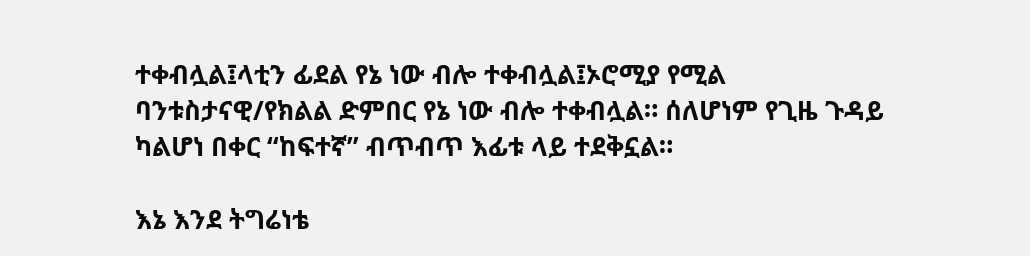ተቀብሏል፤ላቲን ፊደል የኔ ነው ብሎ ተቀብሏል፤ኦሮሚያ የሚል ባንቱስታናዊ/የክልል ድምበር የኔ ነው ብሎ ተቀብሏል። ሰለሆነም የጊዜ ጉዳይ ካልሆነ በቀር “ከፍተኛ” ብጥብጥ እፊቱ ላይ ተደቅኗል።

እኔ እንደ ትግሬነቴ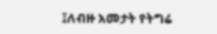፤ለብዙ አመታት የትግሬ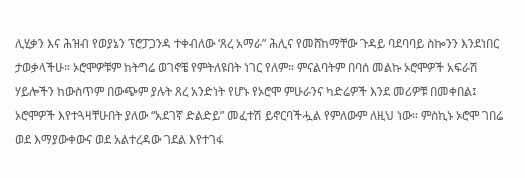ሊሂቃን እና ሕዝብ የወያኔን ፕሮፓጋንዳ ተቀብለው ‘ጸረ አማራ” ሕሊና የመሸከማቸው ጉዳይ ባደባባይ ስኰንን እንደነበር ታወቃላችሁ። ኦሮሞዎቹም ከትግሬ ወገኖቼ የምትለዩበት ነገር የለም። ምናልባትም በባሰ መልኩ ኦሮሞዎች አፍራሽ ሃይሎችን ከውስጥም በውጭም ያሉት ጸረ አንድነት የሆኑ የኦሮሞ ምሁራንና ካድሬዎች እንደ መሪዎቹ በመቀበል፤ ኦሮሞዎች እየተጓዛቸሁበት ያለው “አደገኛ ድልድይ” መፈተሽ ይኖርባችሗል የምለውም ለዚህ ነው። ምስኪኑ ኦሮሞ ገበሬ ወደ እማያውቀውና ወደ አልተረዳው ገደል እየተገፋ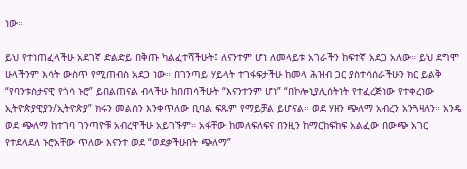ነው።

ይህ የተነጠፈላችሁ አደገኛ ድልድይ በቅጡ ካልፈተሻችሁት፤ ለናንተም ሆነ ለመላይቱ አገራችን ከፍተኛ አደጋ አለው። ይህ ደግሞ ሁላችንም እሳት ውስጥ የሚጠብስ አደጋ ነው። በገንጣይ ሃይላት ተገፋፍታችሁ ከመላ ሕዝብ ጋር ያስተሳሰራችሁን ክር ይልቅ “የባንቱስታናዊ የጎሳ ኑሮ” ይበልጠናል ብላችሁ ከበጠሳችሁት “እናንተንም ሆነ” “በኮሎኒያሊሰትነት የተፈረጅነው የተቀረነው ኢትዮጵያዊያን/ኢትዮጵያ” ክሩን መልሰን እንቀጥለው ቢባል ፍጹም የማይቻል ይሆናል። ወደ ሃዘን ጭለማ አብረን አንጓዛለን። አንዴ ወደ ጭለማ ከተገባ ገንጣዮቹ አብረዋችሁ አይገኙም። አፋቸው ከመለፍለፍና በንዚን ከማርከፍከፍ አልፈው በውጭ አገር የተደላደለ ኑሮአቸው ጥለው እናንተ ወደ “ወደቃችሁበት ጭለማ”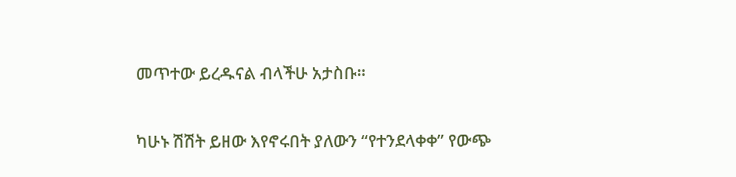መጥተው ይረዱናል ብላችሁ አታስቡ።

ካሁኑ ሽሽት ይዘው እየኖሩበት ያለውን “የተንደላቀቀ” የውጭ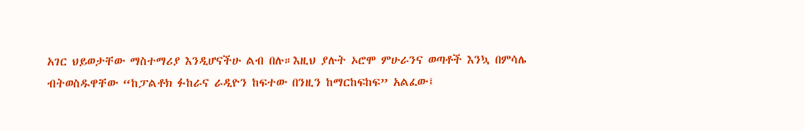አገር ህይወታቸው ማስተማሪያ እንዲሆናችሁ ልብ በሉ።እዚህ ያሉት ኦሮሞ ምሁራንና ወጣቶች እንኳ በምሳሌ ብትወስዱዋቸው “ከፓልቶክ ፉከራና ራዲዮን ከፍተው በንዚን ከማርከፍከፍ” አልፈው፤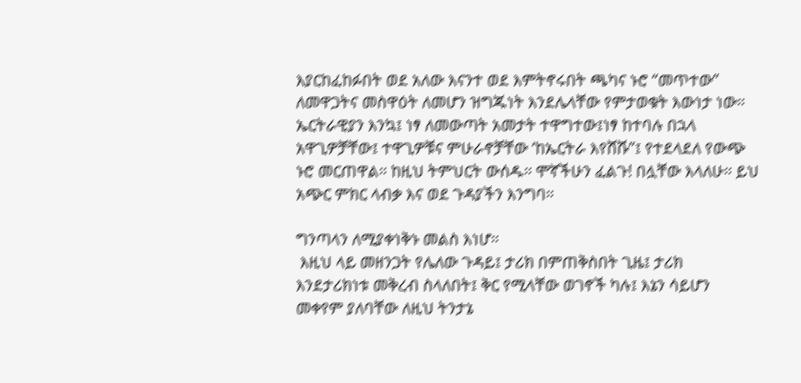እያርከፈከፉበት ወደ አለው እናንተ ወደ እምትኖሩበት ጫካና ኑሮ “መጥተው” ለመዋጋትና መስዋዕት ለመሆን ዝግጁነት እንደሌላቸው የምታወቁት እውነታ ነው። ኤርትራዊያን እንኳ፤ ነፃ ለመውጣት አመታት ተዋግተው፤ነፃ ከተባሉ በኋላ አዋጊዎቻቸው፤ ተዋጊዎቹና ምሁራኖቻቸው ‘ከኤርትራ እየሸሹ”፤ የተደላደለ የውጭ ኑሮ መርጠዋል። ከዚህ ትምህርት ውሰዱ። ሞኛችሁን ፈልጉ! በሏቸው እላለሁ። ይህ አጭር ምክር ላብቃ እና ወደ ጉዳያችን እንግባ።

ግንጣላን ለሚያቀነቅኑ መልስ እነሆ።
 እዚህ ላይ መዘንጋት የሌለው ጉዳይ፤ ታሪክ በምጠቅስበት ጊዜ፤ ታሪክ እንደታሪክነቱ መቅረብ ስላለበት፤ ቅር የሚላቸው ወገኖች ካሉ፤ እኔን ሳይሆን መቀየም ያለባቸው ለዚህ ትንታኔ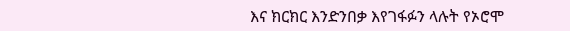እና ክርክር እንድንበቃ እየገፋፉን ላሉት የኦሮሞ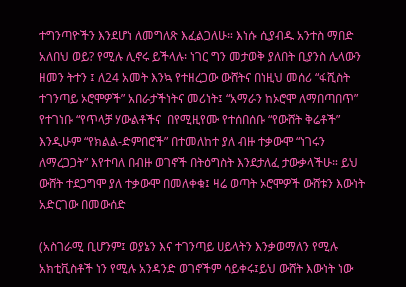ተግንጣዮችን እንደሆነ ለመግለጽ እፈልጋለሁ። እነሱ ሲያብዱ አንተስ ማበድ አለበህ ወይ? የሚሉ ሊኖሩ ይችላሉ፡ ነገር ግን መታወቅ ያለበት ቢያንስ ሌላውን ዘመን ትተን ፤ ለ24 አመት እንኳ የተዘረጋው ውሸትና በነዚህ መሰሪ “ፋሺስት ተገንጣይ ኦሮሞዎች” አበራታችነትና መሪነት፤ “አማራን ከኦሮሞ ለማበጣበጥ” የተገነቡ “የጥላቻ ሃውልቶችና  በየሚዚየሙ የተሰበሰቡ “የውሸት ቅሬቶች” እንዲሁም “የክልል-ድምበሮች” በተመለከተ ያለ ብዙ ተቃውሞ “ነገሩን ለማረጋጋት” እየተባለ በብዙ ወገኖች በትዕግስት እንደታለፈ ታውቃላችሁ። ይህ ውሸት ተደጋግሞ ያለ ተቃውሞ በመለቀቁ፤ ዛሬ ወጣት ኦሮሞዎች ውሸቱን እውነት አድርገው በመውሰድ

(አስገራሚ ቢሆንም፤ ወያኔን እና ተገንጣይ ሀይላትን እንቃወማለን የሚሉ አክቲቪስቶች ነን የሚሉ አንዳንድ ወገኖችም ሳይቀሩ፤ይህ ውሸት እውነት ነው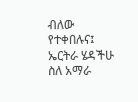ብለው የተቀበሉና፤ ኤርትራ ሄዳችሁ ስለ አማራ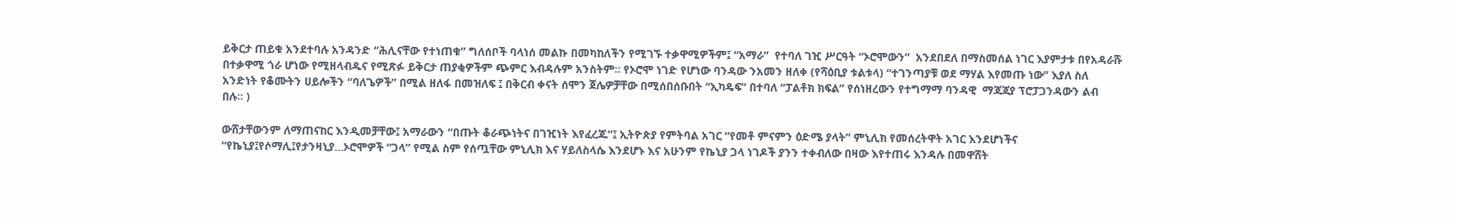ይቅርታ ጠይቁ አንደተባሉ አንዳንድ “ሕሊናቸው የተነጠቁ” ግለሰቦች ባላነሰ መልኩ በመካከለችን የሚገኙ ተቃዋሚዎችም፤ “አማራ”  የተባለ ገዢ ሥርዓት “ኦሮሞውን”  አንደበደለ በማስመሰል ነገር እያምታቱ በየአዳራሹ በተቃዋሚ ጎራ ሆነው የሚዘላብዱና የሚጽፉ ይቅርታ ጠያቂዎችም ጭምር እብዳሉም አንስትም። የኦሮሞ ነገድ የሆነው ባንዳው ንአመን ዘለቀ (የሻዕቢያ ቱልቱላ) “ተገንጣያቹ ወደ ማሃል እየመጡ ነው” እያለ ስለ አንድነት የቆሙትን ሀይሎችን “ባለጌዎች” በሚል ዘለፋ በመዝለፍ ፤ በቅርብ ቀናት ሰሞን ጀሌዎቻቸው በሚሰበሰቡበት “ኢካዴፍ” በተባለ “ፓልቶክ ክፍል” የሰነዘረውን የተግማማ ባንዳዊ  ማጃጃያ ፕሮፓጋንዳውን ልብ በሉ። )

ውሸታቸውንም ለማጠናከር እንዲመቻቸው፤ አማራውን “በጡት ቆራጭነትና በገዢነት እየፈረጁ”፤ ኢትዮጵያ የምትባል አገር “የመቶ ምናምን ዕድሜ ያላት” ምኒሊክ የመሰረትዋት አገር እንደሆነችና “የኬኒያ፤የሶማሊ፤የታንዛኒያ…ኦሮሞዎች “ጋላ” የሚል ስም የሰጧቸው ምኒሊክ እና ሃይለስላሴ እንደሆኑ እና አሁንም የኬኒያ ጋላ ነገዶች ያንን ተቀብለው በዛው እየተጠሩ እንዳሉ በመዋሸት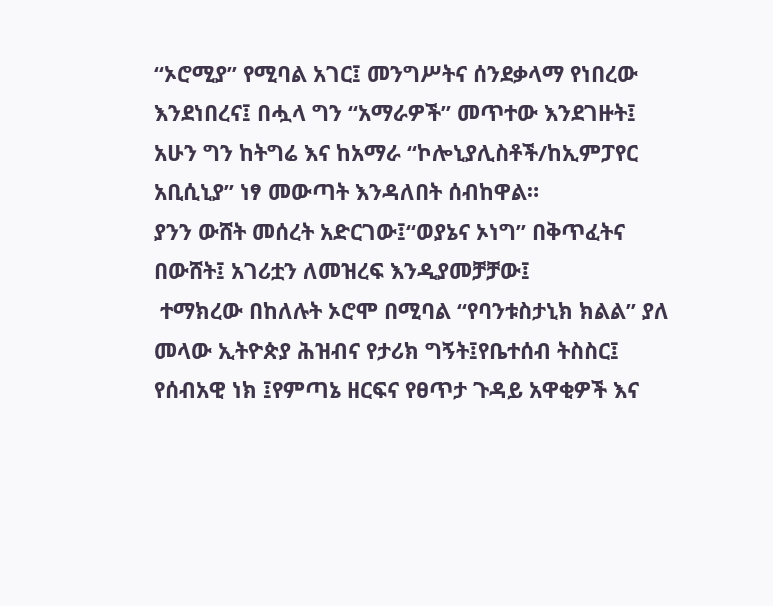“ኦሮሚያ” የሚባል አገር፤ መንግሥትና ሰንደቃላማ የነበረው እንደነበረና፤ በሗላ ግን “አማራዎች” መጥተው እንደገዙት፤ አሁን ግን ከትግሬ እና ከአማራ “ኮሎኒያሊስቶች/ከኢምፓየር አቢሲኒያ” ነፃ መውጣት እንዳለበት ሰብከዋል።
ያንን ውሸት መሰረት አድርገው፤“ወያኔና ኦነግ” በቅጥፈትና በውሸት፤ አገሪቷን ለመዝረፍ እንዲያመቻቻው፤
 ተማክረው በከለሉት ኦሮሞ በሚባል “የባንቱስታኒክ ክልል” ያለ መላው ኢትዮጵያ ሕዝብና የታሪክ ግኝት፤የቤተሰብ ትስስር፤ የሰብአዊ ነክ ፤የምጣኔ ዘርፍና የፀጥታ ጉዳይ አዋቂዎች እና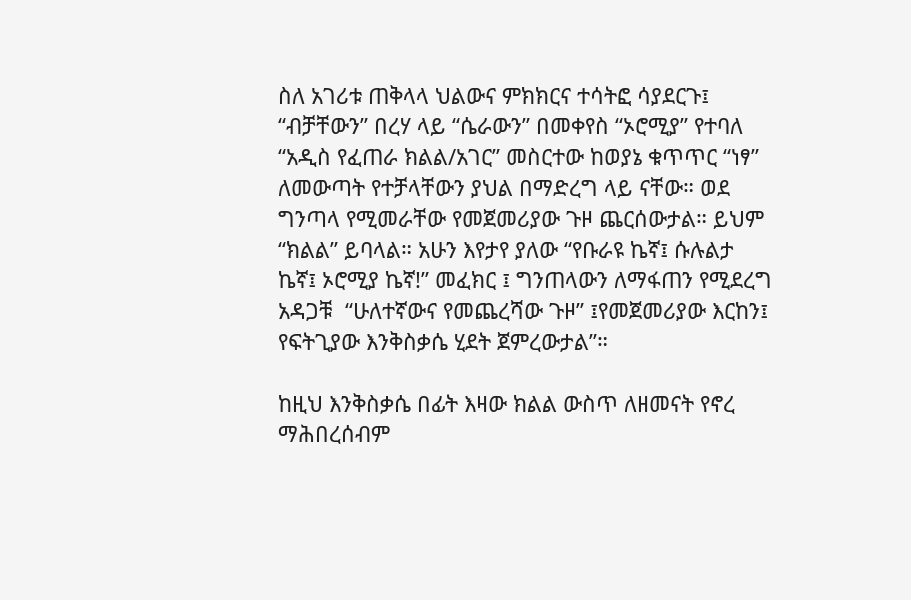ስለ አገሪቱ ጠቅላላ ህልውና ምክክርና ተሳትፎ ሳያደርጉ፤ “ብቻቸውን” በረሃ ላይ “ሴራውን” በመቀየስ “ኦሮሚያ” የተባለ “አዲስ የፈጠራ ክልል/አገር” መስርተው ከወያኔ ቁጥጥር “ነፃ” ለመውጣት የተቻላቸውን ያህል በማድረግ ላይ ናቸው። ወደ ግንጣላ የሚመራቸው የመጀመሪያው ጉዞ ጨርሰውታል። ይህም “ክልል” ይባላል። አሁን እየታየ ያለው “የቡራዩ ኬኛ፤ ሱሉልታ ኬኛ፤ ኦሮሚያ ኬኛ!” መፈክር ፤ ግንጠላውን ለማፋጠን የሚደረግ አዳጋቹ  “ሁለተኛውና የመጨረሻው ጉዞ” ፤የመጀመሪያው እርከን፤ የፍትጊያው እንቅስቃሴ ሂደት ጀምረውታል”።

ከዚህ እንቅስቃሴ በፊት እዛው ክልል ውስጥ ለዘመናት የኖረ ማሕበረሰብም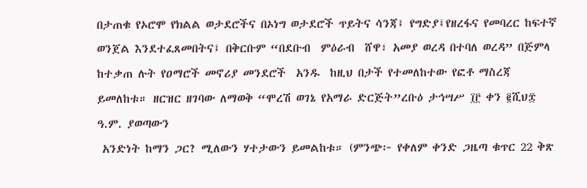በታጠቁ የኦሮሞ የክልል ወታደሮችና በኦነግ ወታደሮች ጥይትና ሳንጃ፤ የግድያ፤የዘረፋና የመባረር ከፍተኛ ወንጀል እንደተፈጸመበትና፤ በቅርቡም “በደቡብ  ምዕራብ  ሸዋ፣ አመያ ወረዳ በተባለ ወረዳ” በጅምላ ከተቃጠ ሉት የዐማሮች መኖሪያ መንደሮች  አንዱ  ከዚህ በታች የተመለከተው የፎቶ ማስረጃ ይመለከቱ። ዘርዝር ዘገባው ለማወቅ “ሞረሽ ወገኔ የአማራ ድርጅት”ረቡዕ ታኅሣሥ ፲፫ ቀን ፪ሺህ፰ ዓ.ም. ያወጣውን
 አንድነት ከማን ጋር? ሚለውን ሃተታውን ይመልከቱ። (ምንጭ፦ የቀለም ቀንድ ጋዜጣ ቁጥር 22 ቅጽ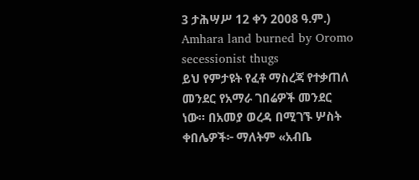3 ታሕሣሥ 12 ቀን 2008 ዓ.ም.)
Amhara land burned by Oromo secessionist thugs
ይህ የምታዩት የፈቶ ማስረጃ የተቃጠለ መንደር የአማራ ገበሬዎች መንደር ነው። በአመያ ወረዳ በሚገኙ ሦስት ቀበሌዎች፦ ማለትም «አብቤ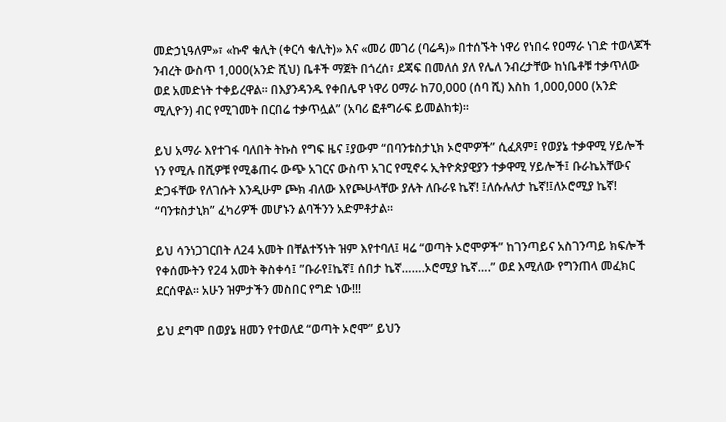መድኃኒዓለም»፣ «ኩኖ ቁሊት (ቀርሳ ቁሊት)» እና «መሪ መገሪ (ባሬዳ)» በተሰኙት ነዋሪ የነበሩ የዐማራ ነገድ ተወላጆች ንብረት ውስጥ 1,000(አንድ ሺህ) ቤቶች ማጀት በጎረሰ፣ ደጃፍ በመለሰ ያለ የሌለ ንብረታቸው ከነቤቶቹ ተቃጥለው ወደ አመድነት ተቀይረዋል። በእያንዳንዱ የቀበሌዋ ነዋሪ ዐማራ ከ70,000 (ሰባ ሺ) እስከ 1,000,000 (አንድ ሚሊዮን) ብር የሚገመት በርበሬ ተቃጥሏል” (አባሪ ፎቶግራፍ ይመልከቱ)።

ይህ አማራ እየተገፋ ባለበት ትኩስ የግፍ ዜና ፤ያውም “በባንቱስታኒክ ኦሮሞዎች” ሲፈጸም፤ የወያኔ ተቃዋሚ ሃይሎች ነን የሚሉ በሺዎቹ የሚቆጠሩ ውጭ አገርና ውስጥ አገር የሚኖሩ ኢትዮጵያዊያን ተቃዋሚ ሃይሎች፤ ቡራኬአቸውና ድጋፋቸው የለገሱት እንዲሁም ጮክ ብለው እየጮሁላቸው ያሉት ለቡራዩ ኬኛ! ፤ለሱሉለታ ኬኛ!፤ለኦሮሚያ ኬኛ! “ባንቱስታኒክ” ፈካሪዎች መሆኑን ልባችንን አድምቶታል።

ይህ ሳንነጋገርበት ለ24 አመት በቸልተኝነት ዝም እየተባለ፤ ዛሬ “ወጣት ኦሮሞዎች” ከገንጣይና አስገንጣይ ክፍሎች የቀሰሙትን የ24 አመት ቅስቀሳ፤ ”ቡራየ፤ኬኛ፤ ሰበታ ኬኛ…….ኦሮሚያ ኬኛ….” ወደ እሚለው የግንጠላ መፈክር ደርሰዋል። አሁን ዝምታችን መስበር የግድ ነው!!!

ይህ ደግሞ በወያኔ ዘመን የተወለደ “ወጣት ኦሮሞ” ይህን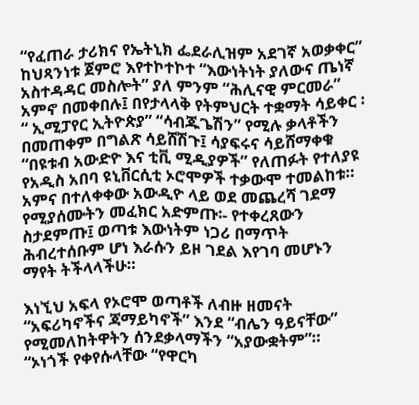“የፈጠራ ታሪክና የኤትኒክ ፌደራሊዝም አደገኛ አወቃቀር”  ከህጻንነቱ ጀምሮ እየተኮተኮተ “እውነትነት ያለውና ጤነኛ አስተዳዳር መስሎት” ያለ ምንም “ሕሊናዊ ምርመራ” አምኖ በመቀበሉ፤ በየታላላቅ የትምህርት ተቋማት ሳይቀር ፡ “ ኢሚፓየር ኢትዮጵያ” “ሳብጁጌሽን” የሚሉ ቃላቶችን በመጠቀም በግልጽ ሳይሸሽጉ፤ ሳያፍሩና ሳይሸማቀቁ “በዩቱብ አውድዮ እና ቲቪ ሚዲያዎች” የለጠፉት የተለያዩ የአዲስ አበባ ዩኒቨርሲቲ ኦሮሞዎች ተቃውሞ ተመልከቱ። አምና በተለቀቀው አውዲዮ ላይ ወደ መጨረሻ ገደማ የሚያሰሙትን መፈክር አድምጡ፡- የተቀረጸውን ስታደምጡ፤ ወጣቱ እውነትም ነጋሪ በማጥት ሕብረተሰቡም ሆነ እራሱን ይዞ ገደል እየገባ መሆኑን ማየት ትችላላችሁ።

እነኚህ አፍላ የኦሮሞ ወጣቶች ለብዙ ዘመናት “አፍሪካኖችና ጃማይካኖች” እንደ “ብሌን ዓይናቸው” የሚመለከትዋትን ሰንደቃላማችን “አያውቋትም”።  “ኦነጎች የቀየሱላቸው “የዋርካ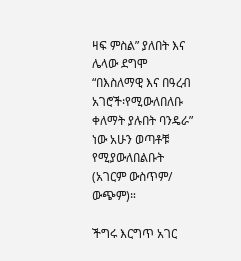ዛፍ ምስል” ያለበት እና ሌላው ደግሞ “በእስለማዊ እና በዓረብ አገሮች፡የሚውለበለቡ ቀለማት ያሉበት ባንዴራ” ነው አሁን ወጣቶቹ የሚያውለበልቡት (አገርም ውስጥም/ ውጭም)።

ችግሩ እርግጥ አገር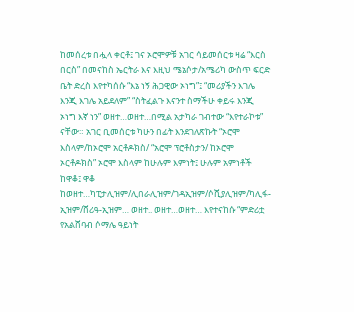ከመሰረቱ በሗላ ቀርቶ፤ ገና ኦሮሞዎቹ አገር ሳይመሰርቱ ዛሬ “እርስ በርስ” በመናከስ ኤርትራ እና እዚህ ሜኔሶታ/አሜሪካ ውስጥ ፍርድ ቤት ድረስ እየተካሰሱ “እኔ ነኝ ሕጋዊው ኦነግ”፤ “መሪያችን እገሌ እንጂ እገሌ አይደለም” “ስትፈልጉ እናንተ ስማችሁ ቀይሩ እንጂ ኦነግ እኛ ነን” ወዘተ…ወዘተ…በሚል አታካራ ገብተው “እየተራኮቱ” ናቸው። አገር ቢመሰርቱ ካሁን በፊት እንደገለጽኩት “ኦሮሞ እስላም/ከኦሮሞ አርቶዶክስ/ “አሮሞ ፕሮቶስታን/ ከኦሮሞ ኦርቶዶክስ” ኦሮሞ እስላም ከሁሉም እምነት፤ ሁሉም አምነቶች ከዋቆ፤ ዋቆ ከወዘተ…ካፒታሊዝም/ሊበራሊዝም/ገዳኢዝም/ሶሺያሊዝም/ካሊፋ-ኢዝም/ሸሪዓ-ኢዝም… ወዘተ.. ወዘተ…ወዘተ… እየተናከሱ “ምድሪቷ የአልሸባብ ሶማሌ ዓይነት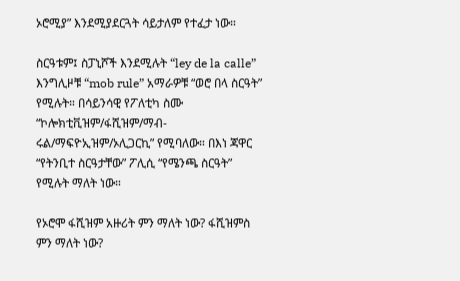ኦሮሚያ” እንደሚያደርጓት ሳይታለም የተፈታ ነው።

ስርዓቱም፤ ስፓኒሾች እንደሚሉት “ley de la calle” እንግሊዞቹ “mob rule” አማራዎቹ “ወሮ በላ ስርዓት” የሚሉት። በሳይንሳዊ የፖለቲካ ስሙ “ኮሎክቲቪዝም/ፋሺዝም/ማብ-ሩል/ማፍዮኢዝም/ኦሊጋርኪ” የሚባለው። በእነ ጃዋር “የትንቢተ ስርዓታቸው” ፖሊሲ “የሜንጫ ስርዓት” የሚሉት ማለት ነው።

የኦሮሞ ፋሺዝም አዙሪት ምን ማለት ነው? ፋሺዝምስ ምን ማለት ነው?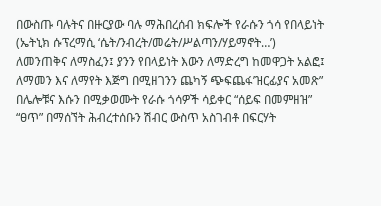በውስጡ ባሉትና በዙርያው ባሉ ማሕበረሰብ ክፍሎች የራሱን ጎሳ የበላይነት (ኤትኒክ ሱፕረማሲ ‘ሴት/ንብረት/መሬት/ሥልጣን/ሃይማኖት…’) ለመንጠቅና ለማስፈን፤ ያንን የበላይነት እውን ለማድረግ ከመዋጋት አልፎ፤ ለማመን እና ለማየት እጅግ በሚዘገንን ጨካኝ ጭፍጨፋ’ዝርፊያና አመጽ” በሌሎቹና እሱን በሚቃወሙት የራሱ ጎሳዎች ሳይቀር “ሰይፍ በመምዘዝ” “ፀጥ” በማሰኘት ሕብረተሰቡን ሽብር ውስጥ አስገብቶ በፍርሃት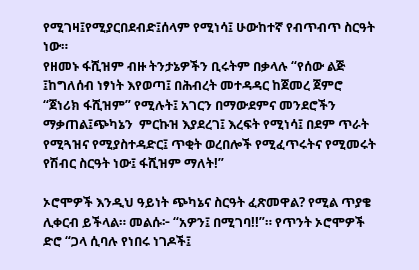የሚገዛ፤የሚያርበደብድ፤ሰላም የሚነሳ፤ ሁውከተኛ የብጥብጥ ስርዓት ነው።
የዘመኑ ፋሺዝም ብዙ ትንታኔዎችን ቢሩትም በቃላሉ “የሰው ልጅ ፤ከግለሰብ ነፃነት እየወጣ፤ በሕብረት መተዳዳር ከጀመረ ጀምሮ “ጀነሪክ ፋሺዝም” የሚሉት፤ አገርን በማውደምና መንደሮችን ማቃጠል፤ጭካኔን  ምርኩዝ እያደረገ፤ እረፍት የሚነሳ፤ በደም ጥራት የሚጓዝና የሚያስተዳድር፤ ጥቂት ወረበሎች የሚፈጥሩትና የሚመሩት የሽብር ስርዓት ነው፤ ፋሺዝም ማለት!”

ኦሮሞዎች እንዲህ ዓይነት ጭካኔና ስርዓት ፈጽመዋል? የሚል ጥያቄ ሊቀርብ ይችላል። መልሱ፦ “አዎን፤ በሚገባ!!”። የጥንት ኦሮሞዎች ድሮ “ጋላ ሲባሉ የነበሩ ነገዶች፤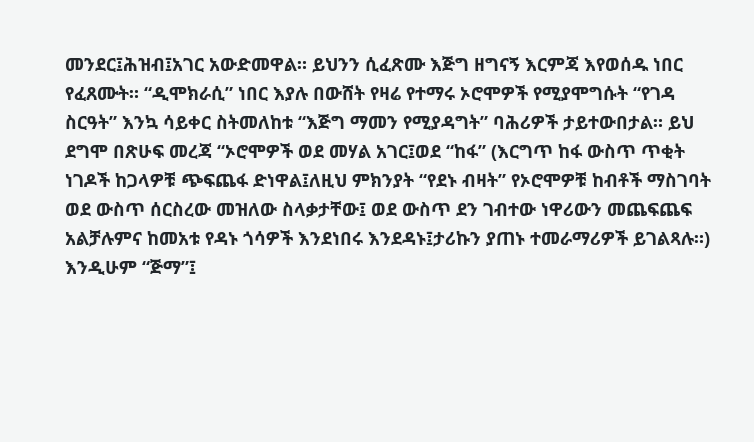መንደር፤ሕዝብ፤አገር አውድመዋል። ይህንን ሲፈጽሙ እጅግ ዘግናኝ እርምጃ እየወሰዱ ነበር የፈጸሙት። “ዲሞክራሲ” ነበር እያሉ በውሸት የዛሬ የተማሩ ኦሮሞዎች የሚያሞግሱት “የገዳ ስርዓት” እንኳ ሳይቀር ስትመለከቱ “እጅግ ማመን የሚያዳግት” ባሕሪዎች ታይተውበታል። ይህ ደግሞ በጽሁፍ መረጃ “ኦሮሞዎች ወደ መሃል አገር፤ወደ “ከፋ” (እርግጥ ከፋ ውስጥ ጥቂት ነገዶች ከጋላዎቹ ጭፍጨፋ ድነዋል፤ለዚህ ምክንያት “የደኑ ብዛት” የኦሮሞዎቹ ከብቶች ማስገባት ወደ ውስጥ ሰርስረው መዝለው ስላቃታቸው፤ ወደ ውስጥ ደን ገብተው ነዋሪውን መጨፍጨፍ አልቻሉምና ከመአቱ የዳኑ ጎሳዎች እንደነበሩ እንደዳኑ፤ታሪኩን ያጠኑ ተመራማሪዎች ይገልጻሉ።) እንዲሁም “ጅማ”፤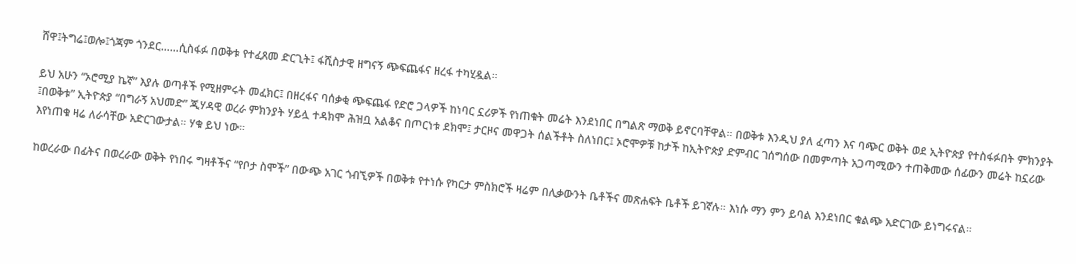ሸዋ፤ትግሬ፤ወሎ፤ጎጃም ጎንደር……ሲስፋፉ በወቅቱ የተፈጸመ ድርጊት፤ ፋሺስታዊ ዘግናኝ ጭፍጨፋና ዘረፋ ተካሂዷል።

ይህ አሁን “ኦሮሚያ ኬኛ” እያሉ ወጣቶች የሚዘምሩት መፈክር፤ በዘረፋና ባሰቃቂ ጭፍጨፋ የድሮ ጋላዎች ከነባር ኗሪዎች የነጠቁት መሬት እንደነበር በግልጽ ማወቅ ይኖርባቸዋል። በወቅቱ እንዲህ ያለ ፈጣን እና ባጭር ወቅት ወደ ኢትዮጵያ የተስፋፉበት ምክንያት ፤በወቅቱ” ኢትዮጵያ “በግራኝ አህመድ” ጂሃዳዊ ወረራ ምክንያት ሃይሏ ተዳክሞ ሕዝቧ አልቆና በጦርነቱ ደክሞ፤ ታርዞና መዋጋት ሰልችቶት ስለነበር፤ ኦሮሞዎቹ ከታች ከኢትዮጵያ ድምብር ገሰግሰው በመምጣት አጋጣሚውን ተጠቅመው ሰፊውን መሬት ከኗሪው እየነጠቁ ዛሬ ለራሳቸው አድርገውታል። ሃቁ ይህ ነው።

ከወረራው በፊትና በወረራው ወቅት የነበሩ ግዛቶችና “የቦታ ስሞች” በውጭ አገር ጎብኚዎች በወቅቱ የተነሱ የካርታ ምስክሮች ዛሬም በሊቃውንት ቤቶችና መጽሐፍት ቤቶች ይገኛሉ። እነሱ ማን ምን ይባል እንደነበር ቁልጭ አድርገው ይነግሩናል።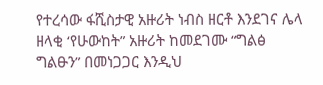የተረሳው ፋሺስታዊ አዙሪት ነብስ ዘርቶ እንደገና ሌላ ዘላቂ ‘የሁውከት” አዙሪት ከመደገሙ “ግልፅ ግልፁን” በመነጋጋር እንዲህ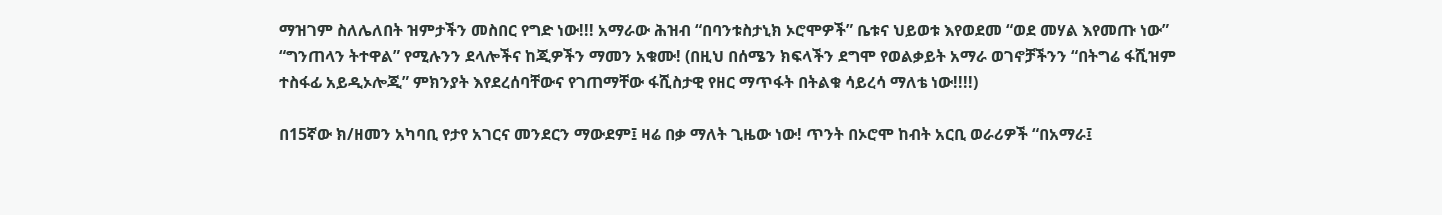ማዝገም ስለሌለበት ዝምታችን መስበር የግድ ነው!!! አማራው ሕዝብ “በባንቱስታኒክ ኦሮሞዎች” ቤቱና ህይወቱ እየወደመ “ወደ መሃል እየመጡ ነው” “ግንጠላን ትተዋል” የሚሉንን ደላሎችና ከጂዎችን ማመን አቁሙ! (በዚህ በሰሜን ክፍላችን ደግሞ የወልቃይት አማራ ወገኖቻችንን “በትግሬ ፋሺዝም ተስፋፊ አይዲኦሎጂ” ምክንያት እየደረሰባቸውና የገጠማቸው ፋሺስታዊ የዘር ማጥፋት በትልቁ ሳይረሳ ማለቴ ነው!!!!)

በ15ኛው ክ/ዘመን አካባቢ የታየ አገርና መንደርን ማውደም፤ ዛሬ በቃ ማለት ጊዜው ነው! ጥንት በኦሮሞ ከብት አርቢ ወራሪዎች “በአማራ፤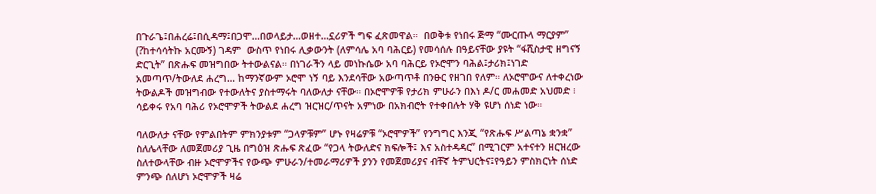በጉራጌ፤በሐረሬ፤በሲዳማ፤በጋሞ…በወላይታ…ወዘተ…ኗሪዎች ግፍ ፈጽመዋል።  በወቅቱ የነበሩ ጅማ “ሙርጡላ ማርያም” (?ከተሳሳትኩ አርሙኝ) ገዳም  ውስጥ የነበሩ ሊቃውንት (ለምሳሌ አባ ባሕርይ) የመሳሰሉ በዓይናቸው ያዩት “ፋሺስታዊ ዘግናኝ ድርጊት” በጽሑፍ መዝግበው ትተውልናል። በነገራችን ላይ መነኩሴው አባ ባሕርይ የኦሮሞን ባሕል፤ታሪክ፤ነገድ አመጣጥ/ትውለደ ሐረግ… ከማንኛውም ኦሮሞ ነኝ ባይ እንደሳቸው አውጣጥቶ በንፁር የዘገበ የለም። ለኦሮሞውና ለተቀረነው ትውልዶች መዝግብው የተውለትና ያስተማሩት ባለውለታ ናቸው። በኦሮሞዎቹ የታሪክ ምሁራን በእነ ዶ/ር መሐመድ አህመድ ፧ ሳይቀሩ የአባ ባሕሪ የኦሮሞዎች ትውልደ ሐረግ ዝርዝር/ጥናት አምነው በአክብሮት የተቀበሉት ሃቅ ዩሆነ ሰነድ ነው።

ባለውለታ ናቸው የምልበትም ምክንያቱም “ጋላዎቹም” ሆኑ የዛሬዎቹ “ኦሮሞዎች” የንግግር እንጂ “የጽሑፍ ሥልጣኔ ቋንቋ” ስለሌላቸው ለመጀመሪያ ጊዜ በግዕዝ ጽሑፍ ጽፈው “የጋላ ትውለድና ክፍሎች፤ እና አስተዳዳር” በሚገርም አተናተን ዘርዝረው ስለተውላቸው ብዙ ኦሮሞዎችና የውጭ ምሁራን/ተመራማሪዎች ያንን የመጀመሪያና ብቸኛ ትምህርትና፤የዓይን ምስክርነት ሰነድ ምንጭ ሰለሆነ ኦሮሞዎች ዛሬ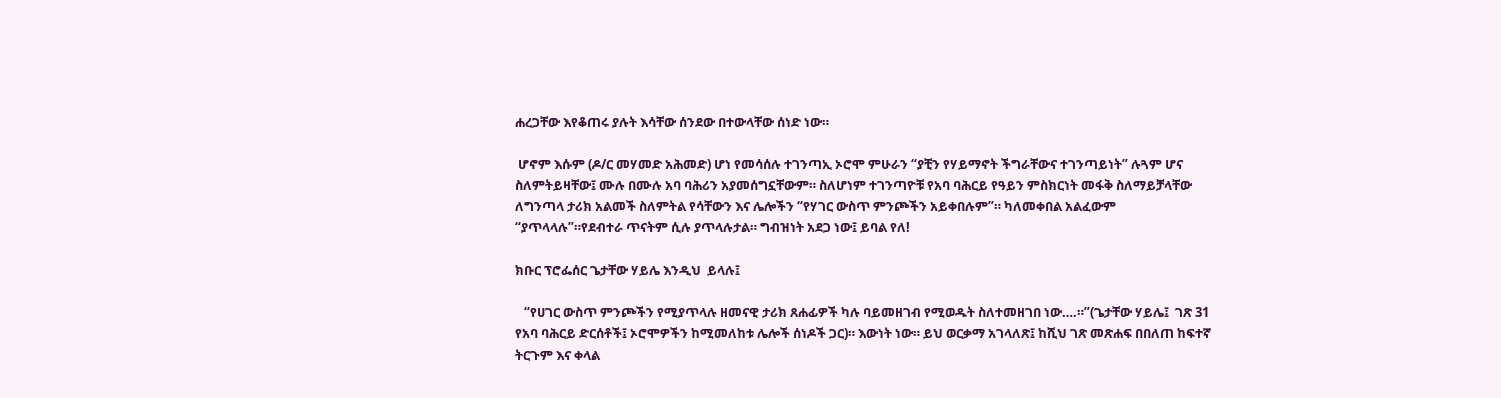ሐረጋቸው እየቆጠሩ ያሉት እሳቸው ሰንደው በተውላቸው ሰነድ ነው።

 ሆኖም እሱም (ዶ/ር መሃመድ አሕመድ) ሆነ የመሳሰሉ ተገንጣኢ ኦሮሞ ምሁራን “ያቺን የሃይማኖት ችግራቸውና ተገንጣይነት” ሉጓም ሆና ስለምትይዛቸው፤ ሙሉ በሙሉ አባ ባሕሪን አያመሰግኗቸውም። ስለሆነም ተገንጣዮቹ የአባ ባሕርይ የዓይን ምስክርነት መፋቅ ስለማይቻላቸው ለግንጣላ ታሪክ አልመች ስለምትል የሳቸውን እና ሌሎችን “የሃገር ውስጥ ምንጮችን አይቀበሉም”። ካለመቀበል አልፈውም “ያጥላላሉ”።የደብተራ ጥናትም ሲሉ ያጥላሉታል። ግብዝነት አደጋ ነው፤ ይባል የለ!

ክቡር ፕሮፌሰር ጌታቸው ሃይሌ እንዲህ  ይላሉ፤

   “የሀገር ውስጥ ምንጮችን የሚያጥላሉ ዘመናዊ ታሪክ ጸሐፊዎች ካሉ ባይመዘገብ የሚወዱት ስለተመዘገበ ነው….።”(ጌታቸው ሃይሌ፤  ገጽ 31 የአባ ባሕርይ ድርሰቶች፤ ኦሮሞዎችን ከሚመለከቱ ሌሎች ሰነዶች ጋር)። እውነት ነው። ይህ ወርቃማ አገላለጽ፤ ከሺህ ገጽ መጽሐፍ በበለጠ ከፍተኛ ትርጉም እና ቀላል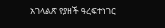አገላልጽ የያዘች ዓረፍተነገር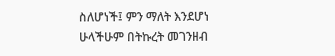ስለሆነች፤ ምን ማለት እንደሆነ ሁላችሁም በትኩረት መገንዘብ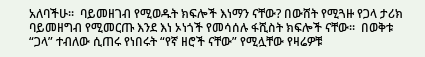አለባችሁ።  ባይመዘገብ የሚወዱት ክፍሎች እነማን ናቸው? በውሸት የሚጓዙ የጋላ ታሪክ ባይመዘግብ የሚመርጡ እንደ እነ ኦነጎች የመሳሰሉ ፋሺስት ክፍሎች ናቸው።  በወቅቱ “ጋላ” ተብለው ሲጠሩ የነበሩት “የኛ ዘሮች ናቸው” የሚሏቸው የዛሬዎቹ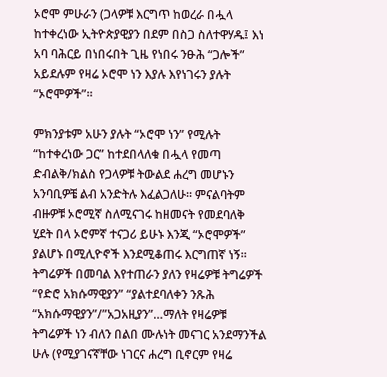ኦሮሞ ምሁራን (ጋላዎቹ እርግጥ ከወረራ በሗላ ከተቀረነው ኢትዮጵያዊያን በደም በስጋ ስለተዋሃዱ፤ እነ አባ ባሕርይ በነበሩበት ጊዜ የነበሩ ንፁሕ “ጋሎች” አይደሉም የዛሬ ኦሮሞ ነን እያሉ እየነገሩን ያሉት “ኦሮሞዎች”።

ምክንያቱም አሁን ያሉት “ኦሮሞ ነን” የሚሉት “ከተቀረነው ጋር” ከተደበላለቁ በሗላ የመጣ ድብልቅ/ክልስ የጋላዎቹ ትውልደ ሐረግ መሆኑን አንባቢዎቼ ልብ አንድትሉ እፈልጋለሁ። ምናልባትም ብዙዎቹ ኦሮሚኛ ስለሚናገሩ ከዘመናት የመደባለቅ ሂደት በላ ኦሮምኛ ተናጋሪ ይሁኑ እንጂ “ኦሮሞዎች” ያልሆኑ በሚሊዮኖች እንደሚቆጠሩ እርግጠኛ ነኝ። ትግሬዎች በመባል እየተጠራን ያለን የዛሬዎቹ ትግሬዎች “የድሮ አክሱማዊያን” “ያልተደባለቀን ንጹሕ “አክሱማዊያን”/”አጋአዚያን”…ማለት የዛሬዎቹ ትግሬዎች ነን ብለን በልበ ሙሉነት መናገር አንደማንችል ሁሉ (የሚያገናኛቸው ነገርና ሐረግ ቢኖርም የዛሬ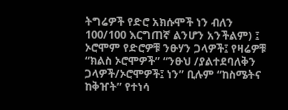ትግሬዎች የድሮ አክሱሞች ነን ብለን 100/100 እርግጠኛ ልንሆን አንችልም) ፤ ኦሮሞም የድሮዎቹ ንፁሃን ጋላዎች፤ የዛሬዎቹ “ክልስ ኦሮሞዎች” “ንፁህ /ያልተደባለቅን ጋላዎች/ኦሮሞዎች፤ ነን” ቢሉም “ከስሜትና ከቅዠት” የተነሳ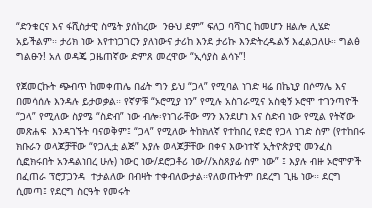“ድንቁርና እና ፋሺስታዊ ስሜት ያሰከረው  ንፁህ ደም” ፍለጋ ባሻገር ከመሆን ዘልሎ ሊሄድ አይችልም። ታሪክ ነው እየተነጋገርን ያለነውና ታሪከ እንደ ታሪኩ እንድትረዱልኝ እፈልጋለሁ። ግልፅ ግልፁን! አለ ወዳጄ ጋዜጠኛው ድምጸ መረዋው “ኢሳያስ ልሳኑ”!

የጀመርኩት ጭብጥ ከመቀጠሌ በፊት ግን ይህ “ጋላ” የሚባል ነገድ ዛሬ በኬኒያ በሶማሌ እና በመሳሰሉ እንዳሉ ይታወቃል። የኛዎቹ “ኦሮሚያ ነን” የሚሉ አስገራሚና አስቂኝ ኦሮሞ ተገንጣዮች “ጋላ” የሚለው ስያሜ “ስድብ” ነው ብሎ፡የነገራቸው ማን እንደሆነ እና ስድብ ነው የሚል የትኛው መጽሐፍ  እንዳገኙት ባናወቅም፤ “ጋላ” የሚለው ትከክለኛ የተከበረ የድሮ የጋላ ነገድ ስም (የተከበሩ ክቡራን ወላጆቻቸው “የጋሊቷ ልጅ” እያሉ ወላጆቻቸው በቀና እውነተኛ ኢትዮጵያዊ መንፈስ ሲፎክሩበት አንዳልነበረ ሁሉ) ነውር ነው/ደሮጋቶሪ ነው//አስጸያፊ ስም ነው” ፤ እያሉ ብዙ ኦሮሞዎች በፈጠራ ፕሮፓጋንዳ  ተታልለው በብዛት ተቀብለውታል።የለወጡትም በደረግ ጊዜ ነው። ደርግ ሲመጣ፤ የደርግ ስርዓት የመሩት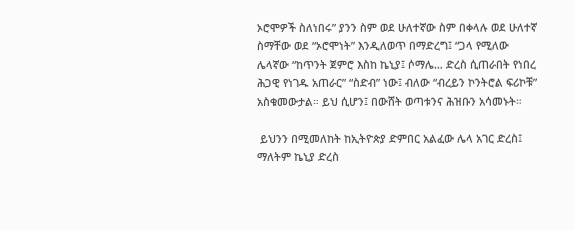ኦሮሞዎች ስለነበሩ” ያንን ስም ወደ ሁለተኛው ስም በቀላሉ ወደ ሁለተኛ ስማቸው ወደ “ኦሮሞነት” እንዲለወጥ በማድረግ፤ “ጋላ የሚለው ሌላኛው “ከጥንት ጀምሮ እስከ ኬኒያ፤ ሶማሌ… ድረስ ሲጠራበት የነበረ ሕጋዊ የነገዱ አጠራር” “ስድብ” ነው፤ ብለው “ብረይን ኮንትሮል ፍሪኮቹ” አስቁመውታል። ይህ ሲሆን፤ በውሸት ወጣቱንና ሕዝቡን አሳመኑት።

 ይህንን በሚመለከት ከኢትዮጵያ ድምበር አልፈው ሌላ አገር ድረስ፤ ማለትም ኬኒያ ድረስ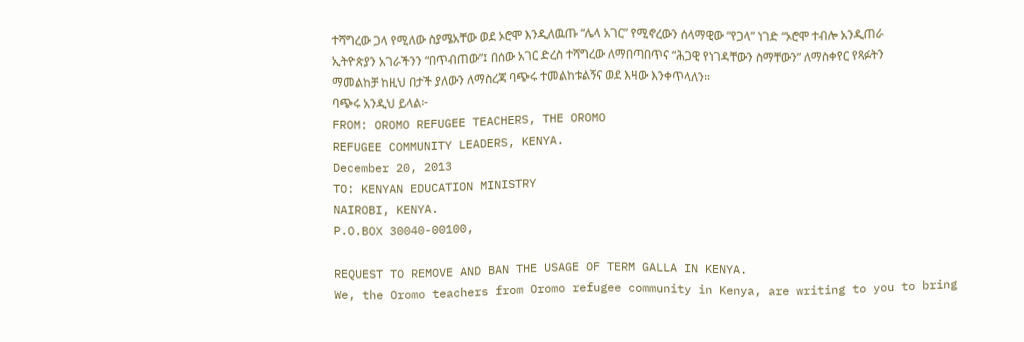ተሻግረው ጋላ የሚለው ስያሜአቸው ወደ ኦሮሞ እንዲለዉጡ “ሌላ አገር” የሚኖረውን ሰላማዊው “የጋላ” ነገድ “ኦሮሞ ተብሎ አንዲጠራ ኢትዮጵያን አገራችንን “በጥብጠው”፤ በሰው አገር ድረስ ተሻግረው ለማበጣበጥና “ሕጋዊ የነገዳቸውን ስማቸውን” ለማስቀየር የጻፉትን ማመልከቻ ከዚህ በታች ያለውን ለማስረጃ ባጭሩ ተመልከቱልኝና ወደ እዛው እንቀጥላለን።
ባጭሩ አንዲህ ይላል፦
FROM: OROMO REFUGEE TEACHERS, THE OROMO
REFUGEE COMMUNITY LEADERS, KENYA.
December 20, 2013
TO: KENYAN EDUCATION MINISTRY
NAIROBI, KENYA.
P.O.BOX 30040-00100,

REQUEST TO REMOVE AND BAN THE USAGE OF TERM GALLA IN KENYA.
We, the Oromo teachers from Oromo refugee community in Kenya, are writing to you to bring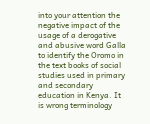into your attention the negative impact of the usage of a derogative and abusive word Galla to identify the Oromo in the text books of social studies used in primary and secondary education in Kenya. It is wrong terminology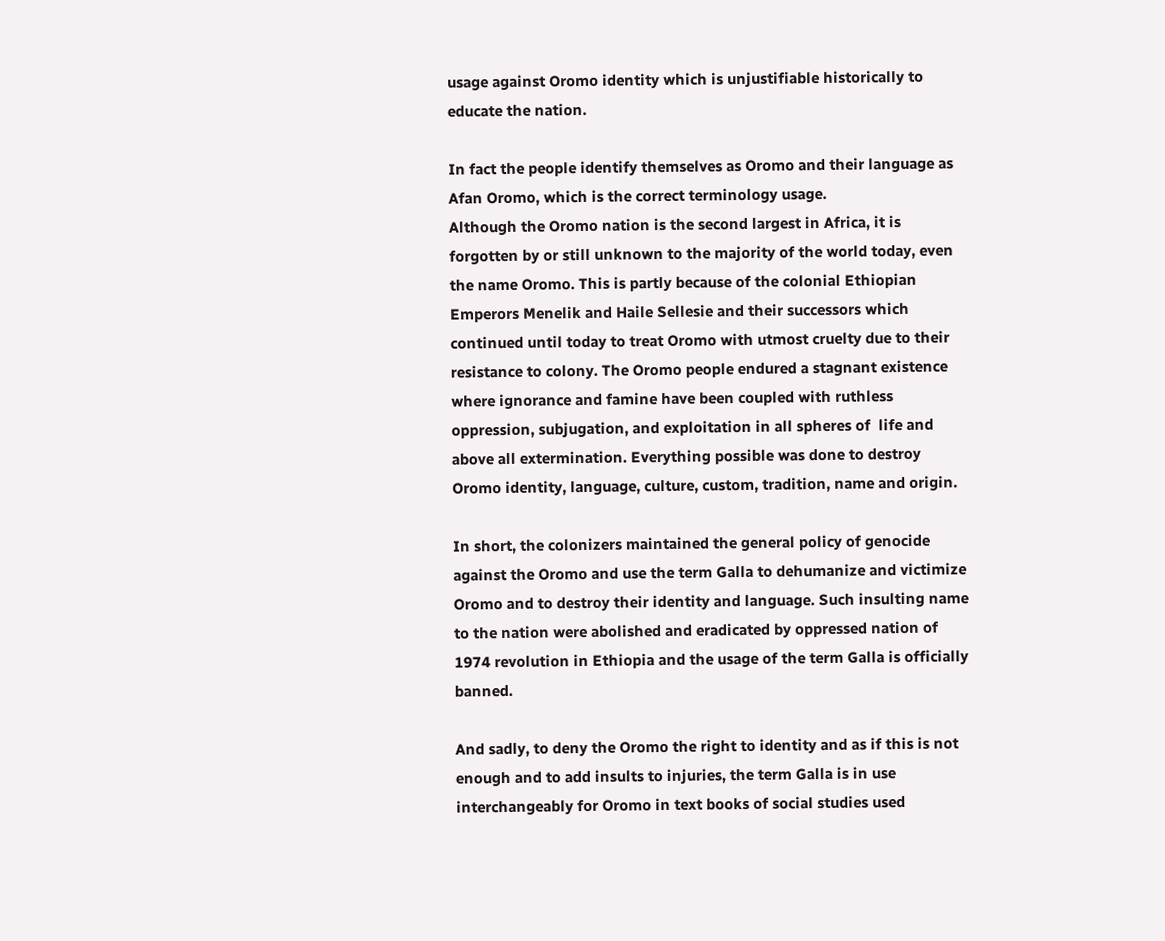usage against Oromo identity which is unjustifiable historically to educate the nation.

In fact the people identify themselves as Oromo and their language as Afan Oromo, which is the correct terminology usage.
Although the Oromo nation is the second largest in Africa, it is forgotten by or still unknown to the majority of the world today, even the name Oromo. This is partly because of the colonial Ethiopian Emperors Menelik and Haile Sellesie and their successors which continued until today to treat Oromo with utmost cruelty due to their resistance to colony. The Oromo people endured a stagnant existence where ignorance and famine have been coupled with ruthless oppression, subjugation, and exploitation in all spheres of  life and above all extermination. Everything possible was done to destroy Oromo identity, language, culture, custom, tradition, name and origin.

In short, the colonizers maintained the general policy of genocide against the Oromo and use the term Galla to dehumanize and victimize Oromo and to destroy their identity and language. Such insulting name to the nation were abolished and eradicated by oppressed nation of 1974 revolution in Ethiopia and the usage of the term Galla is officially banned.

And sadly, to deny the Oromo the right to identity and as if this is not enough and to add insults to injuries, the term Galla is in use interchangeably for Oromo in text books of social studies used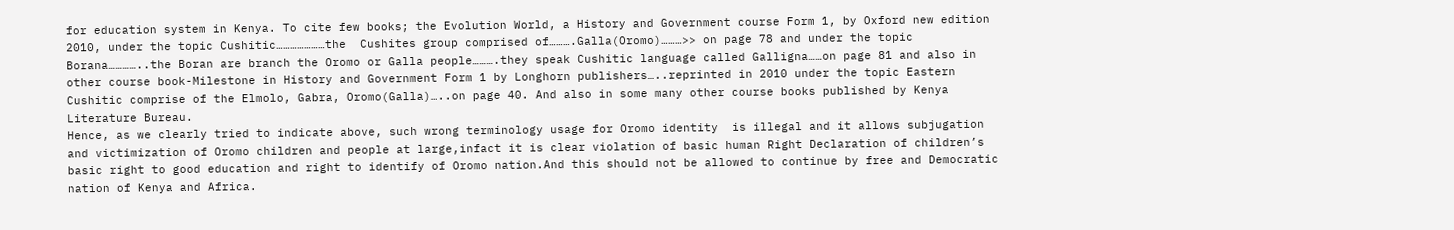for education system in Kenya. To cite few books; the Evolution World, a History and Government course Form 1, by Oxford new edition 2010, under the topic Cushitic…………………the  Cushites group comprised of……….Galla(Oromo)………>> on page 78 and under the topic  Borana…………..the Boran are branch the Oromo or Galla people……….they speak Cushitic language called Galligna……on page 81 and also in other course book-Milestone in History and Government Form 1 by Longhorn publishers…..reprinted in 2010 under the topic Eastern Cushitic comprise of the Elmolo, Gabra, Oromo(Galla)…..on page 40. And also in some many other course books published by Kenya Literature Bureau.
Hence, as we clearly tried to indicate above, such wrong terminology usage for Oromo identity  is illegal and it allows subjugation and victimization of Oromo children and people at large,infact it is clear violation of basic human Right Declaration of children’s basic right to good education and right to identify of Oromo nation.And this should not be allowed to continue by free and Democratic nation of Kenya and Africa.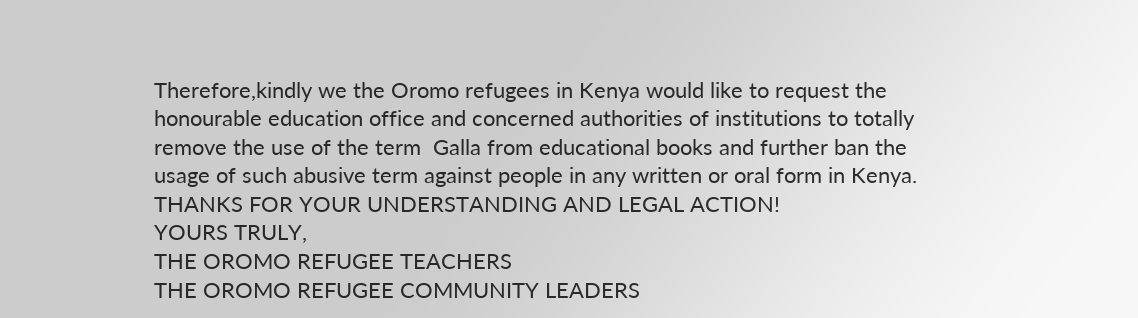Therefore,kindly we the Oromo refugees in Kenya would like to request the honourable education office and concerned authorities of institutions to totally remove the use of the term  Galla from educational books and further ban the usage of such abusive term against people in any written or oral form in Kenya.
THANKS FOR YOUR UNDERSTANDING AND LEGAL ACTION!
YOURS TRULY,
THE OROMO REFUGEE TEACHERS
THE OROMO REFUGEE COMMUNITY LEADERS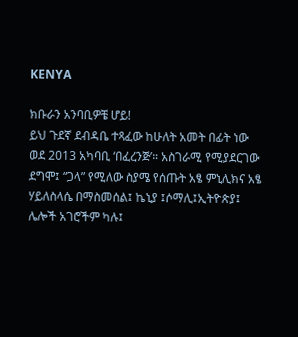KENYA

ክቡራን አንባቢዎቼ ሆይ!
ይህ ጉደኛ ደብዳቤ ተጻፈው ከሁለት አመት በፊት ነው ወደ 2013 አካባቢ ‘በፈረንጅ’። አስገራሚ የሚያደርገው ደግሞ፤ “ጋላ” የሚለው ስያሜ የሰጡት አፄ ምኒሊክና አፄ ሃይለስላሴ በማስመሰል፤ ኬኒያ ፤ሶማሊ፤ኢትዮጵያ፤ ሌሎች አገሮችም ካሉ፤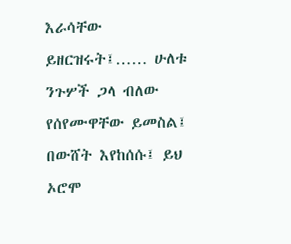እራሳቸው ይዘርዝሩት፤…… ሁለቱ ንጉሦች ጋላ ብለው የሰየሙዋቸው ይመስል፤ በውሸት እየከሰሱ፤ ይህ ኦሮሞ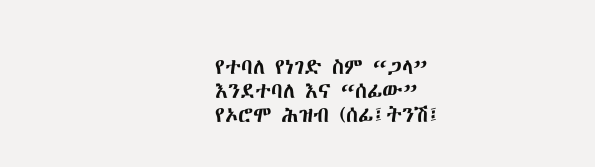የተባለ የነገድ ስም “ጋላ” እንደተባለ እና “ሰፊው” የኦሮሞ ሕዝብ (ሰፊ፤ትንሽ፤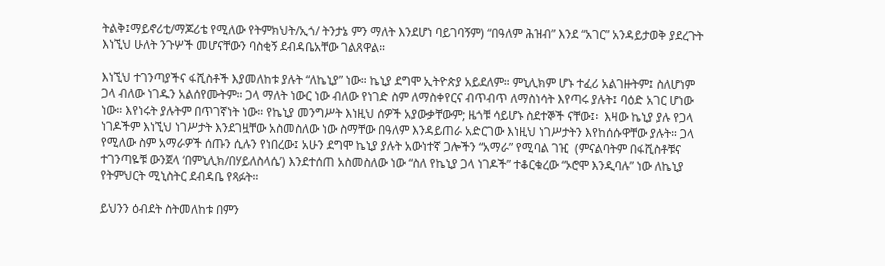ትልቅ፤ማይኖሪቲ/ማጆሪቴ የሚለው የትምክህት/ኢጎ/ ትንታኔ ምን ማለት እንደሆነ ባይገባኝም) “በዓለም ሕዝብ” እንደ “አገር” አንዳይታወቅ ያደረጉት እነኚህ ሁለት ንጉሦች መሆናቸውን ባስቂኝ ደብዳቤአቸው ገልጸዋል።

እነኚህ ተገንጣያችና ፋሺስቶች እያመለከቱ ያሉት “ለኬኒያ” ነው። ኬኒያ ደግሞ ኢትዮጵያ አይደለም። ምኒሊክም ሆኑ ተፈሪ አልገዙትም፤ ስለሆነም ጋላ ብለው ነገዱን አልሰየሙትም። ጋላ ማለት ነውር ነው ብለው የነገድ ስም ለማስቀየርና ብጥብጥ ለማስነሳት እየጣሩ ያሉት፤ ባዕድ አገር ሆነው ነው። እየነሩት ያሉትም በጥገኛነት ነው። የኬኒያ መንግሥት እነዚህ ሰዎች አያውቃቸውም; ዜጎቹ ሳይሆኑ ስደተኞች ናቸው፤፡  እዛው ኬኒያ ያሉ የጋላ ነገዶችም እነኚህ ነገሥታት እንደገዟቸው አስመስለው ነው ስማቸው በዓለም እንዳይጠራ አድርገው እነዚህ ነገሥታትን እየከሰሱዋቸው ያሉት። ጋላ የሚለው ስም አማራዎች ሰጡን ሲሉን የነበረው፤ አሁን ደግሞ ኬኒያ ያሉት አውነተኛ ጋሎችን “አማራ” የሚባል ገዢ  (ምናልባትም በፋሺስቶቹና ተገንጣዬቹ ውንጀላ ‘በምኒሊክ/በሃይለስላሴ’) እንደተሰጠ አስመስለው ነው “ስለ የኬኒያ ጋላ ነገዶች” ተቆርቁረው “ኦሮሞ እንዲባሉ” ነው ለኬኒያ የትምህርት ሚኒስትር ደብዳቤ የጻፉት።

ይህንን ዕብደት ስትመለከቱ በምን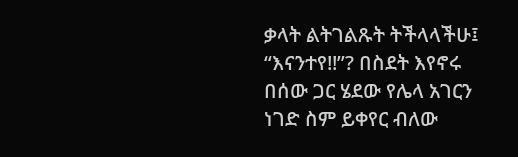ቃላት ልትገልጹት ትችላላችሁ፤ “እናንተየ!!”? በስደት እየኖሩ በሰው ጋር ሄደው የሌላ አገርን ነገድ ስም ይቀየር ብለው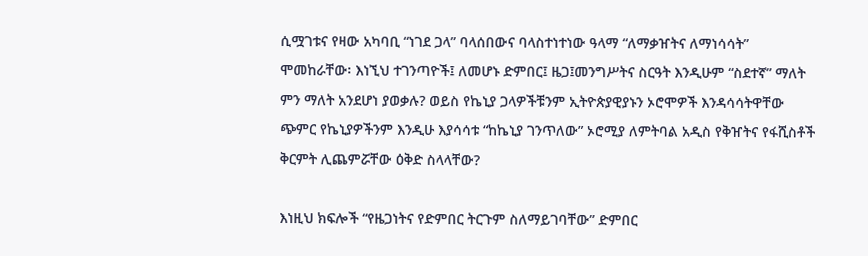ሲሟገቱና የዛው አካባቢ “ነገደ ጋላ” ባላሰበውና ባላስተነተነው ዓላማ “ለማቃዠትና ለማነሳሳት” ሞመከራቸው፡ እነኚህ ተገንጣዮች፤ ለመሆኑ ድምበር፤ ዜጋ፤መንግሥትና ስርዓት እንዲሁም “ስደተኛ” ማለት ምን ማለት አንደሆነ ያወቃሉ? ወይስ የኬኒያ ጋላዎችቹንም ኢትዮጵያዊያኑን ኦሮሞዎች እንዳሳሳትዋቸው ጭምር የኬኒያዎችንም እንዲሁ እያሳሳቱ “ከኬኒያ ገንጥለው” ኦሮሚያ ለምትባል አዲስ የቅዠትና የፋሺስቶች  ቅርምት ሊጨምሯቸው ዕቅድ ስላላቸው?

እነዚህ ክፍሎች “የዜጋነትና የድምበር ትርጉም ስለማይገባቸው” ድምበር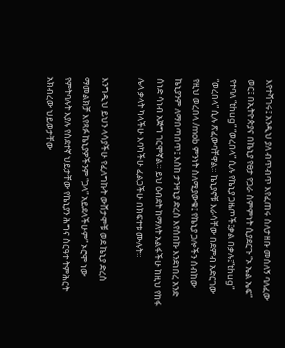እየተሻገሩ፤ አንዲህ ያለ ብጥብጥ እየፈጠሩ ስለታዘቡ መሰለኝ ባለፈው ወር፤ በኢትዮጵያና በኬኒያ የፀታ የጋራ ስምምነት ሲያደርጉ “ኦ ኤል ኤፍ” የተባለ “thug” “ወረበላ” ሲሉ የኬኒያ ጋዜጦች፤ቃል በቃሉ፤“thug” “ወረበላ” ሲሉ ጽፈውባቸዋል። ኬኒያኖቹ እራሳቸው በደምብ አድርገው የዚህ ወረበላ /mob ምንነት ስለሚያውቁ፤ የኬኒያ ጋሎችን ሰብከው ኬኒያንም ለማበጣበጥ፤ እስከ ታንዛኒያ ድረስ እየሰበኩ እንደነበረ አንድ ሰነድ ሳነብ አጅግ ገርሞኛል። ይህ ዕብደት ከማለት አልፋችሁ ከዚህ የከፋ ሌላ ቃላት ካላችሁ እባካችሁ ፈልጋችሁ በክፍተቱ ሙሉት።

እንግዲህ ይህን ላሳያችሁ የፈለግኩት ውሸታሞቹ ወደ ኬኒያ ድረስ ማመልክቻ እየጻፉ ኬኒያዎችንም “ጋላ” አይደላችሁም” ኦሮሞ ነው የምትባሉት እያሉ የስደተኛ ህይታቸው የኬኒያን ሕግና ስርዓተ ትምሕርት አክብረው ህይወታቸው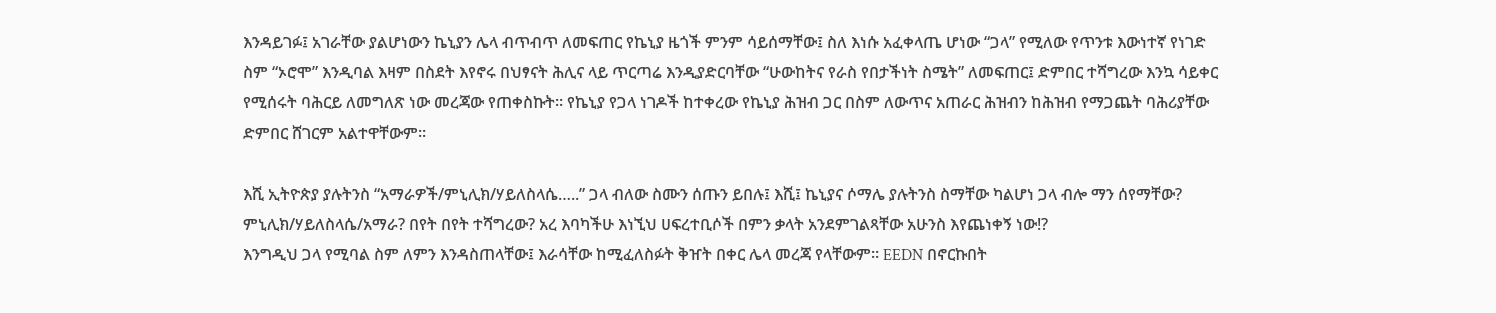እንዳይገፉ፤ አገራቸው ያልሆነውን ኬኒያን ሌላ ብጥብጥ ለመፍጠር የኬኒያ ዜጎች ምንም ሳይሰማቸው፤ ስለ እነሱ አፈቀላጤ ሆነው “ጋላ” የሚለው የጥንቱ እውነተኛ የነገድ ስም “ኦሮሞ” እንዲባል እዛም በስደት እየኖሩ በህፃናት ሕሊና ላይ ጥርጣሬ እንዲያድርባቸው “ሁውከትና የራስ የበታችነት ስሜት” ለመፍጠር፤ ድምበር ተሻግረው እንኳ ሳይቀር የሚሰሩት ባሕርይ ለመግለጽ ነው መረጃው የጠቀስኩት። የኬኒያ የጋላ ነገዶች ከተቀረው የኬኒያ ሕዝብ ጋር በስም ለውጥና አጠራር ሕዝብን ከሕዝብ የማጋጨት ባሕሪያቸው ድምበር ሸገርም አልተዋቸውም።

እሺ ኢትዮጵያ ያሉትንስ “አማራዎች/ምኒሊክ/ሃይለስላሴ…..” ጋላ ብለው ስሙን ሰጡን ይበሉ፤ እሺ፤ ኬኒያና ሶማሌ ያሉትንስ ስማቸው ካልሆነ ጋላ ብሎ ማን ሰየማቸው? ምኒሊክ/ሃይለስላሴ/አማራ? በየት በየት ተሻግረው? አረ እባካችሁ እነኚህ ሀፍረተቢሶች በምን ቃላት አንደምገልጻቸው አሁንስ እየጨነቀኝ ነው!?
እንግዲህ ጋላ የሚባል ስም ለምን እንዳስጠላቸው፤ እራሳቸው ከሚፈለስፉት ቅዠት በቀር ሌላ መረጃ የላቸውም። EEDN በኖርኩበት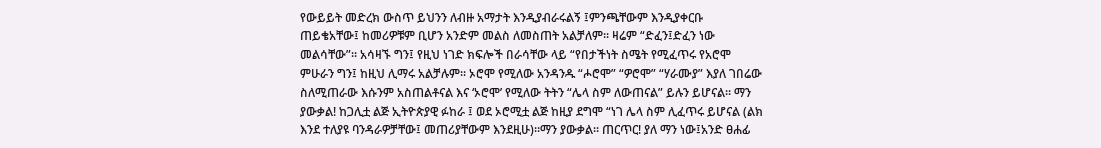የውይይት መድረክ ውስጥ ይህንን ለብዙ አማታት እንዲያብራሩልኝ ፤ምንጫቸውም እንዲያቀርቡ ጠይቄአቸው፤ ከመሪዎቹም ቢሆን አንድም መልስ ለመስጠት አልቻለም። ዛሬም “ድፈን፤ድፈን ነው መልሳቸው”። አሳዛኙ ግን፤ የዚህ ነገድ ክፍሎች በራሳቸው ላይ “የበታችነት ስሜት የሚፈጥሩ የአሮሞ ምሁራን ግን፤ ከዚህ ሊማሩ አልቻሉም። ኦሮሞ የሚለው አንዳንዱ “ሖሮሞ” “ዎሮሞ” “ሃራሙያ” እያለ ገበሬው ስለሚጠራው እሱንም አስጠልቶናል እና ‘ኦሮሞ’ የሚለው ትትን “ሌላ ስም ለውጠናል” ይሉን ይሆናል። ማን ያውቃል! ከጋሊቷ ልጅ ኢትዮጵያዊ ፉከራ ፤ ወደ ኦሮሚቷ ልጅ ከዚያ ደግሞ “ነገ ሌላ ስም ሊፈጥሩ ይሆናል (ልክ እንደ ተለያዩ ባንዳራዎቻቸው፤ መጠሪያቸውም እንደዚሁ)።ማን ያውቃል። ጠርጥር! ያለ ማን ነው፤አንድ ፀሐፊ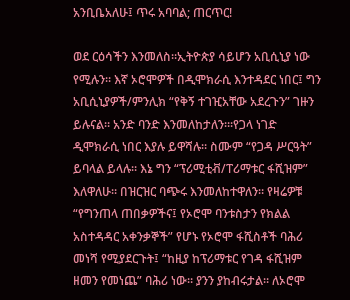አንቢቤአለሁ፤ ጥሩ አባባል; ጠርጥር!

ወደ ርዕሳችን እንመለስ።ኢትዮጵያ ሳይሆን አቢሲኒያ ነው የሚሉን። እኛ ኦሮሞዎች በዲሞክራሲ እንተዳደር ነበር፤ ግን አቢሲኒያዎች/ምንሊክ “የቅኝ ተገዢአቸው አደረጉን” ገዙን ይሉናል። አንድ ባንድ እንመለከታለን።፡የጋላ ነገድ ዲሞክራሲ ነበር እያሉ ይዋሻሉ። ስሙም “የጋዳ ሥርዓት” ይባላል ይላሉ። እኔ ግን “ፕሪሚቲቭ/ፐሪማቱር ፋሺዝም” እለዋለሁ። በዝርዝር ባጭሩ እንመለከተዋለን። የዛሬዎቹ “የግንጠላ ጠበቃዎችና፤ የኦሮሞ ባንቱስታን የክልል አስተዳዳር አቀንቃኞች” የሆኑ የኦሮሞ ፋሺስቶች ባሕሪ መነሻ የሚያደርጉት፤ “ከዚያ ከፕሪማቱር የገዳ ፋሺዝም ዘመን የመነጨ” ባሕሪ ነው። ያንን ያከብሩታል። ለኦሮሞ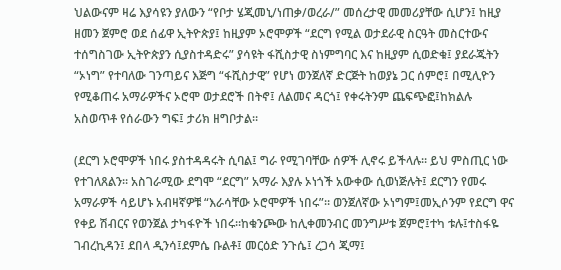ህልውናም ዛሬ እያሳዩን ያለውን “የቦታ ሄጂመኒ/ነጠቃ/ወረራ/” መሰረታዊ መመሪያቸው ሲሆን፤ ከዚያ ዘመን ጀምሮ ወደ ሰፊዋ ኢትዮጵያ፤ ከዚያም ኦሮሞዎች “ደርግ የሚል ወታደራዊ ስርዓት መስርተውና ተሰግስገው ኢትዮጵያን ሲያስተዳድሩ” ያሳዩት ፋሺስታዊ ስነምግባር እና ከዚያም ሲወድቁ፤ ያደራጁትን “ኦነግ” የተባለው ገንጣይና እጅግ “ፋሺስታዊ” የሆነ ወንጀለኛ ድርጅት ከወያኔ ጋር ሰምሮ፤ በሚሊዮን የሚቆጠሩ አማራዎችና ኦሮሞ ወታደሮች በትኖ፤ ለልመና ዳርጎ፤ የቀሩትንም ጨፍጭፎ፤ከክልሉ አስወጥቶ የሰራውን ግፍ፤ ታሪክ ዘግቦታል።

(ደርግ ኦሮሞዎች ነበሩ ያስተዳዳሩት ሲባል፤ ግራ የሚገባቸው ሰዎች ሊኖሩ ይችላሉ። ይህ ምስጢር ነው የተገለጸልን። አስገራሚው ደግሞ “ደርግ” አማራ እያሉ ኦነጎች አውቀው ሲወነጅሉት፤ ደርግን የመሩ አማራዎች ሳይሆኑ አብዛኛዎቹ “እራሳቸው ኦሮሞዎች ነበሩ”። ወንጀለኛው ኦነግም፤መኢሶንም የደርግ ዋና የቀይ ሽብርና የወንጀል ታካፋዮች ነበሩ።ከቁንጮው ከሊቀመንብር መንግሥቱ ጀምሮ፤ተካ ቱሉ፤ተስፋዬ ገብረኪዳን፤ ደበላ ዲንሳ፤ደምሴ ቡልቶ፤ መርዕድ ንጉሴ፤ ረጋሳ ጂማ፤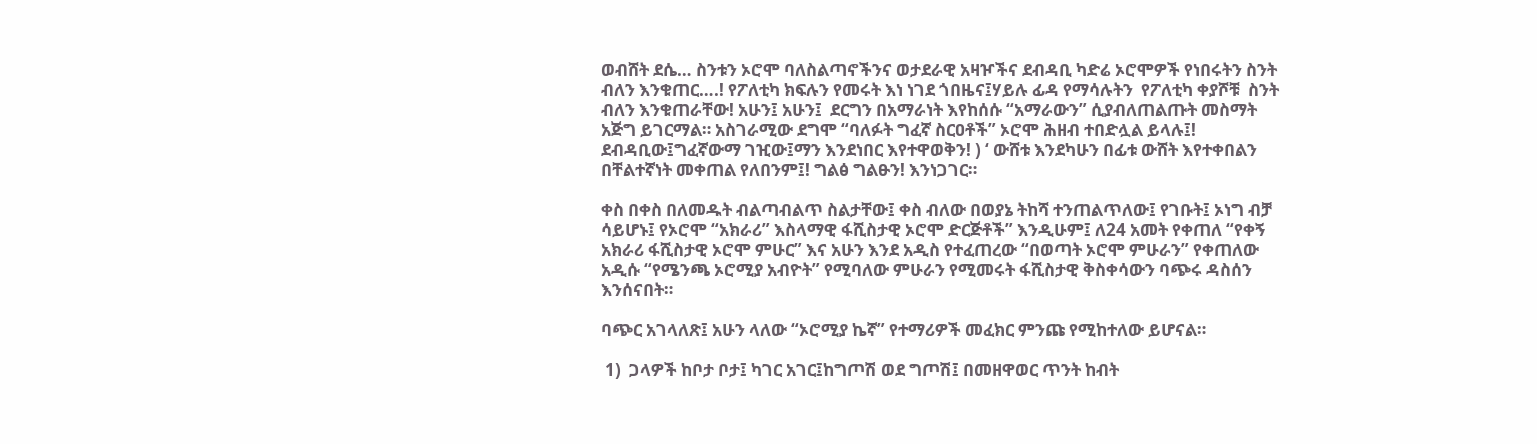ወብሸት ደሴ… ስንቱን ኦሮሞ ባለስልጣኖችንና ወታደራዊ አዛዦችና ደብዳቢ ካድሬ ኦሮሞዎች የነበሩትን ስንት ብለን እንቁጠር….! የፖለቲካ ክፍሉን የመሩት እነ ነገደ ጎበዜና፤ሃይሉ ፊዳ የማሳሉትን  የፖለቲካ ቀያሾቹ  ስንት ብለን እንቁጠራቸው! አሁን፤ አሁን፤  ደርግን በአማራነት እየከሰሱ “አማራውን” ሲያብለጠልጡት መስማት አጅግ ይገርማል። አስገራሚው ደግሞ “ባለፉት ግፈኛ ስርዐቶች” ኦሮሞ ሕዘብ ተበድሏል ይላሉ፤! ደብዳቢው፤ግፈኛውማ ገዢው፤ማን እንደነበር እየተዋወቅን! ) ‘ ውሸቱ እንደካሁን በፊቱ ውሸት እየተቀበልን በቸልተኛነት መቀጠል የለበንም፤! ግልፅ ግልፁን! እንነጋገር።

ቀስ በቀስ በለመዱት ብልጣብልጥ ስልታቸው፤ ቀስ ብለው በወያኔ ትከሻ ተንጠልጥለው፤ የገቡት፤ ኦነግ ብቻ ሳይሆኑ፤ የኦሮሞ “አክራሪ” እስላማዊ ፋሺስታዊ ኦሮሞ ድርጅቶች” እንዲሁም፤ ለ24 አመት የቀጠለ “የቀኝ አክራሪ ፋሺስታዊ ኦሮሞ ምሁር” እና አሁን እንደ አዲስ የተፈጠረው “በወጣት ኦሮሞ ምሁራን” የቀጠለው አዲሱ “የሜንጫ ኦሮሚያ አብዮት” የሚባለው ምሁራን የሚመሩት ፋሺስታዊ ቅስቀሳውን ባጭሩ ዳስሰን እንሰናበት።

ባጭር አገላለጽ፤ አሁን ላለው “ኦሮሚያ ኬኛ” የተማሪዎች መፈክር ምንጩ የሚከተለው ይሆናል።

 1)  ጋላዎች ከቦታ ቦታ፤ ካገር አገር፤ከግጦሽ ወደ ግጦሽ፤ በመዘዋወር ጥንት ከብት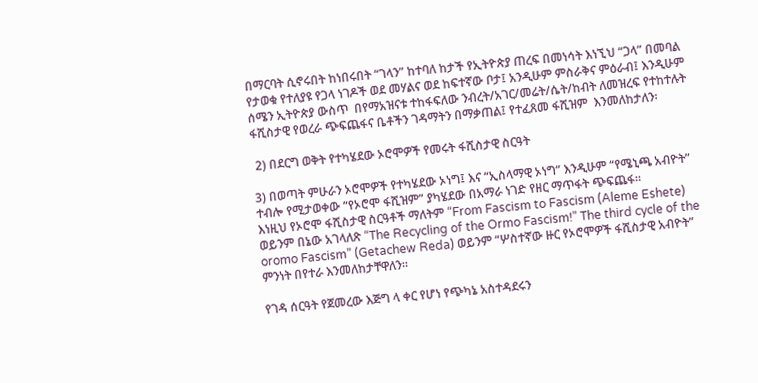በማርባት ሲኖሩበት ከነበሩበት “ገላን” ከተባለ ከታች የኢትዮጵያ ጠረፍ በመነሳት እነኚህ “ጋላ” በመባል የታወቁ የተለያዩ የጋላ ነገዶች ወደ መሃልና ወደ ከፍተኛው ቦታ፤ አንዲሁም ምስራቅና ምዕራብ፤ እንዲሁም ሰሜን ኢትዮጵያ ውስጥ  በየማአዝናቱ ተከፋፍለው ንብረት/አገር/መሬት/ሴት/ከብት ለመዝረፍ የተከተሉት ፋሺስታዊ የወረራ ጭፍጨፋና ቤቶችን ገዳማትን በማቃጠል፤ የተፈጸመ ፋሺዝም  እንመለከታለን፡

 2) በደርግ ወቅት የተካሄደው ኦሮሞዎች የመሩት ፋሺስታዊ ስርዓት

3) በወጣት ምሁራን ኦሮሞዎች የተካሄደው ኦነግ፤ እና “ኢስላማዊ ኦነግ” እንዲሁም “የሜኒጫ አብዮት” ተብሎ የሚታወቀው “የኦሮሞ ፋሺዝም” ያካሄደው በአማራ ነገድ የዘር ማጥፋት ጭፍጨፋ።
እነዚህ የኦሮሞ ፋሺስታዊ ስርዓቶች ማለትም “From Fascism to Fascism (Aleme Eshete) ወይንም በኔው አገላለጽ “The Recycling of the Ormo Fascism!” The third cycle of the oromo Fascism” (Getachew Reda) ወይንም “ሦስተኛው ዙር የኦሮሞዎች ፋሺስታዊ አብዮት” ምንነት በየተራ እንመለከታቸዋለን።

የገዳ ሰርዓት የጀመረው እጅግ ላ ቀር የሆነ የጭካኔ አስተዳደሩን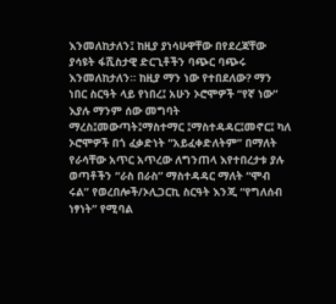እንመለከታለን፤ ከዚያ ያነሳሁዋቸው በየደረጃቸው ያሳዩት ፋሺስታዊ ድርጊቶችን ባጭር ባጭሩ እንመለከታለን። ከዚያ ማን ነው የተበደለው? ማን ነበር ስርዓት ላይ የነበረ፤ አሁን ኦሮሞዎች “የኛ ነው” እያሉ ማንም ሰው መግባት ማረስ፤መውጣት፤ማስተማር ፤ማስተዳዳር፤መኖር፤ ካለ ኦሮሞዎች በጎ ፈቃድነት “አይፈቀድለትም” በማለት የራሳቸው አጥር አጥረው ለግንጠላ እየተበረታቱ ያሉ ወጣቶችን “ራስ በራስ” ማስተዳዳር ማለት “ሞብ ሩል” የወረበሎች/ኦሊጋርኪ ስርዓት እንጂ “የግለሰብ ነፃነት” የሚባል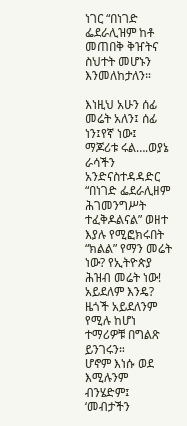ነገር “በነገድ ፌደራሊዝም ከቶ መጠበቅ ቅዠትና ስህተት መሆኑን እንመለከታለን።

እነዚህ አሁን ሰፊ መሬት አለን፤ ሰፊ ነን፤የኛ ነው፤ ማጆሪቱ ሩል….ወያኔ ራሳችን አንድናስተዳዳድር “በነገድ ፌደራሊዘም ሕገመንግሥት ተፈቅዶልናል” ወዘተ እያሉ የሚፎክሩበት “ክልል” የማን መሬት ነው? የኢትዮጵያ ሕዝብ መሬት ነው! አይደለም እንዴ? ዜጎች አይደለንም የሚሉ ከሆነ ተማሪዎቹ በግልጽ ይንገሩን።
ሆኖም እነሱ ወደ እሚሉንም ብንሄድም፤ ‘መብታችን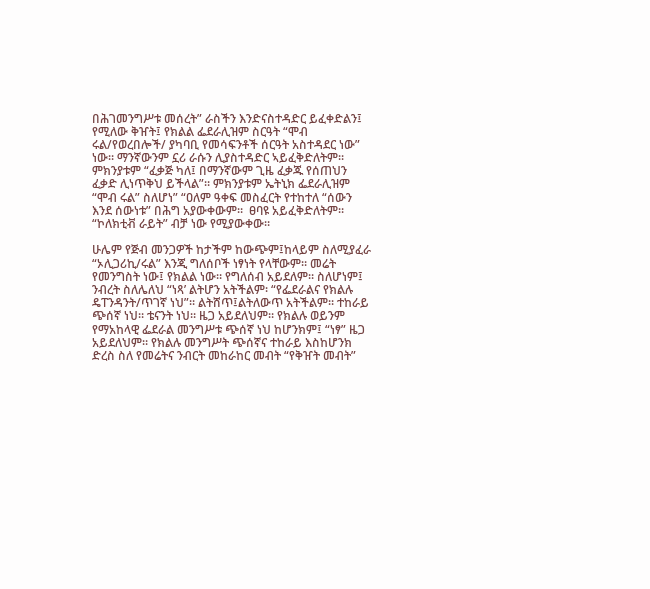በሕገመንግሥቱ መሰረት” ራስችን እንድናስተዳድር ይፈቀድልን፤ የሚለው ቅዠት፤ የክልል ፌደራሊዝም ስርዓት “ሞብ ሩል/የወረበሎች/ ያካባቢ የመሳፍንቶች ሰርዓት አስተዳደር ነው” ነው። ማንኛውንም ኗሪ ራሱን ሊያስተዳድር ኣይፈቅድለትም። ምክንያቱም “ፈቃጅ ካለ፤ በማንኛውም ጊዜ ፈቃጁ የሰጠህን ፈቃድ ሊነጥቅህ ይችላል”። ምክንያቱም ኤትኒክ ፌደራሊዝም “ሞብ ሩል” ስለሆነ” “ዐለም ዓቀፍ መስፈርት የተከተለ “ሰውን እንደ ሰውነቱ” በሕግ አያውቀውም።  ፀባዩ አይፈቅድለትም። “ኮለክቲቭ ራይት” ብቻ ነው የሚያውቀው።

ሁሌም የጅብ መንጋዎች ከታችም ከውጭም፤ከላይም ስለሚያፈራ “ኦሊጋሪኪ/ሩል” እንጂ ግለሰቦች ነፃነት የላቸውም። መሬት የመንግስት ነው፤ የክልል ነው። የግለሰብ አይደለም። ስለሆነም፤ ንብረት ስለሌለህ “ነጻ’ ልትሆን አትችልም፡ “የፌደራልና የክልሉ ዴፐንዳንት/ጥገኛ ነህ”። ልትሸጥ፤ልትለውጥ አትችልም። ተከራይ ጭሰኛ ነህ። ቴናንት ነህ። ዜጋ አይደለህም። የክልሉ ወይንም የማአከላዊ ፌደራል መንግሥቱ ጭሰኛ ነህ ከሆንክም፤ “ነፃ” ዜጋ አይደለህም። የክልሉ መንግሥት ጭሰኛና ተከራይ እስከሆንክ ድረስ ስለ የመሬትና ንብርት መከራከር መብት “የቅዠት መብት”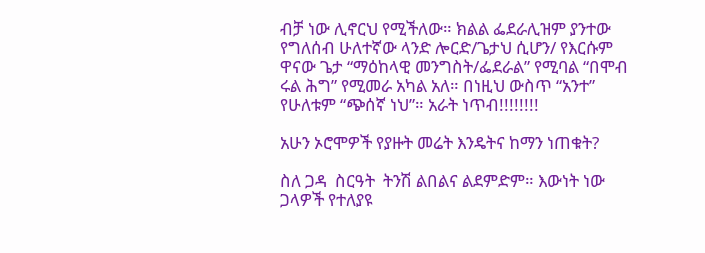ብቻ ነው ሊኖርህ የሚችለው። ክልል ፌደራሊዝም ያንተው የግለሰብ ሁለተኛው ላንድ ሎርድ/ጌታህ ሲሆን/ የእርሱም ዋናው ጌታ “ማዕከላዊ መንግስት/ፌደራል” የሚባል “በሞብ ሩል ሕግ” የሚመራ አካል አለ። በነዚህ ውስጥ “አንተ” የሁለቱም “ጭሰኛ ነህ”። አራት ነጥብ!!!!!!!!

አሁን ኦሮሞዎች የያዙት መሬት እንዴትና ከማን ነጠቁት?

ስለ ጋዳ  ስርዓት  ትንሽ ልበልና ልደምድም። እውነት ነው ጋላዎች የተለያዩ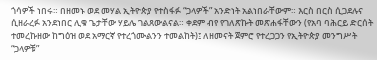ጎሳዎች ነበሩ። በዘመኑ ወደ መሃል ኢትዮጵያ የተስፋፉ “ጋላዎች” አንድነት አልነበራቸውም። እርስ በርስ ሲጋደሉና ሲዘራረፉ አንደነበር ሊቁ ጌታቸው ሃይሌ ገልጸውልናል። ቀደም ብየ የገለጽኩት መጽሐፋቸውን (የአባ ባሕርይ ድርሰት ተመረኩዘው ከግዕዝ ወደ አማርኛ የተረጎሙልንን ተመልከት)፤ ለዘመናት ጀምሮ የተረጋጋን የኢትዮጵያ መንግሥት “ጋላዎቹ”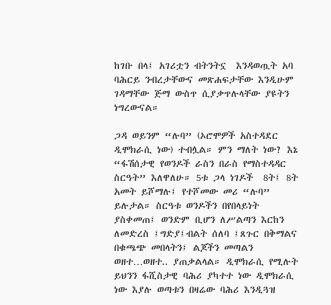ከገቡ በላ፤ አገሪቷን ብትንትኗ  እንዳወጧት አባ ባሕርይ ንብረታቸውና መጽሐፍታቸው እንዲሁም ገዳማቸው ጅማ ውስጥ ሲያቃጥሉላቸው ያዩትን ነግረውናል።

ጋዳ ወይንም “ሉባ” (ኦሮሞዎች አስተዳደር ዲሞክራሲ ነው) ተብሏል። ምን ማለት ነው? እኔ “ፋሽሰታዊ የወንዶች ራስን በራስ የማስተዳዳር ስርዓት” እለዋለሁ። 5ቱ ጋላ ነገዶች  8ት፤ 8ት አመት ይሾማሉ፤ የተሾመው መሪ “ሉባ” ይሉታል። ስርዓቱ ወንዶችን በየበላይነት ያስቀመጠ፤ ወንድም ቢሆን ለሥልጣን እርከን ለመድረስ ፤ግድያ፤ብልት ሰለባ ፤ጸጉር በቅማልና በቁጫጭ መበላትን፤ ልጆችን መጣልን ወዘተ…ወዘተ.. ያጠቃልላል። ዲሞክራሲ የሚሉት ይህንን ፋሺስታዊ ባሕሪ ያካተተ ነው ዲሞክራሲ ነው እያሉ ወጣቱን በዛሬው ባሕሪ እንዲጓዝ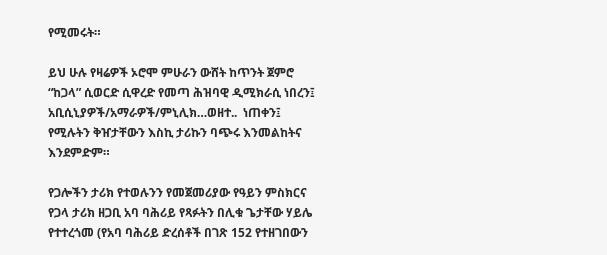የሚመሩት።

ይህ ሁሉ የዛሬዎች ኦሮሞ ምሁራን ውሸት ከጥንት ጀምሮ “ከጋላ” ሲወርድ ሲዋረድ የመጣ ሕዝባዊ ዲሚክራሲ ነበረን፤ አቢሲኒያዎች/አማራዎች/ምኒሊክ…ወዘተ..  ነጠቀን፤ የሚሉትን ቅዠታቸውን እስኪ ታሪኩን ባጭሩ እንመልከትና እንደምድም።

የጋሎችን ታሪክ የተወሉንን የመጀመሪያው የዓይን ምስክርና የጋላ ታሪክ ዘጋቢ አባ ባሕሪይ የጻፉትን በሊቁ ጌታቸው ሃይሌ የተተረጎመ (የአባ ባሕሪይ ድረሰቶች በገጽ 152 የተዘገበውን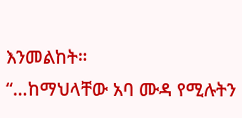እንመልከት።
“…ከማህላቸው አባ ሙዳ የሚሉትን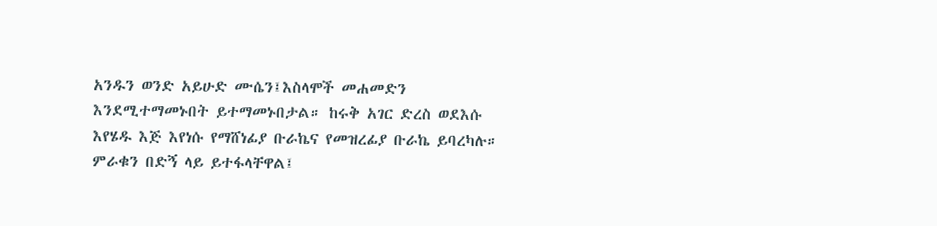አንዱን ወንድ አይሁድ ሙሴን፤እስላሞች መሐመድን እንደሚተማመኑበት ይተማመኑበታል። ከሩቅ አገር ድረስ ወደእሱ እየሄዱ እጅ እየነሱ የማሸነፊያ ቡራኬና የመዝረፊያ ቡራኬ ይባረካሉ። ምራቁን በድኝ ላይ ይተፋላቸዋል፤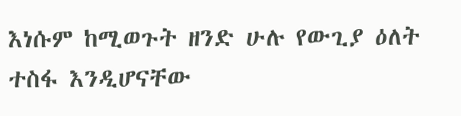እነሱም ከሚወጉት ዘንድ ሁሉ የውጊያ ዕለት ተስፋ እንዲሆናቸው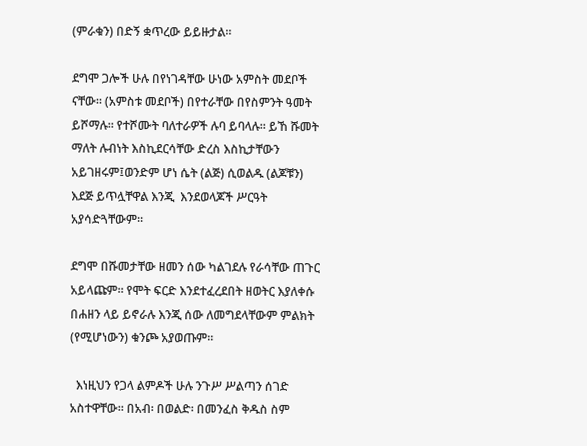(ምራቁን) በድኝ ቋጥረው ይይዙታል።

ደግሞ ጋሎች ሁሉ በየነገዳቸው ሁነው አምስት መደቦች ናቸው። (አምስቱ መደቦች) በየተራቸው በየስምንት ዓመት ይሾማሉ። የተሾሙት ባለተራዎች ሉባ ይባላሉ። ይኸ ሹመት ማለት ሉብነት እስኪደርሳቸው ድረስ እስኪታቸውን አይገዘሩም፤ወንድም ሆነ ሴት (ልጅ) ሲወልዱ (ልጆቹን) እደጅ ይጥሏቸዋል እንጂ  እንደወላጆች ሥርዓት አያሳድጓቸውም።

ደግሞ በሹመታቸው ዘመን ሰው ካልገደሉ የራሳቸው ጠጉር አይላጩም። የሞት ፍርድ እንደተፈረደበት ዘወትር እያለቀሱ በሐዘን ላይ ይኖራሉ እንጂ ሰው ለመግደላቸውም ምልክት (የሚሆነውን) ቁንጮ አያወጡም።

  እነዚህን የጋላ ልምዶች ሁሉ ንጉሥ ሥልጣን ሰገድ አስተዋቸው። በአብ፡ በወልድ፡ በመንፈስ ቅዱስ ስም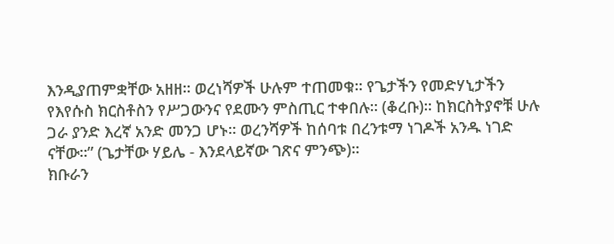እንዲያጠምቋቸው አዘዘ። ወረነሻዎች ሁሉም ተጠመቁ። የጌታችን የመድሃኒታችን የእየሱስ ክርስቶስን የሥጋውንና የደሙን ምስጢር ተቀበሉ። (ቆረቡ)። ከክርስትያኖቹ ሁሉ ጋራ ያንድ እረኛ አንድ መንጋ ሆኑ። ወረንሻዎች ከሰባቱ በረንቱማ ነገዶች አንዱ ነገድ ናቸው።” (ጌታቸው ሃይሌ - እንደላይኛው ገጽና ምንጭ)።
ክቡራን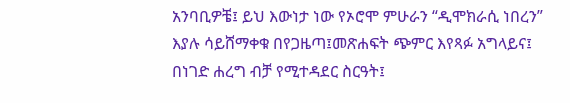አንባቢዎቼ፤ ይህ እውነታ ነው የኦሮሞ ምሁራን “ዲሞክራሲ ነበረን” እያሉ ሳይሸማቀቁ በየጋዜጣ፤መጽሐፍት ጭምር እየጻፉ አግላይና፤ በነገድ ሐረግ ብቻ የሚተዳደር ስርዓት፤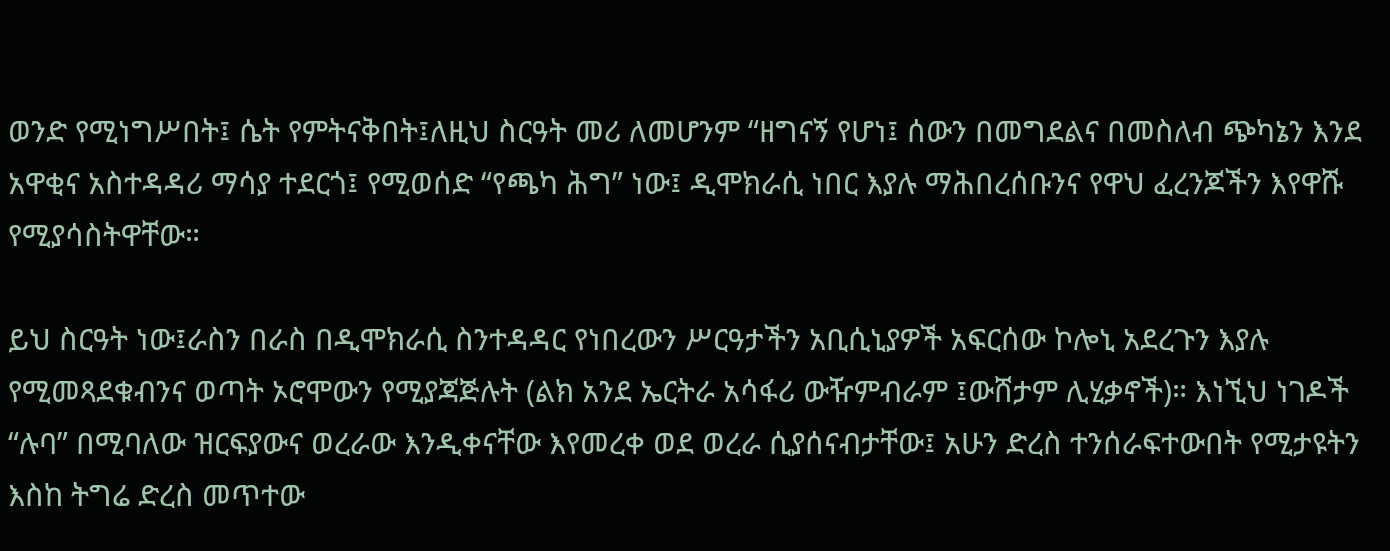ወንድ የሚነግሥበት፤ ሴት የምትናቅበት፤ለዚህ ስርዓት መሪ ለመሆንም “ዘግናኝ የሆነ፤ ሰውን በመግደልና በመስለብ ጭካኔን እንደ አዋቂና አስተዳዳሪ ማሳያ ተደርጎ፤ የሚወሰድ “የጫካ ሕግ” ነው፤ ዲሞክራሲ ነበር እያሉ ማሕበረሰቡንና የዋህ ፈረንጆችን እየዋሹ የሚያሳስትዋቸው።

ይህ ስርዓት ነው፤ራስን በራስ በዲሞክራሲ ስንተዳዳር የነበረውን ሥርዓታችን አቢሲኒያዎች አፍርሰው ኮሎኒ አደረጉን እያሉ የሚመጻደቁብንና ወጣት ኦሮሞውን የሚያጃጅሉት (ልክ አንደ ኤርትራ አሳፋሪ ውዥምብራም ፤ውሸታም ሊሂቃኖች)። እነኚህ ነገዶች “ሉባ” በሚባለው ዝርፍያውና ወረራው እንዲቀናቸው እየመረቀ ወደ ወረራ ሲያሰናብታቸው፤ አሁን ድረስ ተንሰራፍተውበት የሚታዩትን እስከ ትግሬ ድረስ መጥተው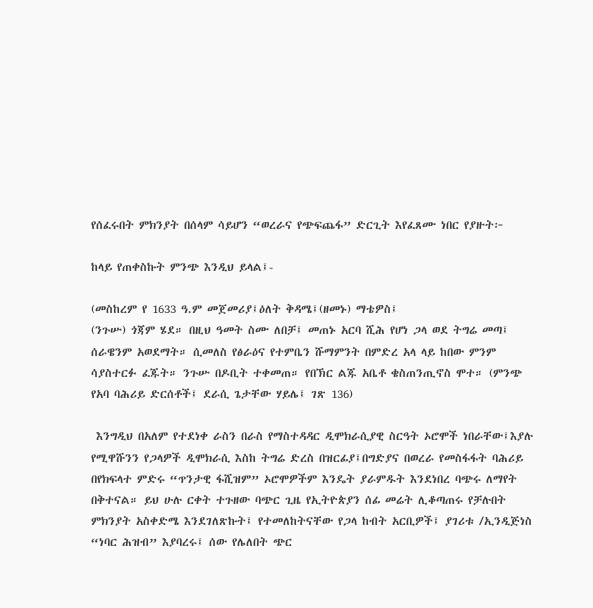የሰፈሩበት ምክንያት በሰላም ሳይሆን “ወረራና የጭፍጨፋ” ድርጊት እየፈጸሙ ነበር የያዙት፦

ከላይ የጠቀስኩት ምንጭ እንዲህ ይላል፤-

(መስከረም የ 1633 ዓ.ም መጀመሪያ፤ዕለት ቅዳሜ፤(ዘመኑ) ማቴዎስ፤
(ንጉሡ) ጎጃም ሄደ። በዚህ ዓመት ስሙ ለበቻ፤ መጠኑ አርባ ሺሕ የሆነ ጋላ ወደ ትግሬ መጣ፤ ሰራዌንም አወደማት። ሲመለስ የፅራዕና የተምቤን ሹማምንት በምድረ አላ ላይ ከበው ምንም ሳያስተርፉ ፈጁት። ንጉሡ በዶቢት ተቀመጠ። የበኽር ልጁ አቤቶ ቄስጠንጢኖስ ሞተ። (ምንጭ የአባ ባሕሪይ ድርሰቶች፤ ደራሲ ጌታቸው ሃይሌ፤ ገጽ 136)

 እንግዲህ በአለም የተደነቀ ራስን በራስ የማስተዳዳር ዲሞክራሲያዊ ስርዓት ኦሮሞች ነበራቸው፤እያሉ የሚዋሹንን የጋላዎች ዲሞክራሲ እስከ ትግሬ ድረስ በዝርፊያ፤በግድያና በወረራ የመስፋፋት ባሕሪይ በየክፍላተ ምድሩ “ጥንታዊ ፋሺዝም” ኦሮሞዎችም እንዴት ያራምዱት እንደነበረ ባጭሩ ለማየት በቅተናል። ይህ ሁሉ ርቀት ተጉዘው ባጭር ጊዜ የኢትዮጵያን ሰፊ መሬት ሊቆጣጠሩ የቻሉበት ምክንያት አስቀድሜ እንደገለጽኩት፤ የተመለከትናቸው የጋላ ከብት አርቢዎች፤ ያገሪቱ /ኢንዲጅነስ “ነባር ሕዝብ” እያባረሩ፤ ሰው የሌለበት ጭር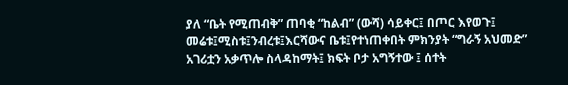ያለ “ቤት የሚጠብቅ” ጠባቂ “ከልብ” (ውሻ) ሳይቀር፤ በጦር እየወጉ፤ መሬቱ፤ሚስቱ፤ንብረቱ፤እርሻውና ቤቱ፤የተነጠቀበት ምክንያት “ግራኝ አህመድ” አገሪቷን አቃጥሎ ስላዳከማት፤ ክፍት ቦታ አግኝተው ፤ ሰተት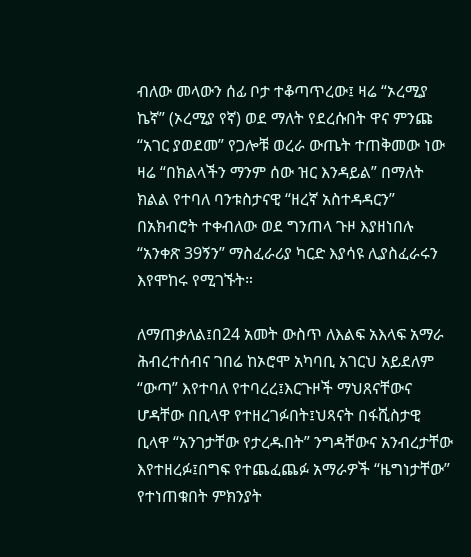ብለው መላውን ሰፊ ቦታ ተቆጣጥረው፤ ዛሬ “ኦረሚያ ኬኛ” (ኦረሚያ የኛ) ወደ ማለት የደረሱበት ዋና ምንጩ “አገር ያወደመ” የጋሎቹ ወረራ ውጤት ተጠቅመው ነው ዛሬ “በክልላችን ማንም ሰው ዝር እንዳይል” በማለት ክልል የተባለ ባንቱስታናዊ “ዘረኛ አስተዳዳርን” በአክብሮት ተቀብለው ወደ ግንጠላ ጉዞ እያዘነበሉ “አንቀጽ 39ኝን” ማስፈራሪያ ካርድ እያሳዩ ሊያስፈራሩን እየሞከሩ የሚገኙት።

ለማጠቃለል፤በ24 አመት ውስጥ ለእልፍ አእላፍ አማራ ሕብረተሰብና ገበሬ ከኦሮሞ አካባቢ አገርህ አይደለም “ውጣ” እየተባለ የተባረረ፤እርጉዞች ማህጸናቸውና ሆዳቸው በቢላዋ የተዘረገፉበት፤ህጻናት በፋሺስታዊ ቢላዋ “አንገታቸው የታረዱበት” ንግዳቸውና አንብረታቸው  እየተዘረፉ፤በግፍ የተጨፈጨፉ አማራዎች “ዜግነታቸው” የተነጠቁበት ምክንያት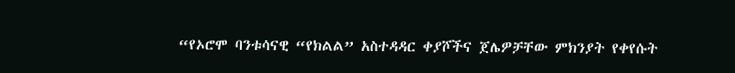“የኦሮሞ ባንቱሳናዊ “የክልል” አስተዳዳር ቀያሾችና ጀሌዎቻቸው ምክንያት የቀየሱት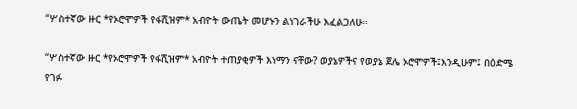“ሦስተኛው ዙር *የኦሮሞዎች የፋሺዝም* አብዮት ውጤት መሆኑን ልነገራችሁ እፈልጋለሁ።

“ሦስተኛው ዙር *የኦሮሞዎች የፋሺዝም* አብዮት ተጠያቂዎች እነማን ናቸው? ወያኔዎችና የወያኔ ጀሌ ኦሮሞዎች፤እንዲሁም፤ በዕድሜ የገፉ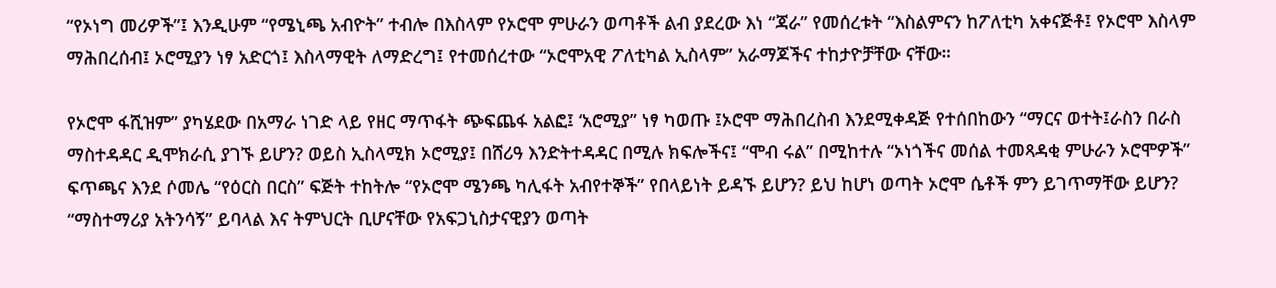“የኦነግ መሪዎች”፤ እንዲሁም “የሜኒጫ አብዮት” ተብሎ በእስላም የኦሮሞ ምሁራን ወጣቶች ልብ ያደረው እነ “ጃራ” የመሰረቱት “እስልምናን ከፖለቲካ አቀናጅቶ፤ የኦሮሞ እስላም ማሕበረሰብ፤ ኦሮሚያን ነፃ አድርጎ፤ እስላማዊት ለማድረግ፤ የተመሰረተው “ኦሮሞአዊ ፖለቲካል ኢስላም” አራማጆችና ተከታዮቻቸው ናቸው።

የኦሮሞ ፋሺዝም” ያካሄደው በአማራ ነገድ ላይ የዘር ማጥፋት ጭፍጨፋ አልፎ፤ ‘አሮሚያ” ነፃ ካወጡ ፤ኦሮሞ ማሕበረስብ እንደሚቀዳጅ የተሰበከውን “ማርና ወተት፤ራስን በራስ ማስተዳዳር ዲሞክራሲ ያገኙ ይሆን? ወይስ ኢስላሚክ ኦሮሚያ፤ በሸሪዓ እንድትተዳዳር በሚሉ ክፍሎችና፤ “ሞብ ሩል” በሚከተሉ “ኦነጎችና መሰል ተመጻዳቂ ምሁራን ኦሮሞዎች” ፍጥጫና እንደ ሶመሌ “የዕርስ በርስ” ፍጅት ተከትሎ “የኦሮሞ ሜንጫ ካሊፋት አብየተኞች” የበላይነት ይዳኙ ይሆን? ይህ ከሆነ ወጣት ኦሮሞ ሴቶች ምን ይገጥማቸው ይሆን?  “ማስተማሪያ አትንሳኝ” ይባላል እና ትምህርት ቢሆናቸው የአፍጋኒስታናዊያን ወጣት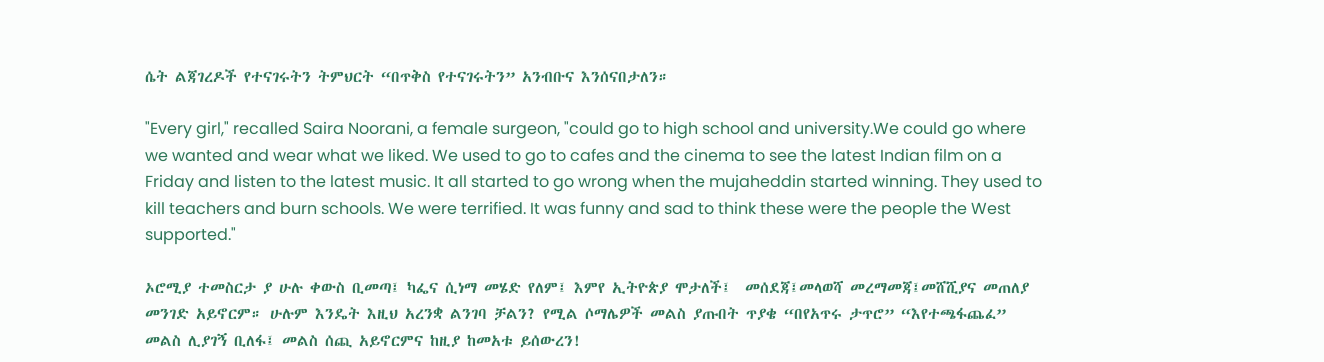ሴት ልጃገረዶች የተናገሩትን ትምህርት “በጥቅስ የተናገሩትን” አንብቡና እንሰናበታለን።

"Every girl," recalled Saira Noorani, a female surgeon, "could go to high school and university.We could go where we wanted and wear what we liked. We used to go to cafes and the cinema to see the latest Indian film on a Friday and listen to the latest music. It all started to go wrong when the mujaheddin started winning. They used to kill teachers and burn schools. We were terrified. It was funny and sad to think these were the people the West supported."

ኦሮሚያ ተመስርታ ያ ሁሉ ቀውስ ቢመጣ፤ ካፌና ሲነማ መሄድ የለም፤ እምየ ኢትዮጵያ ሞታለች፤  መሰደጃ፤መላወሻ መረማመጃ፤መሸሺያና መጠለያ መንገድ አይኖርም። ሁሉም እንዴት እዚህ አረንቋ ልንገባ ቻልን? የሚል ሶማሌዎች መልስ ያጡበት ጥያቄ “በየአጥሩ ታጥሮ” “እየተጫፋጨፈ” መልስ ሊያገኝ ቢለፋ፤ መልስ ሰጪ አይኖርምና ከዚያ ከመአቱ ይሰውረን!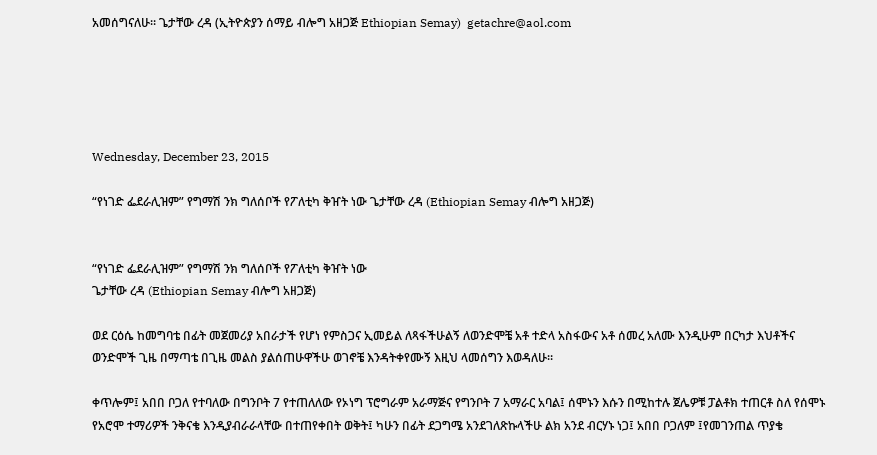አመሰግናለሁ። ጌታቸው ረዳ (ኢትዮጵያን ሰማይ ብሎግ አዘጋጅ Ethiopian Semay)  getachre@aol.com





Wednesday, December 23, 2015

“የነገድ ፌደራሊዝም” የግማሽ ንክ ግለሰቦች የፖለቲካ ቅዠት ነው ጌታቸው ረዳ (Ethiopian Semay ብሎግ አዘጋጅ)


“የነገድ ፌደራሊዝም” የግማሽ ንክ ግለሰቦች የፖለቲካ ቅዠት ነው
ጌታቸው ረዳ (Ethiopian Semay ብሎግ አዘጋጅ)

ወደ ርዕሴ ከመግባቴ በፊት መጀመሪያ አበራታች የሆነ የምስጋና ኢመይል ለጻፋችሁልኝ ለወንድሞቼ አቶ ተድላ አስፋውና አቶ ሰመረ አለሙ እንዲሁም በርካታ እህቶችና ወንድሞች ጊዜ በማጣቴ በጊዜ መልስ ያልሰጠሁዋችሁ ወገኖቼ እንዳትቀየሙኝ እዚህ ላመሰግን እወዳለሁ።

ቀጥሎም፤ አበበ ቦጋለ የተባለው በግንቦት 7 የተጠለለው የኦነግ ፕሮግራም አራማጅና የግንቦት 7 አማራር አባል፤ ሰሞኑን እሱን በሚከተሉ ጀሌዎቹ ፓልቶክ ተጠርቶ ስለ የሰሞኑ የአሮሞ ተማሪዎች ንቅናቄ እንዲያብራራላቸው በተጠየቀበት ወቅት፤ ካሁን በፊት ደጋግሜ አንደገለጽኩላችሁ ልክ አንደ ብርሃኑ ነጋ፤ አበበ ቦጋለም ፤የመገንጠል ጥያቄ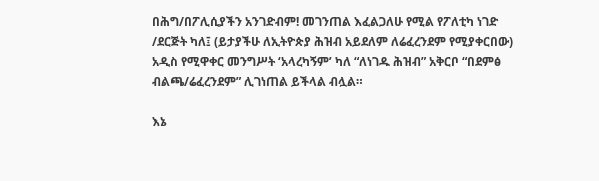በሕግ/በፖሊሲያችን አንገድብም! መገንጠል እፈልጋለሁ የሚል የፖለቲካ ነገድ /ደርጅት ካለ፤ (ይታያችሁ ለኢትዮጵያ ሕዝብ አይደለም ለሬፈረንደም የሚያቀርበው) አዲስ የሚዋቀር መንግሥት ‘አላረካኝም’ ካለ “ለነገዱ ሕዝብ” አቅርቦ “በደምፅ ብልጫ/ሬፈረንደም” ሊገነጠል ይችላል ብሏል።

እኔ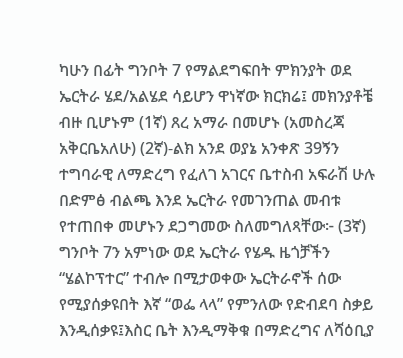ካሁን በፊት ግንቦት 7 የማልደግፍበት ምክንያት ወደ ኤርትራ ሄደ/አልሄደ ሳይሆን ዋነኛው ክርክሬ፤ መክንያቶቼ ብዙ ቢሆኑም (1ኛ) ጸረ አማራ በመሆኑ (አመስረጃ አቅርቤአለሁ) (2ኛ)-ልክ አንደ ወያኔ አንቀጽ 39ኝን ተግባራዊ ለማድረግ የፈለገ አገርና ቤተስብ አፍራሽ ሁሉ በድምፅ ብልጫ እንደ ኤርትራ የመገንጠል መብቱ የተጠበቀ መሆኑን ደጋግመው ስለመግለጻቸው፦ (3ኛ) ግንቦት 7ን አምነው ወደ ኤርትራ የሄዱ ዜጎቻችን “ሄልኮፕተር” ተብሎ በሚታወቀው ኤርትራኖች ሰው የሚያሰቃዩበት እኛ “ወፌ ላላ” የምንለው የድብደባ ስቃይ እንዲሰቃዩ፤እስር ቤት እንዲማቅቁ በማድረግና ለሻዕቢያ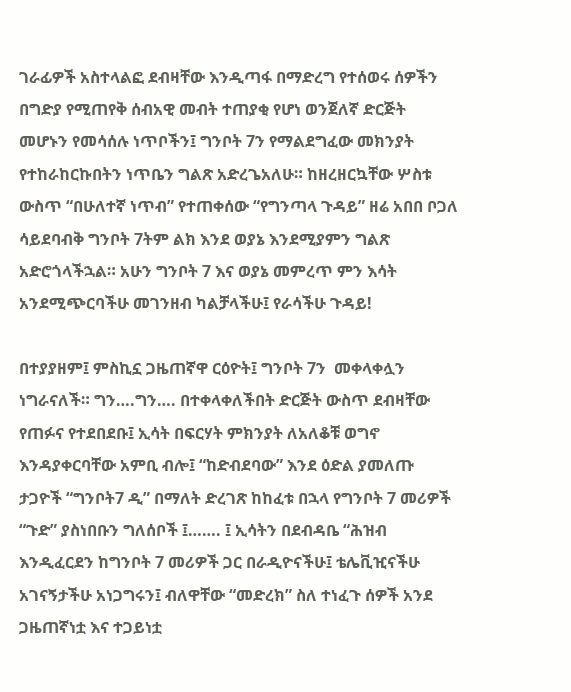ገራፊዎች አስተላልፎ ደብዛቸው እንዲጣፋ በማድረግ የተሰወሩ ሰዎችን በግድያ የሚጠየቅ ሰብአዊ መብት ተጠያቂ የሆነ ወንጀለኛ ድርጅት መሆኑን የመሳሰሉ ነጥቦችን፤ ግንቦት 7ን የማልደግፈው መክንያት የተከራከርኩበትን ነጥቤን ግልጽ አድረጌአለሁ። ከዘረዘርኳቸው ሦስቱ ውስጥ “በሁለተኛ ነጥብ” የተጠቀሰው “የግንጣላ ጉዳይ” ዘሬ አበበ ቦጋለ ሳይደባብቅ ግንቦት 7ትም ልክ እንደ ወያኔ እንደሚያምን ግልጽ አድሮጎላችኋል። አሁን ግንቦት 7 እና ወያኔ መምረጥ ምን እሳት አንደሚጭርባችሁ መገንዘብ ካልቻላችሁ፤ የራሳችሁ ጉዳይ!

በተያያዘም፤ ምስኪኗ ጋዜጠኛዋ ርዕዮት፤ ግንቦት 7ን  መቀላቀሏን ነግራናለች። ግን….ግን…. በተቀላቀለችበት ድርጅት ውስጥ ደብዛቸው የጠፉና የተደበደቡ፤ ኢሳት በፍርሃት ምክንያት ለአለቆቹ ወግኖ እንዳያቀርባቸው አምቢ ብሎ፤ “ከድብደባው” እንደ ዕድል ያመለጡ ታጋዮች “ግንቦት7 ዲ” በማለት ድረገጽ ከከፈቱ በኋላ የግንቦት 7 መሪዎች “ጉድ” ያስነበቡን ግለሰቦች ፤……. ፤ ኢሳትን በደብዳቤ “ሕዝብ እንዲፈርደን ከግንቦት 7 መሪዎች ጋር በራዲዮናችሁ፤ ቴሌቪዢናችሁ አገናኝታችሁ አነጋግሩን፤ ብለዋቸው “መድረክ” ስለ ተነፈጉ ሰዎች አንደ ጋዜጠኛነቷ እና ተጋይነቷ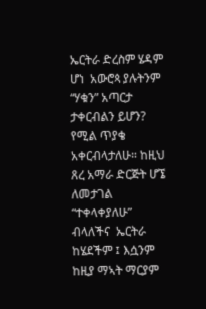ኤርትራ ድረስም ሄዳም ሆነ  አውሮጳ ያሉትንም “ሃቁን” አጣርታ ታቀርብልን ይሆን? የሚል ጥያቄ አቀርብላታለሁ። ከዚህ ጸረ አማራ ድርጅት ሆኜ ለመታገል “ተቀላቀያለሁ” ብላለችና  ኤርትራ ከሄደችም ፤ እሷንም ከዚያ ማኣት ማርያም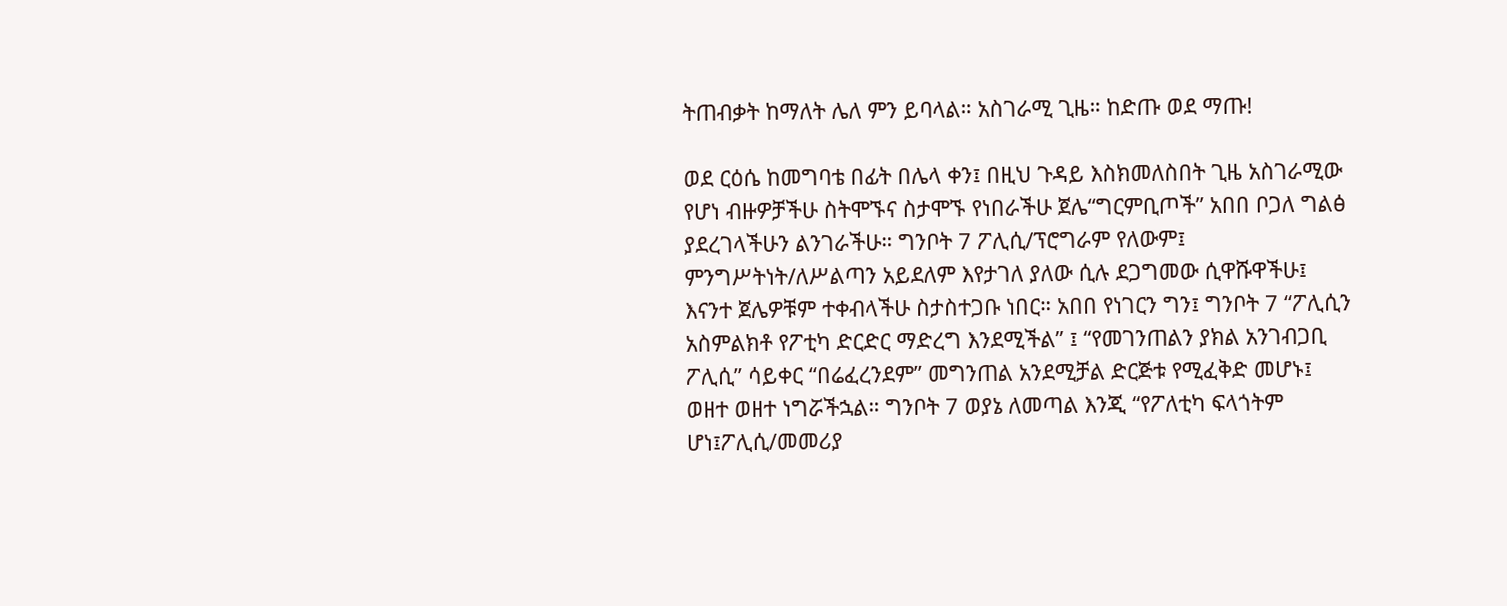ትጠብቃት ከማለት ሌለ ምን ይባላል። አስገራሚ ጊዜ። ከድጡ ወደ ማጡ!

ወደ ርዕሴ ከመግባቴ በፊት በሌላ ቀን፤ በዚህ ጉዳይ እስክመለስበት ጊዜ አስገራሚው የሆነ ብዙዎቻችሁ ስትሞኙና ስታሞኙ የነበራችሁ ጀሌ“ግርምቢጦች” አበበ ቦጋለ ግልፅ ያደረገላችሁን ልንገራችሁ። ግንቦት 7 ፖሊሲ/ፕሮግራም የለውም፤ ምንግሥትነት/ለሥልጣን አይደለም እየታገለ ያለው ሲሉ ደጋግመው ሲዋሹዋችሁ፤ እናንተ ጀሌዎቹም ተቀብላችሁ ስታስተጋቡ ነበር። አበበ የነገርን ግን፤ ግንቦት 7 “ፖሊሲን አስምልክቶ የፖቲካ ድርድር ማድረግ እንደሚችል” ፤ “የመገንጠልን ያክል አንገብጋቢ ፖሊሲ” ሳይቀር “በሬፈረንደም” መግንጠል አንደሚቻል ድርጅቱ የሚፈቅድ መሆኑ፤ ወዘተ ወዘተ ነግሯችኋል። ግንቦት 7 ወያኔ ለመጣል እንጂ “የፖለቲካ ፍላጎትም ሆነ፤ፖሊሲ/መመሪያ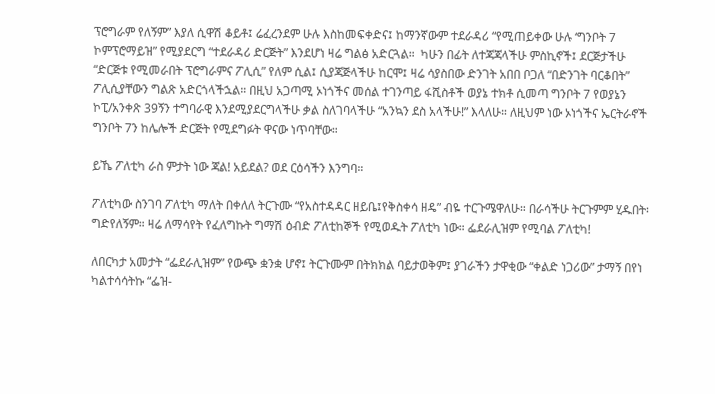ፕሮግራም የለኝም” እያለ ሲዋሽ ቆይቶ፤ ሬፈረንደም ሁሉ እስከመፍቀድና፤ ከማንኛውም ተደራዳሪ “የሚጠይቀው ሁሉ ‘ግንቦት 7 ኮምፕሮማይዝ” የሚያደርግ “ተደራዳሪ ድርጅት” እንደሆነ ዛሬ ግልፅ አድርጓል።  ካሁን በፊት ለተጃጃላችሁ ምስኪኖች፤ ደርጅታችሁ “ድርጅቱ የሚመራበት ፕሮግራምና ፖሊሲ” የለም ሲል፤ ሲያጃጅላችሁ ከርሞ፤ ዛሬ ሳያስበው ድንገት አበበ ቦጋለ “በድንገት ባርቆበት” ፖሊሲያቸውን ግልጽ አድርጎላችኋል። በዚህ አጋጣሚ ኦነጎችና መሰል ተገንጣይ ፋሺስቶች ወያኔ ተክቶ ሲመጣ ግንቦት 7 የወያኔን ኮፒ/አንቀጽ 39ኝን ተግባራዊ እንደሚያደርግላችሁ ቃል ስለገባላችሁ “አንኳን ደስ አላችሁ!” እላለሁ። ለዚህም ነው ኦነጎችና ኤርትራኖች ግንቦት 7ን ከሌሎች ድርጅት የሚደግፉት ዋናው ነጥባቸው።

ይኼ ፖለቲካ ራስ ምታት ነው ጃል! አይደል? ወደ ርዕሳችን እንግባ።

ፖለቲካው ስንገባ ፖለቲካ ማለት በቀለለ ትርጉሙ “የአስተዳዳር ዘይቤ፤የቅስቀሳ ዘዴ” ብዬ ተርጉሜዋለሁ። በራሳችሁ ትርጉምም ሂዱበት፡ ግድየለኝም። ዛሬ ለማሳየት የፈለግኩት ግማሽ ዕብድ ፖለቲከኞች የሚወዱት ፖለቲካ ነው። ፌደራሊዝም የሚባል ፖለቲካ!

ለበርካታ አመታት “ፌደራሊዝም” የውጭ ቋንቋ ሆኖ፤ ትርጉሙም በትክክል ባይታወቅም፤ ያገራችን ታዋቂው “ቀልድ ነጋሪው” ታማኝ በየነ ካልተሳሳትኩ “ፌዝ-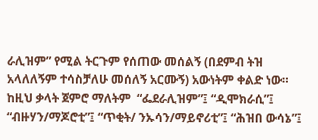ራሊዝም” የሚል ትርጉም የሰጠው መሰልኝ (በደምብ ትዝ አላለለኝም ተሳስቻለሁ መሰለኝ አርሙኝ) አውነትም ቀልድ ነው። ከዚህ ቃላት ጀምሮ ማለትም  “ፌደራሊዝም”፤ “ዲሞክራሲ”፤ “ብዙሃን/ማጆሮቲ”፤ “ጥቂት/ ንኡሳን/ማይኖሪቲ”፤ “ሕዝበ ውሳኔ”፤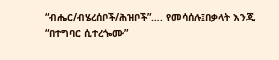“ብሔር/ብሄረሰቦች/ሕዝቦች”…. የመሳሰሉ፤በቃላት እንጂ “በተግባር ሲተረጐሙ”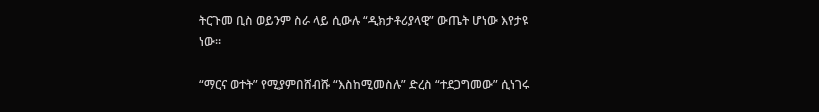ትርጉመ ቢስ ወይንም ስራ ላይ ሲውሉ “ዲክታቶሪያላዊ” ውጤት ሆነው እየታዩ ነው።

“ማርና ወተት” የሚያምበሸብሹ “እስከሚመስሉ” ድረስ “ተደጋግመው” ሲነገሩ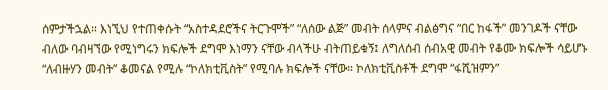ሰምታችኋል። እነኚህ የተጠቀሱት “አስተዳደሮችና ትርጉሞች” “ለሰው ልጅ” መብት ሰላምና ብልፅግና “በር ከፋች” መንገዶች ናቸው ብለው ባብዛኘው የሚነግሩን ክፍሎች ደግሞ እነማን ናቸው ብላችሁ ብትጠይቁኝ፤ ለግለሰብ ሰብአዊ መብት የቆሙ ክፍሎች ሳይሆኑ “ለብዙሃን መብት” ቆመናል የሚሉ “ኮለክቲቪስት” የሚባሉ ክፍሎች ናቸው። ኮለክቲቪስቶች ደግሞ “ፋሺዝምን”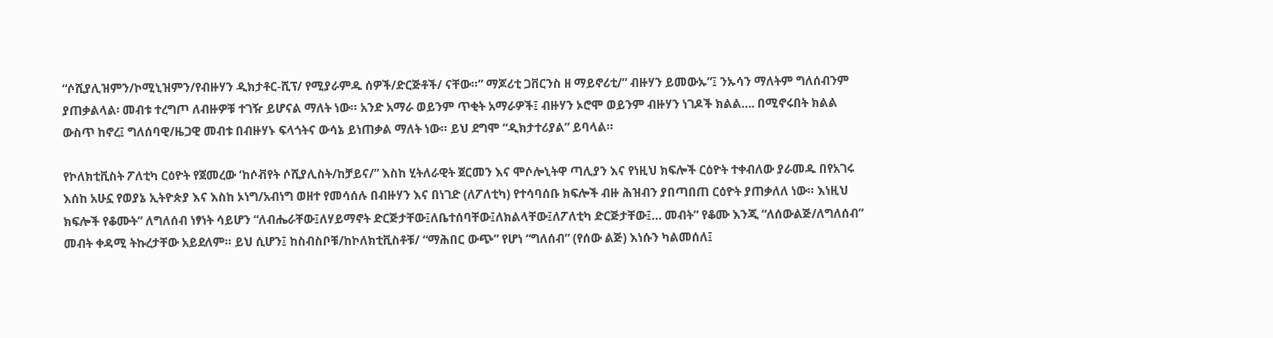“ሶሺያሊዝምን/ኮሚኒዝምን/የብዙሃን ዲክታቶር-ሺፕ/ የሚያራምዱ ሰዎች/ድርጅቶች/ ናቸው።” ማጆሪቲ ጋቨርንስ ዘ ማይኖሪቲ/” ብዙሃን ይመውኡ”፤ ንኡሳን ማለትም ግለሰብንም ያጠቃልላል፡ መብቱ ተረግጦ ለብዙዎቹ ተገዥ ይሆናል ማለት ነው። አንድ አማራ ወይንም ጥቂት አማራዎች፤ ብዙሃን ኦሮሞ ወይንም ብዙሃን ነገዶች ክልል…. በሚኖሩበት ክልል ውስጥ ከኖረ፤ ግለሰባዊ/ዜጋዊ መብቱ በብዙሃኑ ፍላጎትና ውሳኔ ይነጠቃል ማለት ነው። ይህ ደግሞ “ዲክታተሪያል” ይባላል።

የኮለክቲቪስት ፖለቲካ ርዕዮት የጀመረው ‘ከሶቭየት ሶሺያሊስት/ከቻይና/” እስከ ሂትለራዊት ጀርመን እና ሞሶሎኒትዋ ጣሊያን እና የነዚህ ክፍሎች ርዕዮት ተቀብለው ያራመዱ በየአገሩ እሰከ አሁኗ የወያኔ ኢትዮጵያ እና እስከ ኦነግ/አብነግ ወዘተ የመሳሰሉ በብዙሃን እና በነገድ (ለፖለቲካ) የተሳባሰቡ ክፍሎች ብዙ ሕዝብን ያበጣበጠ ርዕዮት ያጠቃለለ ነው። እነዚህ ክፍሎች የቆሙት” ለግለሰብ ነፃነት ሳይሆን “ለብሔራቸው፤ለሃይማኖት ድርጅታቸው፤ለቤተሰባቸው፤ለክልላቸው፤ለፖለቲካ ድርጅታቸው፤… መብት” የቆሙ እንጂ “ለሰውልጅ/ለግለሰብ” መብት ቀዳሚ ትኩረታቸው አይደለም። ይህ ሲሆን፤ ከስብስቦቹ/ከኮለክቲቪስቶቹ/ “ማሕበር ውጭ” የሆነ “ግለሰብ” (የሰው ልጅ) እነሱን ካልመሰለ፤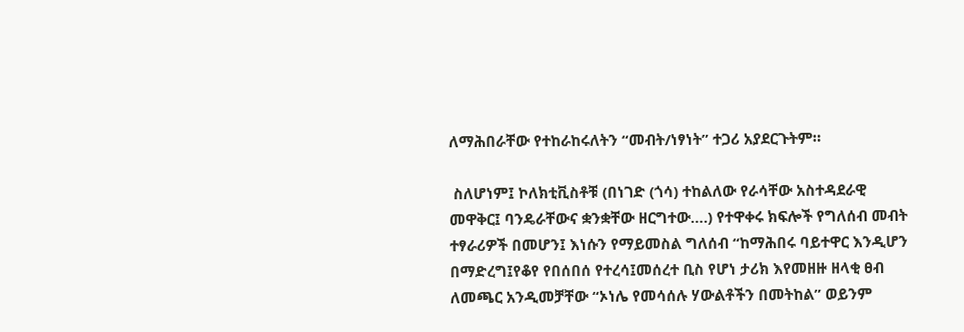ለማሕበራቸው የተከራከሩለትን “መብት/ነፃነት” ተጋሪ አያደርጉትም።

 ስለሆነም፤ ኮለክቲቪስቶቹ (በነገድ (ጎሳ) ተከልለው የራሳቸው አስተዳደራዊ መዋቅር፤ ባንዴራቸውና ቋንቋቸው ዘርግተው….) የተዋቀሩ ክፍሎች የግለሰብ መብት ተፃራሪዎች በመሆን፤ እነሱን የማይመስል ግለሰብ “ከማሕበሩ ባይተዋር እንዲሆን በማድረግ፤የቆየ የበሰበሰ የተረሳ፤መሰረተ ቢስ የሆነ ታሪክ እየመዘዙ ዘላቂ ፀብ ለመጫር አንዲመቻቸው “ኦነሌ የመሳሰሉ ሃውልቶችን በመትከል” ወይንም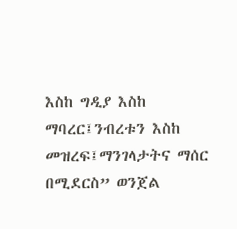እስከ ግዲያ እስከ ማባረር፤ንብረቱን እስከ መዝረፍ፤ማንገላታትና ማሰር በሚደርስ” ወንጀል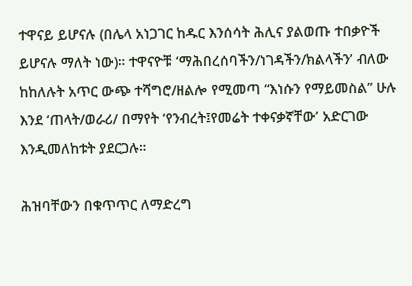ተዋናይ ይሆናሉ (በሌላ አነጋገር ከዱር እንሰሳት ሕሊና ያልወጡ ተበቃዮች ይሆናሉ ማለት ነው)። ተዋናዮቹ ‘ማሕበረሰባችን/ነገዳችን/ክልላችን’ ብለው ከከለሉት አጥር ውጭ ተሻግሮ/ዘልሎ የሚመጣ “እነሱን የማይመስል” ሁሉ እንደ ‘ጠላት/ወራሪ/ በማየት ‘የንብረት፤የመሬት ተቀናቃኛቸው’ አድርገው እንዲመለከቱት ያደርጋሉ።

ሕዝባቸውን በቁጥጥር ለማድረግ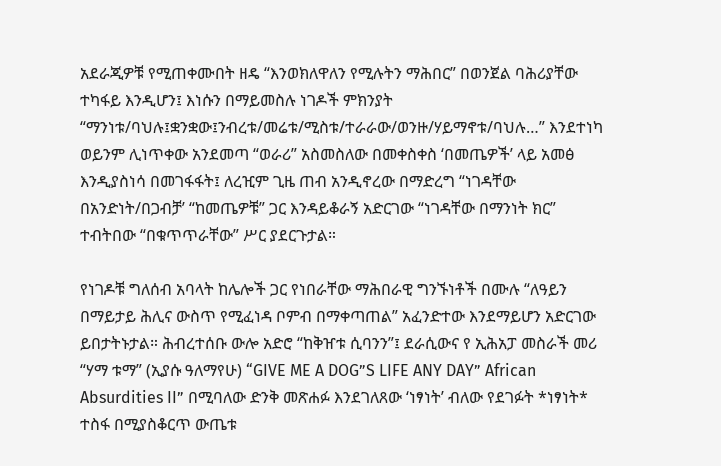አደራጂዎቹ የሚጠቀሙበት ዘዴ “እንወክለዋለን የሚሉትን ማሕበር” በወንጀል ባሕሪያቸው ተካፋይ እንዲሆን፤ እነሱን በማይመስሉ ነገዶች ምክንያት “ማንነቱ/ባህሉ፤ቋንቋው፤ንብረቱ/መሬቱ/ሚስቱ/ተራራው/ወንዙ/ሃይማኖቱ/ባህሉ…” እንደተነካ ወይንም ሊነጥቀው አንደመጣ “ወራሪ” አስመስለው በመቀስቀስ ‘በመጤዎች’ ላይ አመፅ እንዲያስነሳ በመገፋፋት፤ ለረዢም ጊዜ ጠብ አንዲኖረው በማድረግ “ነገዳቸው በአንድነት/በጋብቻ’ “ከመጤዎቹ” ጋር እንዳይቆራኝ አድርገው “ነገዳቸው በማንነት ክር” ተብትበው “በቁጥጥራቸው” ሥር ያደርጉታል።

የነገዶቹ ግለሰብ አባላት ከሌሎች ጋር የነበራቸው ማሕበራዊ ግንኙነቶች በሙሉ “ለዓይን በማይታይ ሕሊና ውስጥ የሚፈነዳ ቦምብ በማቀጣጠል” አፈንድተው እንደማይሆን አድርገው ይበታትኑታል። ሕብረተሰቡ ውሎ አድሮ “ከቅዠቱ ሲባንን”፤ ደራሲውና የ ኢሕአፓ መስራች መሪ “ሃማ ቱማ” (ኢያሱ ዓለማየሁ) “GIVE ME A DOG”S LIFE ANY DAY” African Absurdities II” በሚባለው ድንቅ መጽሐፉ እንደገለጸው ‘ነፃነት’ ብለው የደገፉት *ነፃነት* ተስፋ በሚያስቆርጥ ውጤቱ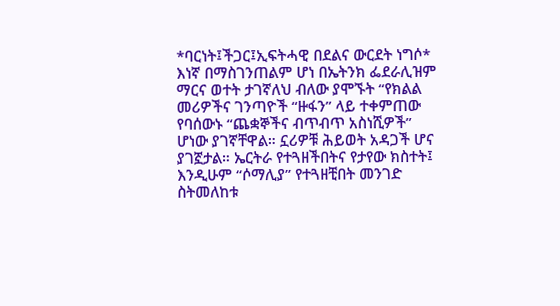*ባርነት፤ችጋር፤ኢፍትሓዊ በደልና ውርደት ነግሶ* እነኛ በማስገንጠልም ሆነ በኤትንክ ፌደራሊዝም ማርና ወተት ታገኛለህ ብለው ያሞኙት “የክልል መሪዎችና ገንጣዮች “ዙፋን” ላይ ተቀምጠው የባሰውኑ “ጨቋኞችና ብጥብጥ አስነሺዎች” ሆነው ያገኛቸዋል። ኗሪዎቹ ሕይወት አዳጋች ሆና ያገኟታል። ኤርትራ የተጓዘችበትና የታየው ክስተት፤ እንዲሁም “ሶማሊያ” የተጓዘቺበት መንገድ ስትመለከቱ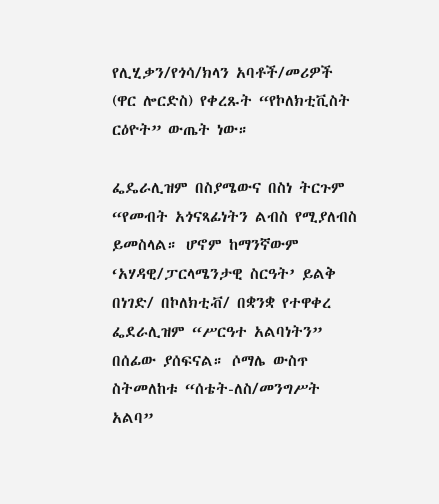የሊሂቃን/የጎሳ/ክላን አባቶች/መሪዎች (ዋር ሎርድስ) የቀረጹት “የኮለክቲቪስት ርዕዮት” ውጤት ነው።

ፌዴራሊዝም በስያሜውና በስነ ትርጉም “የመብት አጎናጻፊነትን ልብስ የሚያለብስ ይመስላል። ሆኖም ከማንኛውም ‘አሃዳዊ/ፓርላሜንታዊ ስርዓት’ ይልቅ በነገድ/ በኮለክቲቭ/ በቋንቋ የተዋቀረ ፌደራሊዝም “ሥርዓተ አልባነትን” በሰፊው ያሰፍናል። ሶማሌ ውስጥ ስትመለከቱ “ሰቴት-ለስ/መንግሥት አልባ”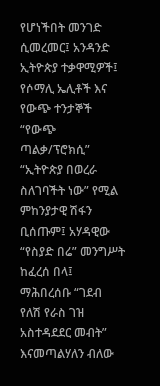የሆነችበት መንገድ ሲመረመር፤ አንዳንድ ኢትዮጵያ ተቃዋሚዎች፤ የሶማሊ ኤሊቶች እና የውጭ ተንታኞች “የውጭ ጣልቃ/ፕሮክሲ” “ኢትዮጵያ በወረራ ስለገባችት ነው” የሚል ምከንያታዊ ሽፋን ቢሰጡም፤ አሃዳዊው “የስያድ በሬ” መንግሥት ከፈረሰ በላ፤ ማሕበረሰቡ “ገደብ የለሽ የራስ ገዝ አስተዳደደር መብት” እናመጣልሃለን ብለው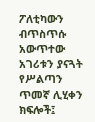ፖለቲካውን ብጥስጥሱ አውጥተው አገሪቱን ያናጓት የሥልጣን ጥመኛ ሊሂቀን ክፍሎች፤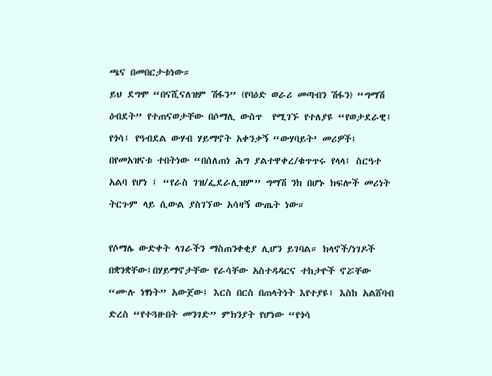ጫና በመበርታቱነው።
ይህ ደግሞ “በናሺናለዝም ሽፋን” (የባዕድ ወራሪ መጣብን ሽፋን) “ግማሽ ዕብደት” የተጠናወታቸው በሶማሊ ውስጥ  የሚገኙ የተለያዩ “የወታደራዊ፤ የጎሳ፤ የዓብደል ውሃብ ሃይማኖት አቀንቃኝ “ውሃባይት’ መሪዎች፤ በየመአዝናቱ ተበትነው “በሰለጠነ ሕግ ያልተዋቀረ/ቁጥጥሩ የላላ፤ ስርዓተ አልባ የሆነ ፤ “የራስ ገዝ/ፌደራሊዝም” ግማሽ ንክ በሆኑ ክፍሎች መሪነት ትርጉም ላይ ሲውል ያስገኘው አሳዛኝ ውጤት ነው።

የሶማሌ ውድቀት ላገራችን ማስጠንቀቂያ ሊሆን ይገባል። ክላኖች/ነገዶች በቋንቋቸው፤በሃይማኖታቸው የራሳቸው አስተዳዳርና ተከታዮች ኖሯቸው “ሙሉ ነፃነት” አውጀው፤ እርስ በርስ በጠላትነት እየተያዩ፤ እስከ አልሸባብ ድረስ “የተጓዙበት መንገድ” ምክንያት የሆነው “የጎሳ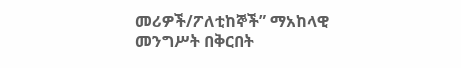መሪዎች/ፖለቲከኞች” ማአከላዊ መንግሥት በቅርበት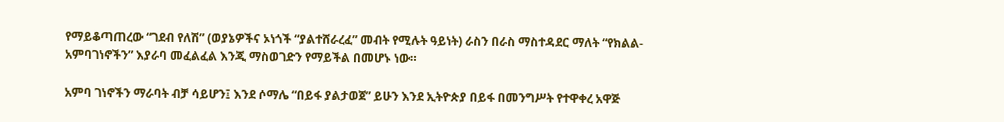የማይቆጣጠረው “ገደብ የለሽ” (ወያኔዎችና ኦነጎች “ያልተሸራረፈ” መብት የሚሉት ዓይነት) ራስን በራስ ማስተዳደር ማለት “የክልል-አምባገነኖችን” እያራባ መፈልፈል እንጂ ማስወገድን የማይችል በመሆኑ ነው።

አምባ ገነኖችን ማራባት ብቻ ሳይሆን፤ እንደ ሶማሌ “በይፋ ያልታወጀ” ይሁን እንደ ኢትዮጵያ በይፋ በመንግሥት የተዋቀረ አዋጅ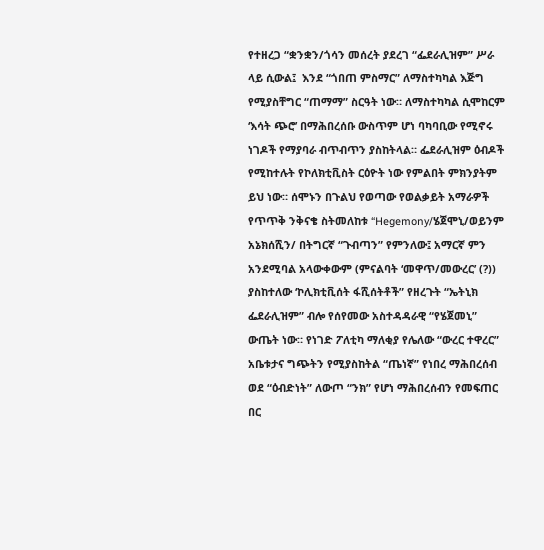የተዘረጋ “ቋንቋን/ጎሳን መሰረት ያደረገ “ፌደራሊዝም” ሥራ ላይ ሲውል፤  እንደ “ጎበጠ ምስማር” ለማስተካካል እጅግ የሚያስቸግር “ጠማማ” ስርዓት ነው። ለማስተካካል ሲሞከርም ‘እሳት ጭሮ’ በማሕበረሰቡ ውስጥም ሆነ ባካባቢው የሚኖሩ ነገዶች የማያባራ ብጥብጥን ያስከትላል። ፌደራሊዝም ዕብዶች የሚከተሉት የኮለክቲቪስት ርዕዮት ነው የምልበት ምክንያትም ይህ ነው። ሰሞኑን በጉልህ የወጣው የወልቃይት አማራዎች የጥጥቅ ንቅናቄ ስትመለከቱ “Hegemony/ሄጀሞኒ/ወይንም አኔክሰሺን/ በትግርኛ “ጉብጣን” የምንለው፤ አማርኛ ምን አንደሚባል አላውቀውም (ምናልባት ‘መዋጥ/መውረር’ (?)) ያስከተለው ‘ኮሊክቲቪሰት ፋሺሰትቶች” የዘረጉት “ኤትኒክ ፌደራሊዝም” ብሎ የሰየመው አስተዳዳራዊ “የሄጀመኒ” ውጤት ነው። የነገድ ፖለቲካ ማለቂያ የሌለው “ውረር ተዋረር” አቤቱታና ግጭትን የሚያስከትል “ጤነኛ” የነበረ ማሕበረሰብ ወደ “ዕብድነት” ለውጦ “ንክ” የሆነ ማሕበረሰብን የመፍጠር በር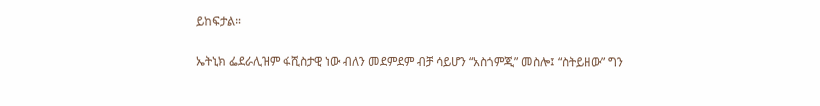ይከፍታል።

ኤትኒክ ፌደራሊዝም ፋሺስታዊ ነው ብለን መደምደም ብቻ ሳይሆን “አስጎምጂ” መስሎ፤ “ስትይዘው” ግን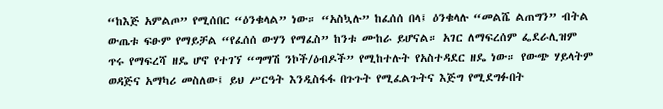“ከእጅ አምልጦ” የሚሰበር “ዕንቁላል” ነው። “አስኳሉ” ከፈሰሰ በላ፤ ዕንቁላሉ “መልሼ ልጠግን” ብትል ውጤቱ ፍፁም የማይቻል “የፈሰሰ ውሃን የማፈስ” ከንቱ ሙከራ ይሆናል። አገር ለማፍረሰም ፌደራሊዝም ጥሩ የማፍረሻ ዘዴ ሆኖ የተገኘ “ግማሽ ንኮች/ዕብዶች” የሚከተሉት የአስተዳደር ዘዴ ነው። የውጭ ሃይላትም ወዳጅና አማካሪ መስለው፤ ይህ ሥርዓት እንዲስፋፋ በጉጉት የሚፈልጉትና እጅግ የሚደግፉበት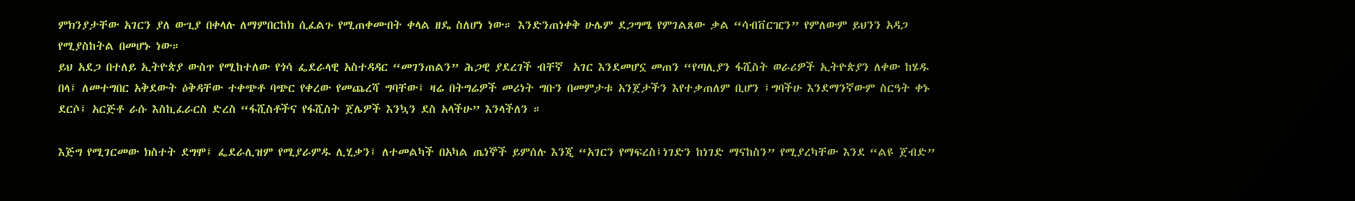ምክንያታቸው አገርን ያለ ውጊያ በቀላሉ ለማምበርከክ ሲፈልጉ የሚጠቀሙበት ቀላል ዘዴ ስለሆነ ነው። እንድንጠነቀቅ ሁሌም ደጋግሜ የምገልጸው ቃል “ሳብቨርዢን” የምለውም ይህንን አዳጋ የሚያስከትል በመሆኑ ነው።
ይህ አደጋ በተለይ ኢትዮጵያ ውስጥ የሚከተለው የጎሳ ፌደራላዊ አስተዳዳር “መገንጠልን” ሕጋዊ ያደረገች ብቸኛ  አገር እንደመሆኗ መጠን “የጣሊያን ፋሺስት ወራሪዎች ኢትዮጵያን ለቀው ከሄዱ በላ፤ ለመተግበር አቅደውት ዕቅዳቸው ተቀጭቶ ባጭር የቀረው የመጨረሻ ግባቸው፤ ዛሬ በትግሬዎች መሪነት ግቡን በመምታቱ አንጀታችን እየተቃጠለም ቢሆን ፤ግባችሁ እንደማንኛውም ስርዓት ቀኑ ደርሶ፤ አርጅቶ ራሱ እስኪፈራርስ ድረስ “ፋሺስቶችና የፋሺስት ጀሌዎች እንኳን ደስ አላችሁ” እንላችለን ።

እጅግ የሚገርመው ክስተት ደግሞ፤ ፌደራሊዝም የሚያራምዱ ሊሂቃን፤ ለተመልካች በአካል ጤነኞች ይምሰሉ እንጂ “አገርን የማፍረስ፤ነገድን ከነገድ ማናከስን” የሚያረካቸው እንደ “ልዩ ጀብድ”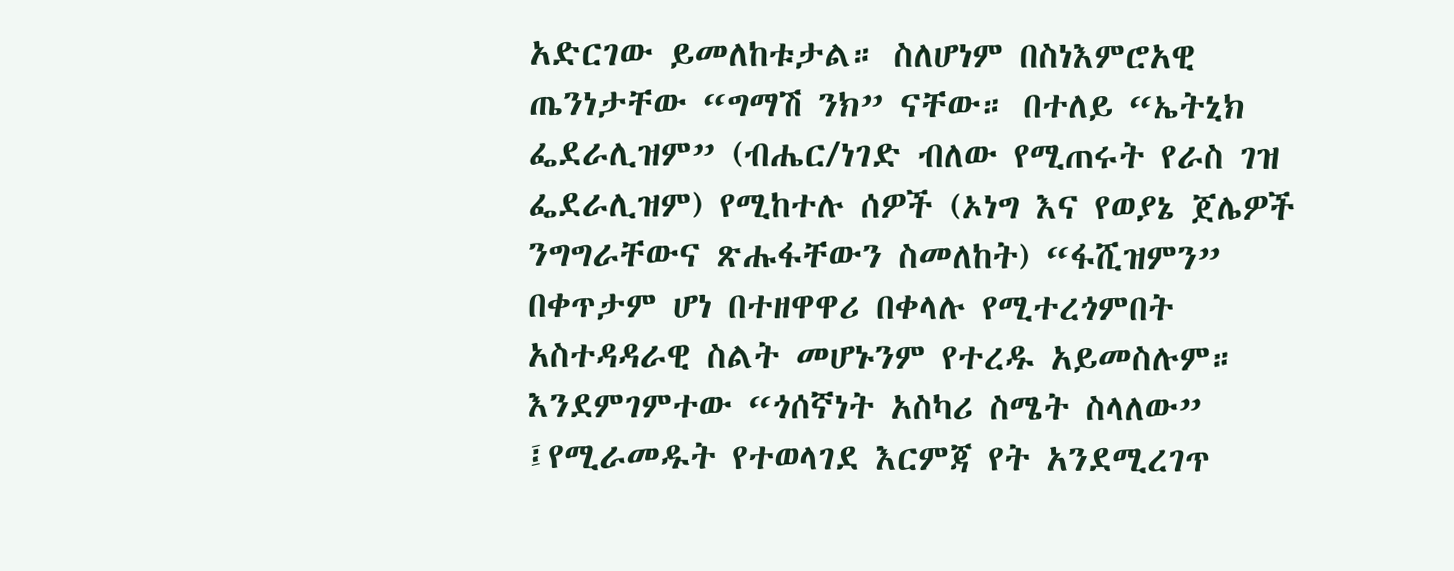አድርገው ይመለከቱታል። ስለሆነም በስነእምሮአዊ ጤንነታቸው “ግማሽ ንክ” ናቸው። በተለይ “ኤትኒክ ፌደራሊዝም” (ብሔር/ነገድ ብለው የሚጠሩት የራስ ገዝ ፌደራሊዝም) የሚከተሉ ሰዎች (ኦነግ እና የወያኔ ጀሌዎች ንግግራቸውና ጽሑፋቸውን ስመለከት) “ፋሺዝምን” በቀጥታም ሆነ በተዘዋዋሪ በቀላሉ የሚተረጎምበት አስተዳዳራዊ ስልት መሆኑንም የተረዱ አይመስሉም። እንደምገምተው “ጎሰኛነት አስካሪ ስሜት ስላለው” ፤የሚራመዱት የተወላገደ እርምጃ የት አንደሚረገጥ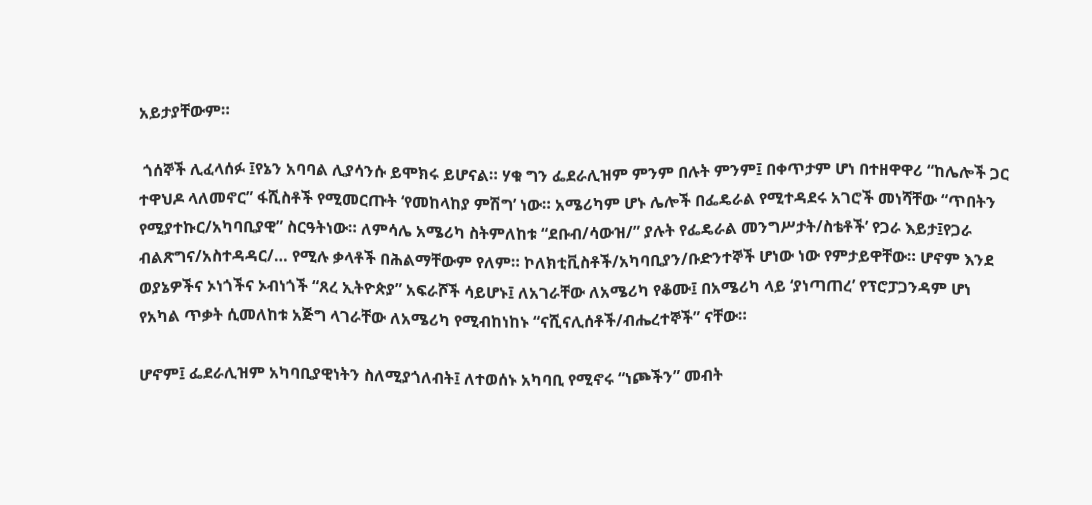አይታያቸውም።

 ጎሰኞች ሊፈላሰፉ ፤የኔን አባባል ሊያሳንሱ ይሞክሩ ይሆናል። ሃቁ ግን ፌደራሊዝም ምንም በሉት ምንም፤ በቀጥታም ሆነ በተዘዋዋሪ “ከሌሎች ጋር ተዋህዶ ላለመኖር” ፋሺስቶች የሚመርጡት ‘የመከላከያ ምሽግ’ ነው። አሜሪካም ሆኑ ሌሎች በፌዴራል የሚተዳደሩ አገሮች መነሻቸው “ጥበትን የሚያተኩር/አካባቢያዊ” ስርዓትነው። ለምሳሌ አሜሪካ ስትምለከቱ “ደቡብ/ሳውዝ/” ያሉት የፌዴራል መንግሥታት/ስቴቶች’ የጋራ እይታ፤የጋራ ብልጽግና/አስተዳዳር/… የሚሉ ቃላቶች በሕልማቸውም የለም። ኮለክቲቪስቶች/አካባቢያን/ቡድንተኞች ሆነው ነው የምታይዋቸው። ሆኖም እንደ  ወያኔዎችና ኦነጎችና ኦብነጎች “ጸረ ኢትዮጵያ” አፍራሾች ሳይሆኑ፤ ለአገራቸው ለአሜሪካ የቆሙ፤ በአሜሪካ ላይ ‘ያነጣጠረ’ የፕሮፓጋንዳም ሆነ የአካል ጥቃት ሲመለከቱ አጅግ ላገራቸው ለአሜሪካ የሚብከነከኑ “ናሺናሊሰቶች/ብሔረተኞች” ናቸው።

ሆኖም፤ ፌደራሊዝም አካባቢያዊነትን ስለሚያጎለብት፤ ለተወሰኑ አካባቢ የሚኖሩ “ነጮችን” መብት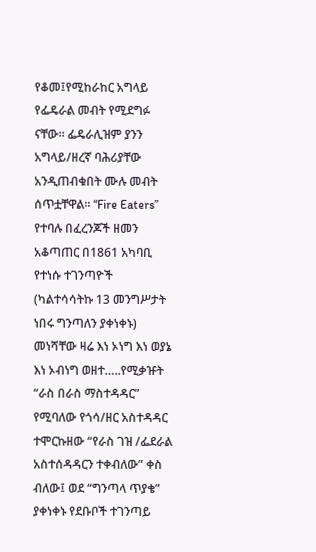የቆመ፤የሚከራከር አግላይ የፌዴራል መብት የሚደግፉ ናቸው። ፌዴራሊዝም ያንን አግላይ/ዘረኛ ባሕሪያቸው አንዲጠብቁበት ሙሉ መብት ሰጥቷቸዋል። “Fire Eaters” የተባሉ በፈረንጆች ዘመን አቆጣጠር በ1861 አካባቢ የተነሱ ተገንጣዮች (ካልተሳሳትኩ 13 መንግሥታት ነበሩ ግንጣለን ያቀነቀኑ) መነሻቸው ዛሬ እነ ኦነግ እነ ወያኔ እነ ኦብነግ ወዘተ…..የሚቃዡት “ራስ በራስ ማስተዳዳር” የሚባለው የጎሳ/ዘር አስተዳዳር ተሞርኩዘው “የራስ ገዝ /ፌደራል አስተሰዳዳርን ተቀብለው” ቀስ ብለው፤ ወደ “ግንጣላ ጥያቄ” ያቀነቀኑ የደቡቦች ተገንጣይ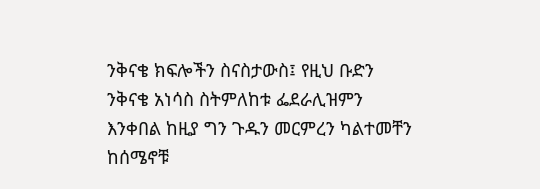ንቅናቄ ክፍሎችን ስናስታውስ፤ የዚህ ቡድን ንቅናቄ አነሳስ ስትምለከቱ ፌደራሊዝምን እንቀበል ከዚያ ግን ጉዱን መርምረን ካልተመቸን ከሰሜኖቹ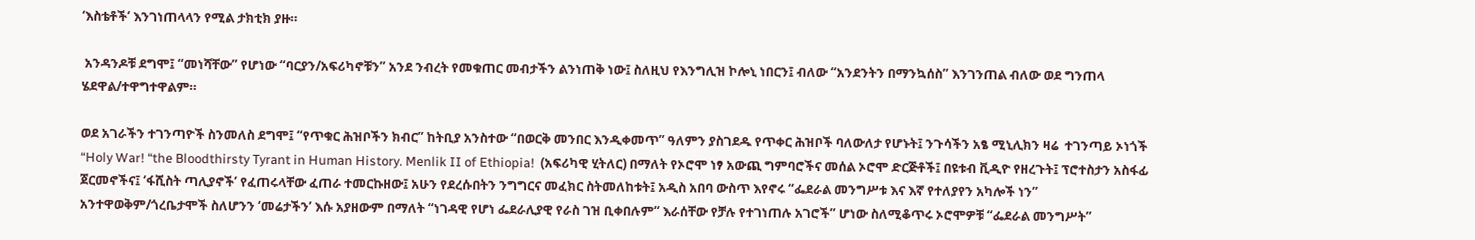‘እስቴቶች’ እንገነጠላላን የሚል ታክቲክ ያዙ።

 አንዳንዶቹ ደግሞ፤ “መነሻቸው” የሆነው “ባርያን/አፍሪካኖቹን” አንደ ንብረት የመቁጠር መብታችን ልንነጠቅ ነው፤ ስለዚህ የእንግሊዝ ኮሎኒ ነበርን፤ ብለው “አንደንትን በማንኳሰስ” እንገንጠል ብለው ወደ ግንጠላ ሄደዋል/ተዋግተዋልም።

ወደ አገራችን ተገንጣዮች ስንመለስ ደግሞ፤ “የጥቁር ሕዝቦችን ክብር” ከትቢያ አንስተው “በወርቅ መንበር እንዲቀመጥ” ዓለምን ያስገደዱ የጥቀር ሕዝቦች ባለውለታ የሆኑት፤ ንጉሳችን አፄ ሚኒሊክን ዛሬ  ተገንጣይ ኦነጎች “Holy War! “the Bloodthirsty Tyrant in Human History. Menlik II of Ethiopia!  (አፍሪካዊ ሂትለር) በማለት የኦሮሞ ነፃ አውጪ ግምባሮችና መሰል ኦሮሞ ድርጅቶች፤ በዩቱብ ቪዲዮ የዘረጉት፤ ፕሮተስታን አስፋፊ ጀርመኖችና፤ ‘ፋሺስት ጣሊያኖች’ የፈጠሩላቸው ፈጠራ ተመርኩዘው፤ አሁን የደረሱበትን ንግግርና መፈክር ስትመለከቱት፤ አዲስ አበባ ውስጥ እየኖሩ “ፌደራል መንግሥቱ እና እኛ የተለያየን አካሎች ነን” አንተዋወቅም/ጎረቤታሞች ስለሆንን ‘መሬታችን’ እሱ አያዘውም በማለት “ነገዳዊ የሆነ ፌደራሊያዊ የራስ ገዝ ቢቀበሉም“ እራሰቸው የቻሉ የተገነጠሉ አገሮች” ሆነው ስለሚቆጥሩ ኦሮሞዎቹ “ፌደራል መንግሥት”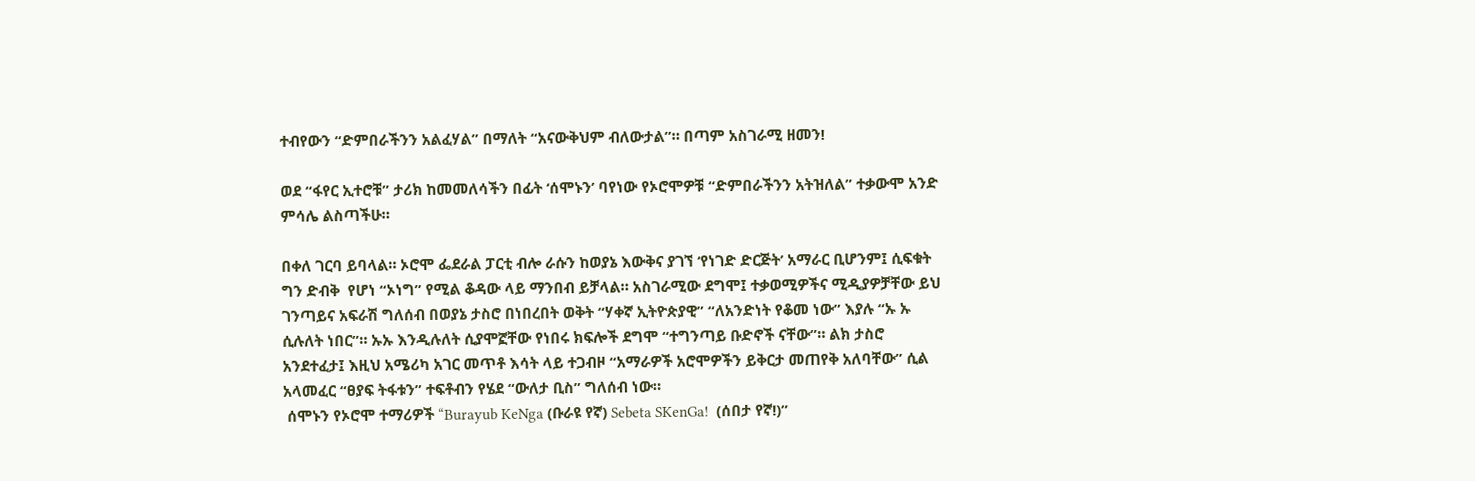ተብየውን “ድምበራችንን አልፈሃል” በማለት “አናውቅህም ብለውታል”። በጣም አስገራሚ ዘመን!

ወደ “ፋየር ኢተሮቹ” ታሪክ ከመመለሳችን በፊት ‘ሰሞኑን’ ባየነው የኦሮሞዎቹ “ድምበራችንን አትዝለል” ተቃውሞ አንድ ምሳሌ ልስጣችሁ።

በቀለ ገርባ ይባላል። ኦሮሞ ፌደራል ፓርቲ ብሎ ራሱን ከወያኔ እውቅና ያገኘ ‘የነገድ ድርጅት’ አማራር ቢሆንም፤ ሲፍቁት ግን ድብቅ  የሆነ “ኦነግ” የሚል ቆዳው ላይ ማንበብ ይቻላል። አስገራሚው ደግሞ፤ ተቃወሚዎችና ሚዲያዎቻቸው ይህ ገንጣይና አፍራሽ ግለሰብ በወያኔ ታስሮ በነበረበት ወቅት “ሃቀኛ ኢትዮጵያዊ” “ለአንድነት የቆመ ነው” እያሉ “ኡ ኡ ሲሉለት ነበር”። ኡኡ እንዲሉለት ሲያሞኟቸው የነበሩ ክፍሎች ደግሞ “ተግንጣይ ቡድኖች ናቸው”። ልክ ታስሮ አንደተፈታ፤ እዚህ አሜሪካ አገር መጥቶ እሳት ላይ ተጋብዞ “አማራዎች አሮሞዎችን ይቅርታ መጠየቅ አለባቸው” ሲል አላመፈር “ፀያፍ ትፋቱን” ተፍቶብን የሄደ “ውለታ ቢስ” ግለሰብ ነው።
 ሰሞኑን የኦሮሞ ተማሪዎች “Burayub KeNga (ቡራዩ የኛ) Sebeta SKenGa!  (ሰበታ የኛ!)”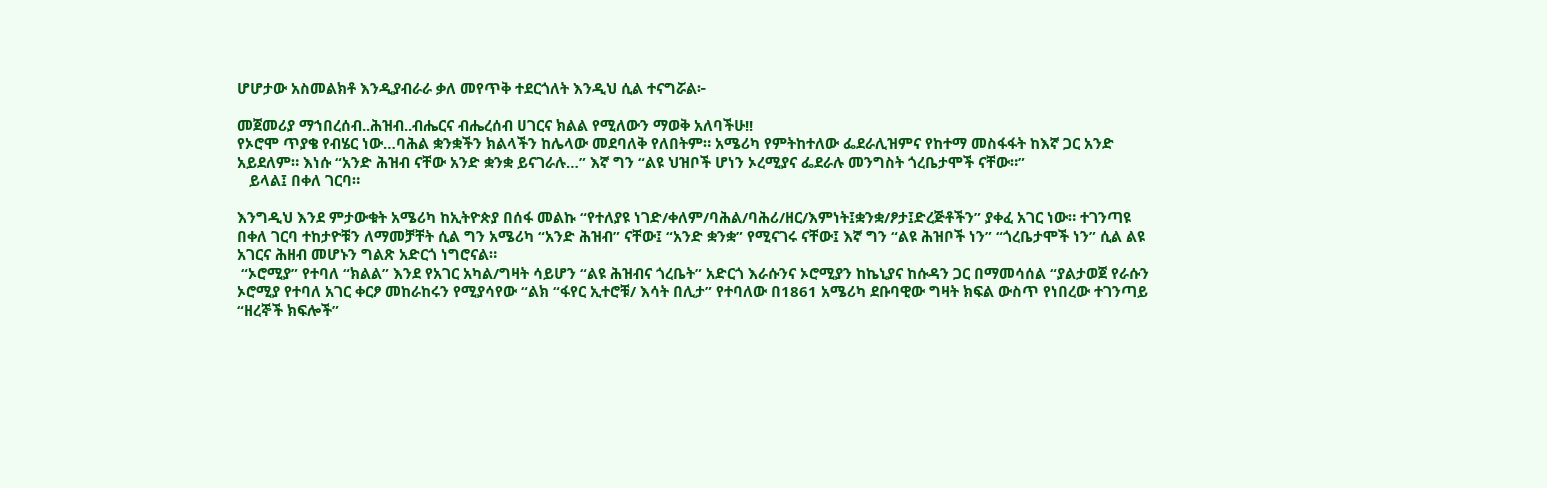ሆሆታው አስመልክቶ እንዲያብራራ ቃለ መየጥቅ ተደርጎለት እንዲህ ሲል ተናግሯል፦

መጀመሪያ ማኀበረሰብ..ሕዝብ..ብሔርና ብሔረሰብ ሀገርና ክልል የሚለውን ማወቅ አለባችሁ!!
የኦሮሞ ጥያቄ የብሄር ነው…ባሕል ቋንቋችን ክልላችን ከሌላው መደባለቅ የለበትም። አሜሪካ የምትከተለው ፌደራሊዝምና የከተማ መስፋፋት ከእኛ ጋር አንድ አይደለም። እነሱ “አንድ ሕዝብ ናቸው አንድ ቋንቋ ይናገራሉ…” እኛ ግን “ልዩ ህዝቦች ሆነን ኦረሚያና ፌደራሉ መንግስት ጎረቤታሞች ናቸው።”
   ይላል፤ በቀለ ገርባ።

እንግዲህ እንደ ምታውቁት አሜሪካ ከኢትዮጵያ በሰፋ መልኩ “የተለያዩ ነገድ/ቀለም/ባሕል/ባሕሪ/ዘር/እምነት፤ቋንቋ/ፆታ፤ድረጅቶችን” ያቀፈ አገር ነው። ተገንጣዩ በቀለ ገርባ ተከታዮቹን ለማመቻቸት ሲል ግን አሜሪካ “አንድ ሕዝብ” ናቸው፤ “አንድ ቋንቋ” የሚናገሩ ናቸው፤ እኛ ግን “ልዩ ሕዝቦች ነን” “ጎረቤታሞች ነን” ሲል ልዩ አገርና ሕዘብ መሆኑን ግልጽ አድርጎ ነግሮናል።
 “ኦሮሚያ” የተባለ “ክልል” እንደ የአገር አካል/ግዛት ሳይሆን “ልዩ ሕዝብና ጎረቤት” አድርጎ እራሱንና ኦሮሚያን ከኬኒያና ከሱዳን ጋር በማመሳሰል “ያልታወጀ የራሱን ኦሮሚያ የተባለ አገር ቀርፆ መከራከሩን የሚያሳየው “ልክ “ፋየር ኢተሮቹ/ እሳት በሊታ” የተባለው በ1861 አሜሪካ ደቡባዊው ግዛት ክፍል ውስጥ የነበረው ተገንጣይ “ዘረኞች ክፍሎች”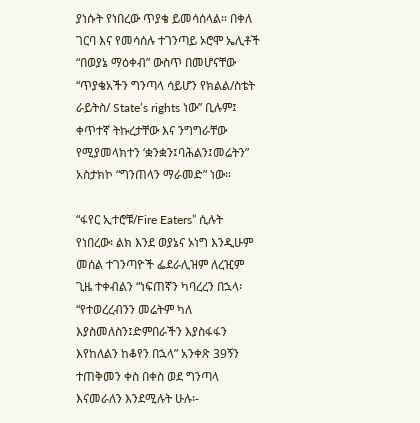ያነሱት የነበረው ጥያቄ ይመሳሰላል። በቀለ ገርባ እና የመሳሰሉ ተገንጣይ ኦሮሞ ኤሊቶች “በወያኔ ማዕቀብ” ውስጥ በመሆናቸው “ጥያቄአችን ግንጣላ ሳይሆን የክልል/ስቴት ራይትስ/ State’s rights ነው” ቢሉም፤ ቀጥተኛ ትኩረታቸው እና ንግግራቸው የሚያመላክተን ‘ቋንቋን፤ባሕልን፤መሬትን” አስታክኮ “ግንጠላን ማራመድ” ነው።

“ፋየር ኢተሮቹ/Fire Eaters” ሲሉት የነበረው፡ ልክ እንደ ወያኔና ኦነግ እንዲሁም መሰል ተገንጣዮች ፌደራሊዝም ለረዢም ጊዜ ተቀብልን “ነፍጠኛን ካባረረን በኋላ፡ “የተወረረብንን መሬትም ካለ እያስመለስን፤ድምበራችን እያስፋፋን እየከለልን ከቆየን በኋላ” አንቀጽ 39ኝን ተጠቅመን ቀስ በቀስ ወደ ግንጣላ እናመራለን እንደሚሉት ሁሉ፡-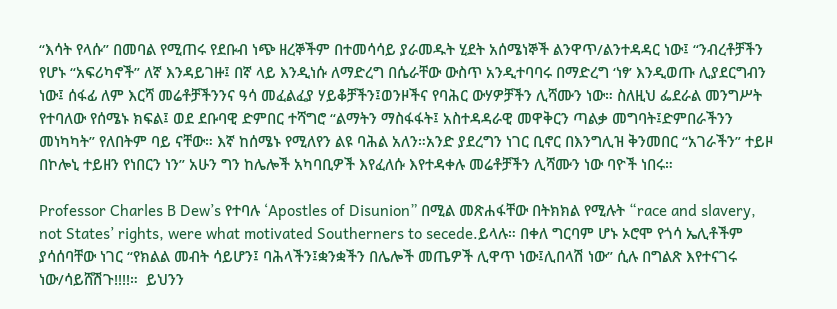“እሳት የላሱ” በመባል የሚጠሩ የደቡብ ነጭ ዘረኞችም በተመሳሳይ ያራመዱት ሂደት አሰሜነኞች ልንዋጥ/ልንተዳዳር ነው፤ “ንብረቶቻችን የሆኑ “አፍሪካኖች” ለኛ እንዳይገዙ፤ በኛ ላይ እንዲነሱ ለማድረግ በሴራቸው ውስጥ አንዲተባባሩ በማድረግ ‘ነፃ’ እንዲወጡ ሊያደርግብን ነው፤ ሰፋፊ ለም እርሻ መሬቶቻችንንና ዓሳ መፈልፈያ ሃይቆቻችን፤ወንዞችና የባሕር ውሃዎቻችን ሊሻሙን ነው። ስለዚህ ፌደራል መንግሥት የተባለው የሰሜኑ ክፍል፤ ወደ ደቡባዊ ድምበር ተሻግሮ “ልማትን ማስፋፋት፤ አስተዳዳራዊ መዋቅርን ጣልቃ መግባት፤ድምበራችንን መነካካት” የለበትም ባይ ናቸው። እኛ ከሰሜኑ የሚለየን ልዩ ባሕል አለን።አንድ ያደረግን ነገር ቢኖር በእንግሊዝ ቅንመበር “አገራችን” ተይዞ በኮሎኒ ተይዘን የነበርን ነን” አሁን ግን ከሌሎች አካባቢዎች እየፈለሱ እየተዳቀሉ መሬቶቻችን ሊሻሙን ነው ባዮች ነበሩ።

Professor Charles B Dew’s የተባሉ ‘Apostles of Disunion” በሚል መጽሐፋቸው በትክክል የሚሉት “race and slavery, not States’ rights, were what motivated Southerners to secede.ይላሉ። በቀለ ግርባም ሆኑ ኦሮሞ የጎሳ ኤሊቶችም ያሳሰባቸው ነገር “የክልል መብት ሳይሆን፤ ባሕላችን፤ቋንቋችን በሌሎች መጤዎች ሊዋጥ ነው፤ሊበላሽ ነው” ሲሉ በግልጽ እየተናገሩ ነው/ሳይሸሽጉ!!!!።  ይህንን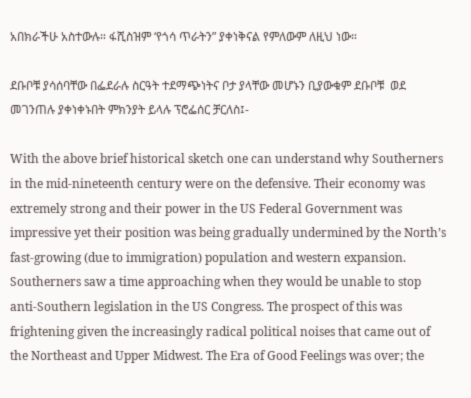አበክራችሁ አስተውሉ። ፋሺስዝም ‘የጎሳ ጥራትን” ያቀነቅናል የምለውም ለዚህ ነው።

ደቡቦቹ ያሳሰባቸው በፌደራሉ ስርዓት ተደማጭነትና ቦታ ያላቸው መሆኑን ቢያውቁም ደቡቦቹ  ወደ መገንጠሉ ያቀነቀኑበት ምክንያት ይላሉ ፕሮፌሰር ቻርለስ፤-

With the above brief historical sketch one can understand why Southerners in the mid-nineteenth century were on the defensive. Their economy was extremely strong and their power in the US Federal Government was impressive yet their position was being gradually undermined by the North’s fast-growing (due to immigration) population and western expansion. Southerners saw a time approaching when they would be unable to stop anti-Southern legislation in the US Congress. The prospect of this was frightening given the increasingly radical political noises that came out of the Northeast and Upper Midwest. The Era of Good Feelings was over; the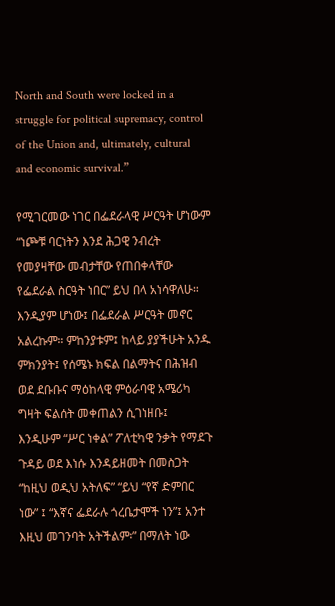North and South were locked in a struggle for political supremacy, control of the Union and, ultimately, cultural and economic survival.”

የሚገርመው ነገር በፌደራላዊ ሥርዓት ሆነውም “ነጮቹ ባርነትን እንደ ሕጋዊ ንብረት የመያዛቸው መብታቸው የጠበቀላቸው የፌደራል ስርዓት ነበር” ይህ በላ አነሳዋለሁ። እንዲያም ሆነው፤ በፌደራል ሥርዓት መኖር አልረኩም። ምከንያቱም፤ ከላይ ያያችሁት አንዱ ምክንያት፤ የሰሜኑ ክፍል በልማትና በሕዝብ ወደ ደቡቡና ማዕከላዊ ምዕራባዊ አሜሪካ ግዛት ፍልሰት መቀጠልን ሲገነዘቡ፤ እንዲሁም “ሥር ነቀል” ፖለቲካዊ ንቃት የማደጉ ጉዳይ ወደ እነሱ እንዳይዘመት በመስጋት “ከዚህ ወዲህ አትለፍ” “ይህ “የኛ ድምበር ነው” ፤ “እኛና ፌደራሉ ጎረቤታሞች ነን”፤ አንተ እዚህ መገንባት አትችልም፡” በማለት ነው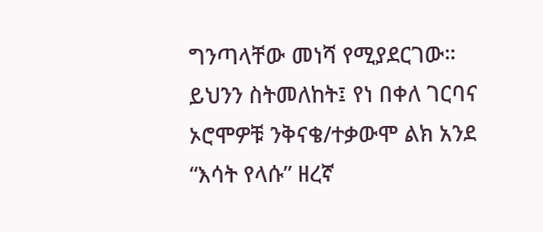ግንጣላቸው መነሻ የሚያደርገው። ይህንን ስትመለከት፤ የነ በቀለ ገርባና ኦሮሞዎቹ ንቅናቄ/ተቃውሞ ልክ አንደ “እሳት የላሱ” ዘረኛ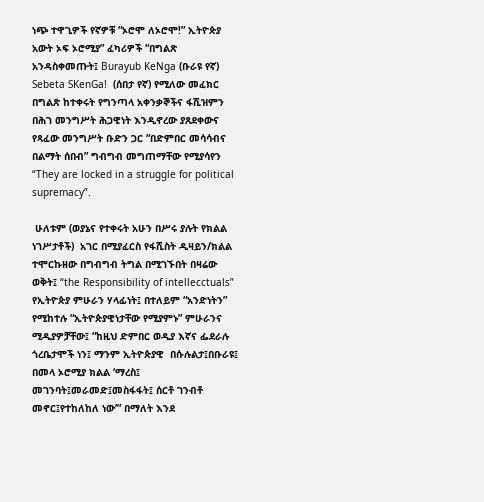ነጭ ተዋጊዎች የኛዎቹ “ኦሮሞ ለኦሮሞ!” ኢትዮጵያ አውት ኦፍ ኦሮሚያ” ፈካሪዎች “በግልጽ አንዳስቀመጡት፤ Burayub KeNga (ቡራዩ የኛ)  Sebeta SKenGa!  (ሰበታ የኛ) የሚለው መፈክር በግልጽ ከተቀሩት የግንጣላ አቀንቃኞችና ፋሺዝምን በሕገ መንግሥት ሕጋዊነት እንዲኖረው ያጸደቀውና የጻፈው መንግሥት ቡድን ጋር “በድምበር መሳሳብና በልማት ሰበብ” ግብግብ መግጠማቸው የሚያሳየን “They are locked in a struggle for political supremacy”.

 ሁለቱም (ወያኔና የተቀሩት አሁን በሥሩ ያሉት የክልል ነገሥታቶች)  አገር በሚያፈርስ የፋሺስት ዲዛይን/ክልል ተሞርኩዘው በግብግብ ትግል በሚገኙበት በዛሬው ወቅት፤ “the Responsibility of intellecctuals” የኢትዮጵያ ምሁራን ሃላፊነት፤ በተለይም “አንድነትን” የሚከተሉ “ኢትዮጵያዊነታቸው የሚያምኑ” ምሁራንና ሚዲያዎቻቸው፤ “ከዚህ ድምበር ወዲያ እኛና ፌደራሉ ጎረቤታሞች ነን፤ ማንም ኢትዮጵያዊ  በሱሉልታ፤በቡራዩ፤ በመላ ኦሮሚያ ክልል ‘ማረስ፤ መገንባት፤መራመድ፤መስፋፋት፤ ሰርቶ ገንብቶ መኖር፤የተከለከለ ነው’” በማለት እንደ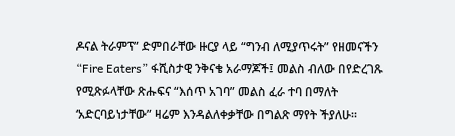ዶናል ትራምፕ” ድምበራቸው ዙርያ ላይ “ግንብ ለሚያጥሩት” የዘመናችን “Fire Eaters” ፋሺስታዊ ንቅናቄ አራማጆች፤ መልስ ብለው በየድረገጹ የሚጽፉላቸው ጽሑፍና “እሰጥ አገባ” መልስ ፈራ ተባ በማለት ‘አድርባይነታቸው” ዛሬም እንዳልለቀቃቸው በግልጽ ማየት ችያለሁ።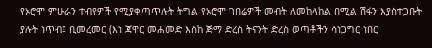የኦሮሞ ምሁራን ተብየዎች የሚያቀጣጥሉት ትግል የኦሮሞ ገበሬዎች መብት ለመከላከል በሚል ሽፋን እያስተጋቡት ያሉት ነጥብ፤ ቢመረመር (እነ ጃዋር መሐመድ እስከ ጅማ ድረስ ትናንት ድረስ ወጣቶችን ሳነጋግር ነበር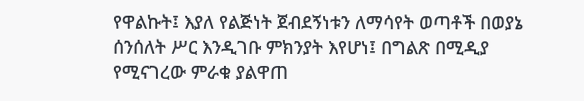የዋልኩት፤ እያለ የልጅነት ጀብደኝነቱን ለማሳየት ወጣቶች በወያኔ ሰንሰለት ሥር እንዲገቡ ምክንያት እየሆነ፤ በግልጽ በሚዲያ የሚናገረው ምራቁ ያልዋጠ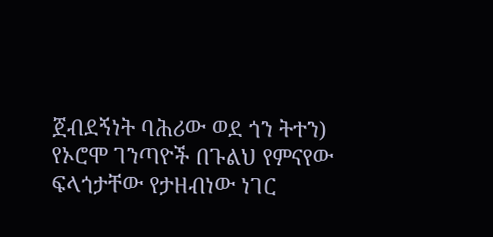ጀብደኝነት ባሕሪው ወደ ጎን ትተን) የኦሮሞ ገንጣዮች በጉልህ የምናየው ፍላጎታቸው የታዘብነው ነገር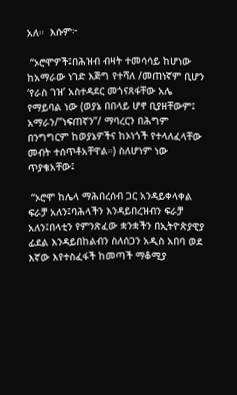አለ።  እሱም፦

 “ኦሮሞዎች፤በሕዝብ ብዛት ተመሳሳይ ከሆነው ከአማራው ነገድ እጅግ የተሻለ /መጠነኛም ቢሆን ‘የራስ ገዝ’ አስተዳደር መጎናጸፋቸው አሌ የማይባል ነው (ወያኔ በበላይ ሆኖ ቢያዘቸውም፤ አማራን/”ነፍጠኛን”/ ማባረርን በሕግም በንግግርም ከወያኔዎችና ከኦነጎች የተላለፈላቸው መብት ተሰጥቶአቸዋል።) ስለሆነም ነው ጥያቄአቸው፤

 “ኦሮሞ ከሌላ ማሕበረሰብ ጋር አንዳይቀላቀል ፍራቻ አለን፤ባሕላችን እንዳይበረዝብን ፍራቻ አለን፤በላቲን የምንጽፈው ቋንቋችን በኢትዮጵያዊያ ፊደል እንዳይበከልብን ስለሰጋን አዲስ አበባ ወደ እኛው እየተስፈፋች ከመጣች ማቆሚያ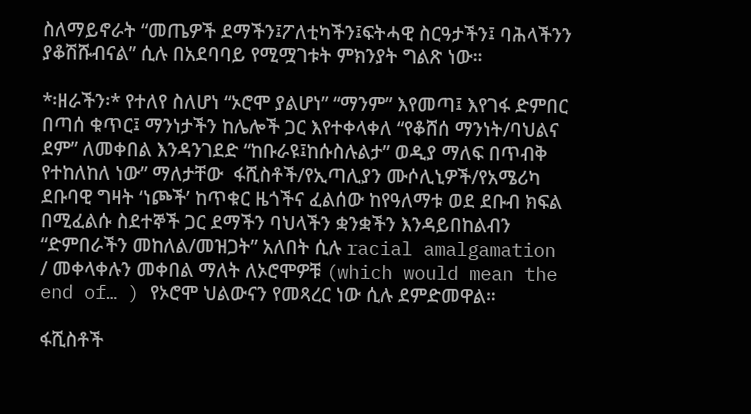ስለማይኖራት “መጤዎች ደማችን፤ፖለቲካችን፤ፍትሓዊ ስርዓታችን፤ ባሕላችንን ያቆሽሹብናል” ሲሉ በአደባባይ የሚሟገቱት ምክንያት ግልጽ ነው።

*፡ዘራችን፡* የተለየ ስለሆነ “ኦሮሞ ያልሆነ” “ማንም” እየመጣ፤ እየገፋ ድምበር በጣሰ ቁጥር፤ ማንነታችን ከሌሎች ጋር እየተቀላቀለ “የቆሸሰ ማንነት/ባህልና ደም” ለመቀበል እንዳንገደድ “ከቡራዩ፤ከሱስሉልታ” ወዲያ ማለፍ በጥብቅ የተከለከለ ነው” ማለታቸው  ፋሺስቶች/የኢጣሊያን ሙሶሊኒዎች/የአሜሪካ ደቡባዊ ግዛት ‘ነጮች’ ከጥቁር ዜጎችና ፈልሰው ከየዓለማቱ ወደ ደቡብ ክፍል በሚፈልሱ ስደተኞች ጋር ደማችን ባህላችን ቋንቋችን እንዳይበከልብን “ድምበራችን መከለል/መዝጋት” አለበት ሲሉ racial amalgamation / መቀላቀሉን መቀበል ማለት ለኦሮሞዎቹ (which would mean the end of… ) የኦሮሞ ህልውናን የመጻረር ነው ሲሉ ደምድመዋል።

ፋሺስቶች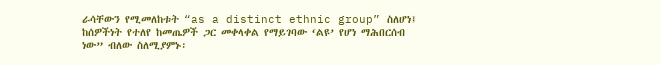ራሳቸውን የሚመለከቱት “as a distinct ethnic group” ስለሆነ፤ ከሰዎችነት የተለየ ከመጤዎች ጋር መቀላቀል የማይገባው ‘ልዩ’ የሆነ ማሕበርሰብ ነው” ብለው ስለሚያምኑ፡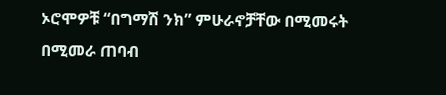ኦሮሞዎቹ “በግማሽ ንክ” ምሁራኖቻቸው በሚመሩት በሚመራ ጠባብ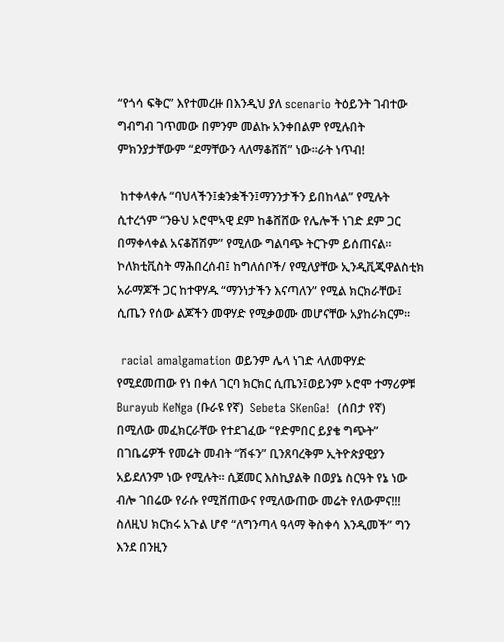“የጎሳ ፍቅር” እየተመረዙ በእንዲህ ያለ scenario ትዕይንት ገብተው ግብግብ ገጥመው በምንም መልኩ አንቀበልም የሚሉበት ምክንያታቸውም “ደማቸውን ላለማቆሸሽ” ነው።ራት ነጥብ!

 ከተቀላቀሉ “ባህላችን፤ቋንቋችን፤ማንንታችን ይበከላል” የሚሉት ሲተረጎም “ንፁህ ኦሮሞኣዊ ደም ከቆሸሸው የሌሎች ነገድ ደም ጋር በማቀላቀል አናቆሽሽም” የሚለው ግልባጭ ትርጉም ይሰጠናል። ኮለክቲቪስት ማሕበረሰብ፤ ከግለሰቦች/ የሚለያቸው ኢንዲቪጂዋልስቲክ አራማጆች ጋር ከተዋሃዱ “ማንነታችን እናጣለን” የሚል ክርክራቸው፤ ሲጤን የሰው ልጆችን መዋሃድ የሚቃወሙ መሆናቸው አያከራክርም።

 racial amalgamation ወይንም ሌላ ነገድ ላለመዋሃድ የሚደመጠው የነ በቀለ ገርባ ክርክር ሲጤን፤ወይንም ኦሮሞ ተማሪዎቹ Burayub KeNga (ቡራዩ የኛ)  Sebeta SKenGa!  (ሰበታ የኛ) በሚለው መፈክርራቸው የተደገፈው “የድምበር ይያቄ ግጭት”   በገቤሬዎች የመሬት መብት “ሽፋን” ቢንጸባረቅም ኢትዮጵያዊያን አይደለንም ነው የሚሉት። ሲጀመር እስኪያልቅ በወያኔ ስርዓት የኔ ነው ብሎ ገበሬው የራሱ የሚሸጠውና የሚለውጠው መሬት የለውምና!!! ስለዚህ ክርክሩ አጉል ሆኖ “ለግንጣላ ዓላማ ቅስቀሳ እንዲመች” ግን እንደ በንዚን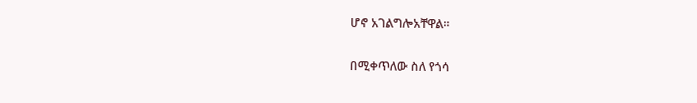ሆኖ አገልግሎአቸዋል።

በሚቀጥለው ስለ የጎሳ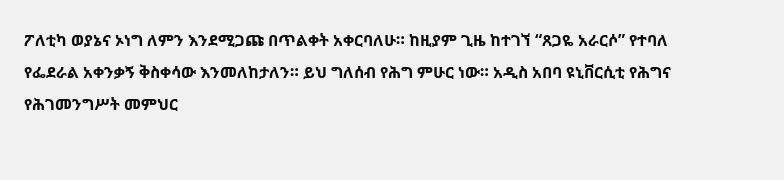ፖለቲካ ወያኔና ኦነግ ለምን እንደሚጋጩ በጥልቀት አቀርባለሁ። ከዚያም ጊዜ ከተገኘ “ጸጋዬ አራርሶ” የተባለ የፌደራል አቀንቃኝ ቅስቀሳው እንመለከታለን። ይህ ግለሰብ የሕግ ምሁር ነው። አዲስ አበባ ዩኒቨርሲቲ የሕግና የሕገመንግሥት መምህር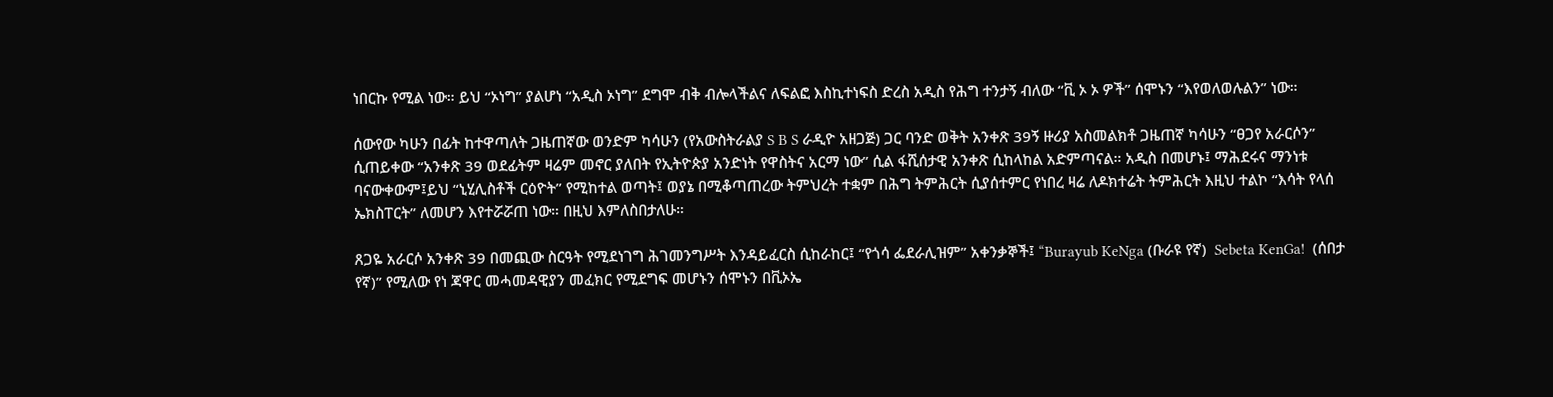ነበርኩ የሚል ነው። ይህ “ኦነግ” ያልሆነ “አዲስ ኦነግ” ደግሞ ብቅ ብሎላችልና ለፍልፎ እስኪተነፍስ ድረስ አዲስ የሕግ ተንታኝ ብለው “ቪ ኦ ኦ ዎች” ሰሞኑን “እየወለወሉልን” ነው።

ሰውየው ካሁን በፊት ከተዋጣለት ጋዜጠኛው ወንድም ካሳሁን (የአውስትራልያ S B S ራዲዮ አዘጋጅ) ጋር ባንድ ወቅት አንቀጽ 39ኝ ዙሪያ አስመልክቶ ጋዜጠኛ ካሳሁን “ፀጋየ አራርሶን” ሲጠይቀው “አንቀጽ 39 ወደፊትም ዛሬም መኖር ያለበት የኢትዮጵያ አንድነት የዋስትና አርማ ነው” ሲል ፋሺሰታዊ አንቀጽ ሲከላከል አድምጣናል። አዲስ በመሆኑ፤ ማሕደሩና ማንነቱ ባናውቀውም፤ይህ “ኒሂሊስቶች ርዕዮት” የሚከተል ወጣት፤ ወያኔ በሚቆጣጠረው ትምህረት ተቋም በሕግ ትምሕርት ሲያሰተምር የነበረ ዛሬ ለዶክተሬት ትምሕርት እዚህ ተልኮ “እሳት የላሰ ኤክስፐርት” ለመሆን እየተሯሯጠ ነው። በዚህ እምለስበታለሁ።

ጸጋዬ አራርሶ አንቀጽ 39 በመጪው ስርዓት የሚደነገግ ሕገመንግሥት እንዳይፈርስ ሲከራከር፤ “የጎሳ ፌደራሊዝም” አቀንቃኞች፤ “Burayub KeNga (ቡራዩ የኛ)  Sebeta KenGa!  (ሰበታ የኛ)” የሚለው የነ ጃዋር መሓመዳዊያን መፈክር የሚደግፍ መሆኑን ሰሞኑን በቪኦኤ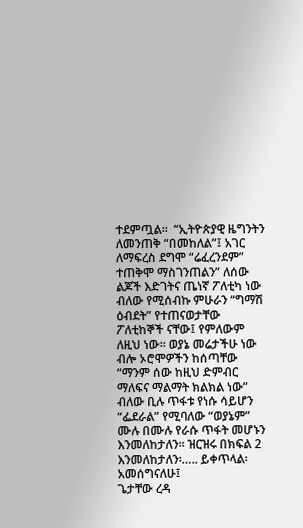ተደምጧል።  “ኢትዮጵያዊ ዜግንትን ለመንጠቅ “በመከለል”፤ አገር ለማፍረስ ደግሞ “ሬፈረንደም” ተጠቅሞ ማስገንጠልን” ለሰው ልጆች እድገትና ጤነኛ ፖለቲካ ነው ብለው የሚሰብኩ ምሁራን “ግማሽ ዕብደት” የተጠናወታቸው ፖለቲከኞች ናቸው፤ የምለውም ለዚህ ነው። ወያኔ መሬታችሁ ነው ብሎ ኦሮሞዎችን ከሰጣቸው “ማንም ሰው ከዚህ ድምብር ማለፍና ማልማት ክልክል ነው” ብለው ቢሉ ጥፋቱ የነሱ ሳይሆን “ፌደራል” የሚባለው “ወያኔም” ሙሉ በሙሉ የራሱ ጥፋት መሆኑን እንመለከታለን። ዝርዝሩ በክፍል 2 እንመለከታለን፡….. ይቀጥላል፡
አመሰግናለሁ፤
ጌታቸው ረዳ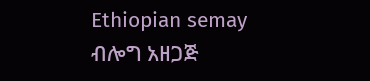Ethiopian semay ብሎግ አዘጋጅ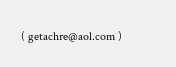( getachre@aol.com )